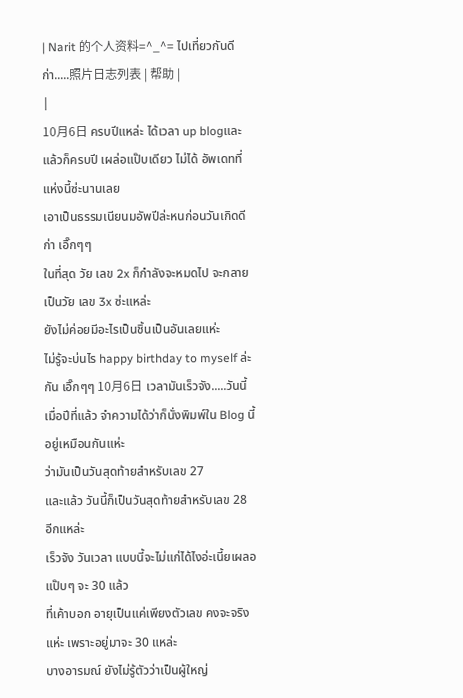| Narit 的个人资料=^_^= ไปเที่ยวกันดีก่า.....照片日志列表 | 帮助 |
|
10月6日 ครบปีแหล่ะ ได้เวลา up blogและแล้วก็ครบปี เผล่อแป๊บเดียว ไม่ได้ อัพเดทที่แห่งนี้ซ่ะนานเลย
เอาเป็นธรรมเนียนมอัพปีล่ะหนก่อนวันเกิดดีก่า เอิ๊กๆๆ
ในที่สุด วัย เลข 2x ก็กำลังจะหมดไป จะกลายเป็นวัย เลข 3x ซ่ะแหล่ะ
ยังไม่ค่อยมีอะไรเป็นชิ้นเป็นอันเลยแห่ะ
ไม่รู้จะบ่นไร happy birthday to myself ล่ะกัน เอิ๊กๆๆ 10月6日 เวลามันเร็วจัง.....วันนี้เมื่อปีที่แล้ว จำความได้ว่าก็นั่งพิมพ์ใน Blog นี้อยู่เหมือนกันแห่ะ
ว่ามันเป็นวันสุดท้ายสำหรับเลข 27
และแล้ว วันนี้ก็เป็นวันสุดท้ายสำหรับเลข 28 อีกแหล่ะ
เร็วจัง วันเวลา แบบนี้จะไม่แก่ได้ไงอ่ะเนี้ยเผลอแป๊บๆ จะ 30 แล้ว
ที่เค้าบอก อายุเป็นแค่เพียงตัวเลข คงจะจริงแห่ะ เพราะอยู่มาจะ 30 แหล่ะ
บางอารมณ์ ยังไม่รู้ตัวว่าเป็นผู้ใหญ่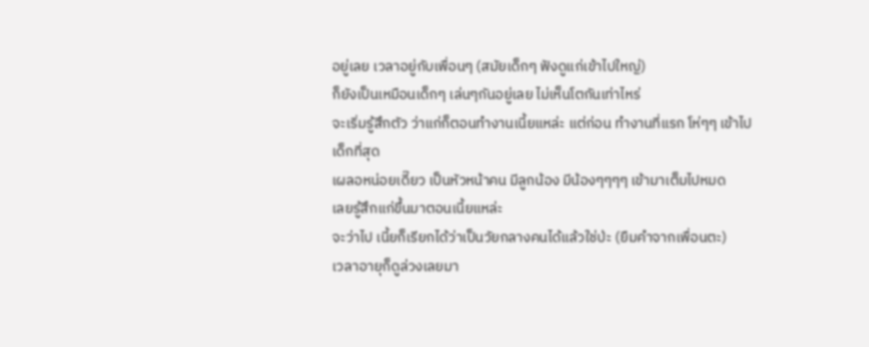อยู่เลย เวลาอยู่กับเพื่อนๆ (สมัยเด็กๆ ฟังดูแก่เข้าไปใหญ่)
ก็ยังเป็นเหมือนเด็กๆ เล่นๆกันอยู่เลย ไม่เห็นโตกันเท่าไหร่
จะเริ่มรู้สึกตัว ว่าแก่ก็ตอนทำงานเนี้ยแหล่ะ แต่ก่อน ทำงานที่แรก โห่ๆๆ เข้าไปเด็กที่สุด
เผลอหน่อยเดี๊ยว เป็นหัวหน้าคน มีลูกน้อง มีน้องๆๆๆๆ เข้ามาเต็มไปหมด
เลยรู้สึกแก่ขึ้นมาตอนเนี้ยแหล่ะ
จะว่าไป เนี้ยก็เรียกได้ว่าเป็นวัยกลางคนได้แล้วใช่ป่ะ (ยืมคำจากเพื่อนตะ)
เวลาอายุก็ดูล่วงเลยมา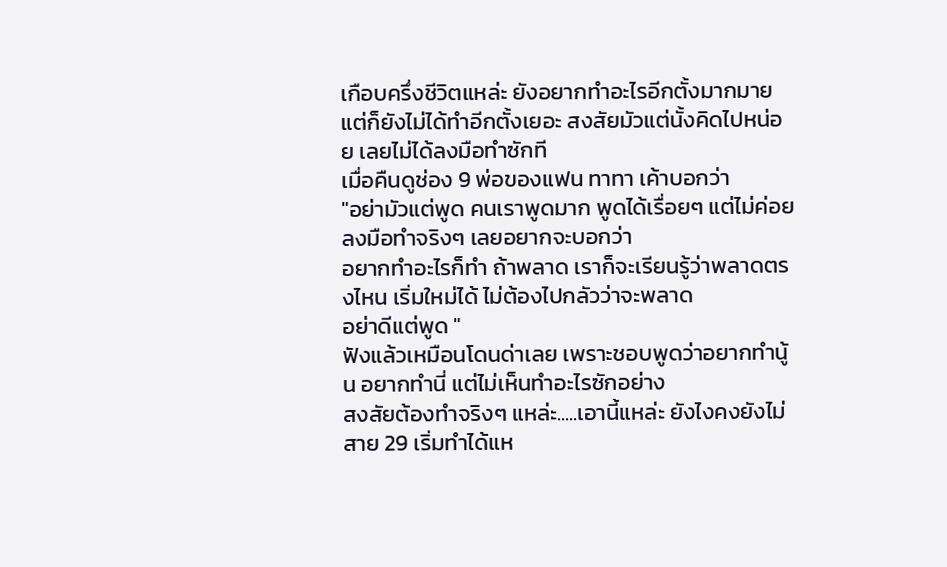เกือบครึ่งชีวิตแหล่ะ ยังอยากทำอะไรอีกตั้งมากมาย
แต่ก็ยังไม่ได้ทำอีกตั้งเยอะ สงสัยมัวแต่นั้งคิดไปหน่อย เลยไม่ได้ลงมือทำซักที
เมื่อคืนดูช่อง 9 พ่อของแฟน ทาทา เค้าบอกว่า
"อย่ามัวแต่พูด คนเราพูดมาก พูดได้เรื่อยๆ แต่ไม่ค่อยลงมือทำจริงๆ เลยอยากจะบอกว่า
อยากทำอะไรก็ทำ ถ้าพลาด เราก็จะเรียนรู้ว่าพลาดตรงไหน เริ่มใหม่ได้ ไม่ต้องไปกลัวว่าจะพลาด
อย่าดีแต่พูด "
ฟังแล้วเหมือนโดนด่าเลย เพราะชอบพูดว่าอยากทำนู้น อยากทำนี่ แต่ไม่เห็นทำอะไรซักอย่าง
สงสัยต้องทำจริงๆ แหล่ะ.....เอานี้แหล่ะ ยังไงคงยังไม่สาย 29 เริ่มทำได้แห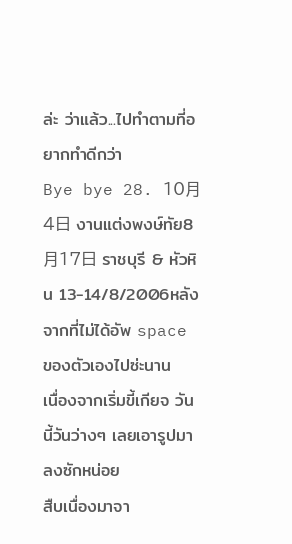ล่ะ ว่าแล้ว...ไปทำตามที่อยากทำดีกว่า
Bye bye 28. 10月4日 งานแต่งพงษ์ทัย8月17日 ราชบุรี & หัวหิน 13-14/8/2006หลังจากที่ไม่ได้อัพ space ของตัวเองไปซ่ะนาน
เนื่องจากเริ่มขี้เกียจ วันนี้วันว่างๆ เลยเอารูปมาลงซักหน่อย
สืบเนื่องมาจา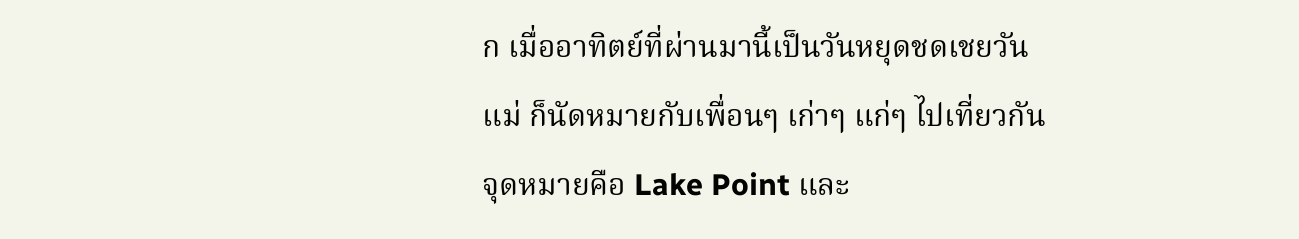ก เมื่ออาทิตย์ที่ผ่านมานี้เป็นวันหยุดชดเชยวันแม่ ก็นัดหมายกับเพื่อนๆ เก่าๆ แก่ๆ ไปเที่ยวกัน
จุดหมายคือ Lake Point และ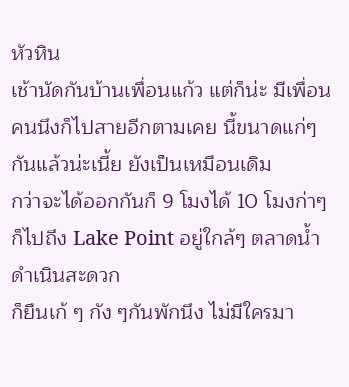หัวหิน
เช้านัดกันบ้านเพื่อนแก้ว แต่ก็น่ะ มีเพื่อนคนนึงก็ไปสายอีกตามเคย นี้ขนาดแก่ๆ กันแล้วน่ะเนี้ย ยังเป็นเหมือนเดิม
กว่าจะได้ออกกันก็ 9 โมงได้ 10 โมงก่าๆ ก็ไปถึง Lake Point อยู่ใกล้ๆ ตลาดน้ำดำเนินสะดวก
ก็ยืนเก้ ๆ กัง ๆกันพักนึง ไม่มีใครมา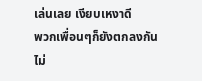เล่นเลย เงียบเหงาดี
พวกเพื่อนๆก็ยังตกลงกันไม่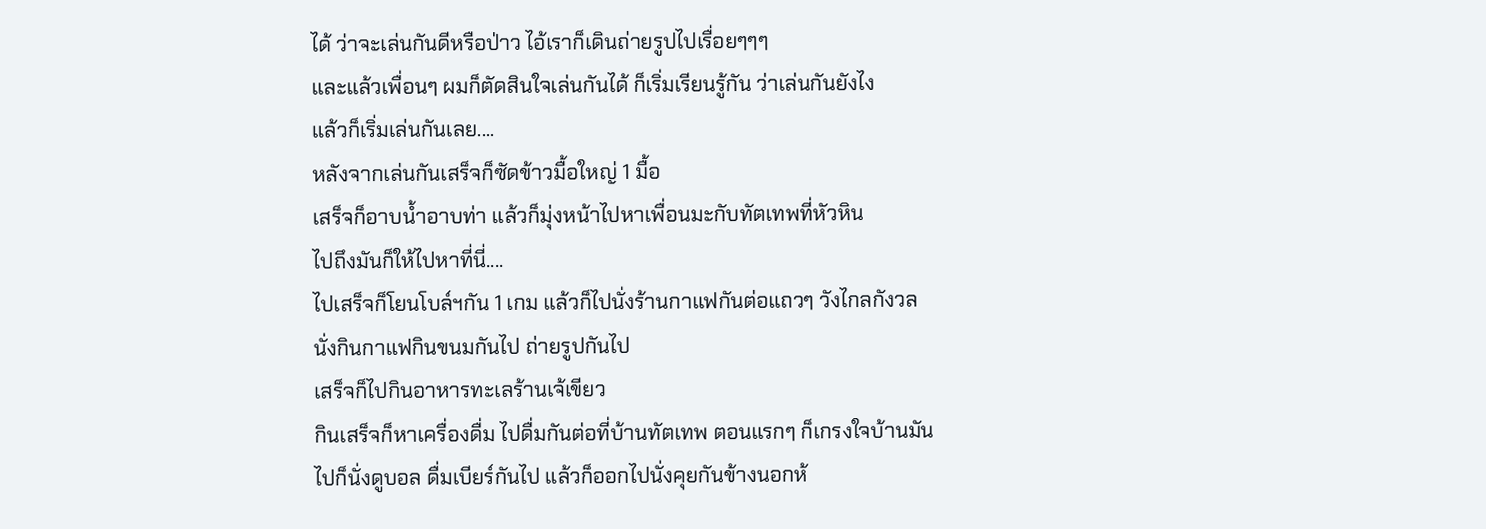ได้ ว่าจะเล่นกันดีหรือป่าว ไอ้เราก็เดินถ่ายรูปไปเรื่อยๆๆๆ
และแล้วเพื่อนๆ ผมก็ตัดสินใจเล่นกันได้ ก็เริ่มเรียนรู้กัน ว่าเล่นกันยังไง
แล้วก็เริ่มเล่นกันเลย....
หลังจากเล่นกันเสร็จก็ซัดข้าวมื้อใหญ่ 1 มื้อ
เสร็จก็อาบน้ำอาบท่า แล้วก็มุ่งหน้าไปหาเพื่อนมะกับทัตเทพที่หัวหิน
ไปถึงมันก็ให้ไปหาที่นี่....
ไปเสร็จก็โยนโบล์ฯกัน 1 เกม แล้วก็ไปนั่งร้านกาแฟกันต่อแถวๆ วังไกลกังวล
นั่งกินกาแฟกินขนมกันไป ถ่ายรูปกันไป
เสร็จก็ไปกินอาหารทะเลร้านเจ้เขียว
กินเสร็จก็หาเครื่องดื่ม ไปดื่มกันต่อที่บ้านทัตเทพ ตอนแรกๆ ก็เกรงใจบ้านมัน
ไปก็นั่งดูบอล ดื่มเบียร์กันไป แล้วก็ออกไปนั่งคุยกันข้างนอกห้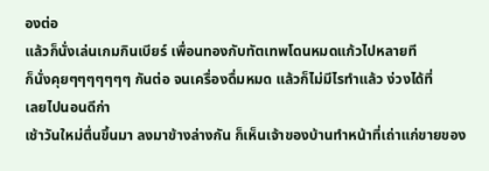องต่อ
แล้วก็นั่งเล่นเกมกินเบียร์ เพื่อนทองกับทัตเทพโดนหมดแก้วไปหลายที
ก็นั่งคุยๆๆๆๆๆๆๆ กันต่อ จนเครื่องดื่มหมด แล้วก็ไม่มีไรทำแล้ว ง่วงได้ที่
เลยไปนอนดีก่า
เช้าวันใหม่ตื่นขึ้นมา ลงมาข้างล่างกัน ก็เห็นเจ้าของบ้านทำหน้าที่เถ่าแก่ขายของ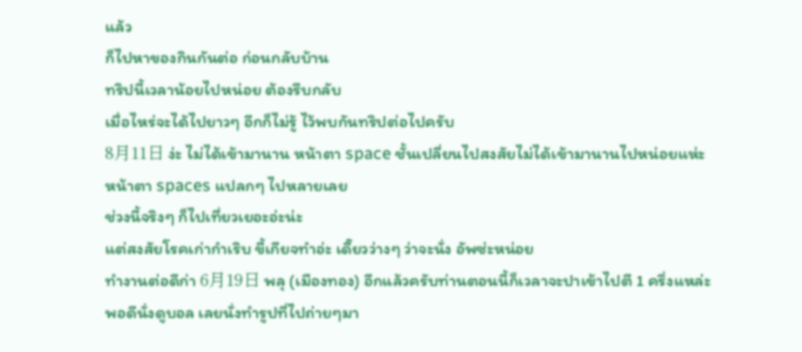แล้ว
ก็ไปหาของกินกันต่อ ก่อนกลับบ้าน
ทริปนี้เวลาน้อยไปหน่อย ต้องรีบกลับ
เมื่อไหร่จะได้ไปยาวๆ อีกก็ไม่รู้ ไว้พบกันทริปต่อไปครับ
8月11日 ง่ะ ไม่ได้เข้ามานาน หน้าตา space ชั้นเปลี่ยนไปสงสัยไม่ได้เข้ามานานไปหน่อยแห่ะ
หน้าตา spaces แปลกๆ ไปหลายเลย
ช่วงนี้จริงๆ ก็ไปเที่ยวเยอะอ่ะน่ะ
แต่สงสัยโรคเก่ากำเริบ ขี้เกียจทำอ่ะ เดี๊ยวว่างๆ ว่าจะนั่ง อัพซ่ะหน่อย
ทำงานต่อดีก่า 6月19日 พลุ (เมืองทอง) อีกแล้วครับท่านตอนนี้ก็เวลาจะปาเข้าไปตี 1 ครึ่งแหล่ะ
พอดีนั่งดูบอล เลยนั่งทำรูปที่ไปถ่ายๆมา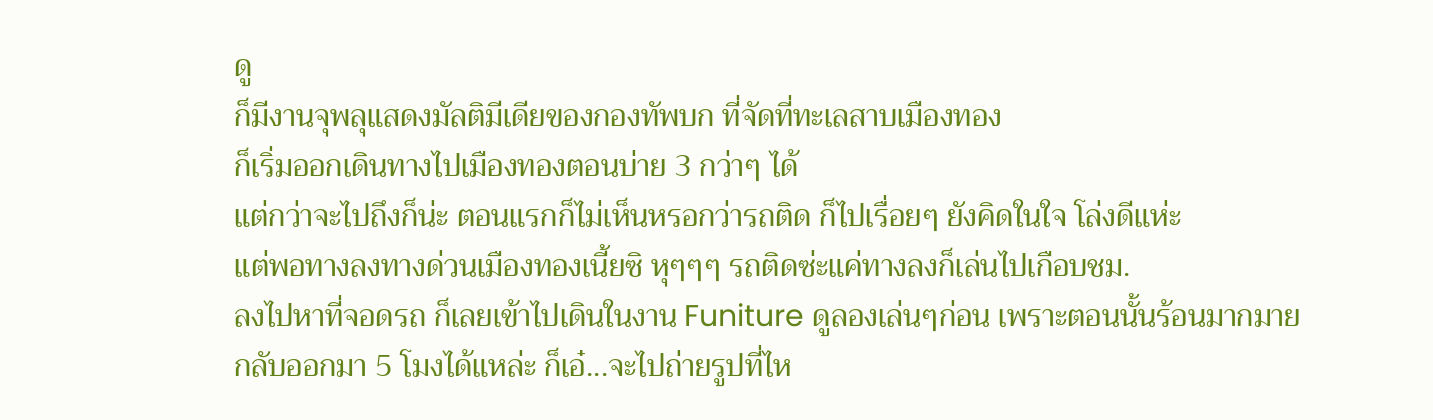ดู
ก็มีงานจุพลุแสดงมัลติมีเดียของกองทัพบก ที่จัดที่ทะเลสาบเมืองทอง
ก็เริ่มออกเดินทางไปเมืองทองตอนบ่าย 3 กว่าๆ ได้
แต่กว่าจะไปถึงก็น่ะ ตอนแรกก็ไม่เห็นหรอกว่ารถติด ก็ไปเรื่อยๆ ยังคิดในใจ โล่งดีแห่ะ
แต่พอทางลงทางด่วนเมืองทองเนี้ยซิ หุๆๆๆ รถติดซ่ะแค่ทางลงก็เล่นไปเกือบชม.
ลงไปหาที่จอดรถ ก็เลยเข้าไปเดินในงาน Funiture ดูลองเล่นๆก่อน เพราะตอนนั้นร้อนมากมาย
กลับออกมา 5 โมงได้แหล่ะ ก็เอ๋...จะไปถ่ายรูปที่ไห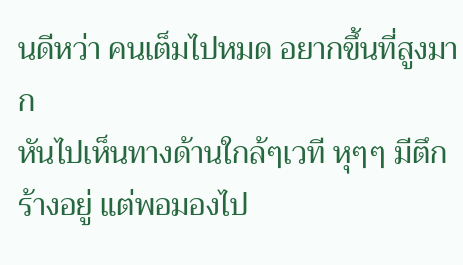นดีหว่า คนเต็มไปหมด อยากขึ้นที่สูงมาก
หันไปเห็นทางด้านใกล้ๆเวที หุๆๆ มีตึกร้างอยู่ แต่พอมองไป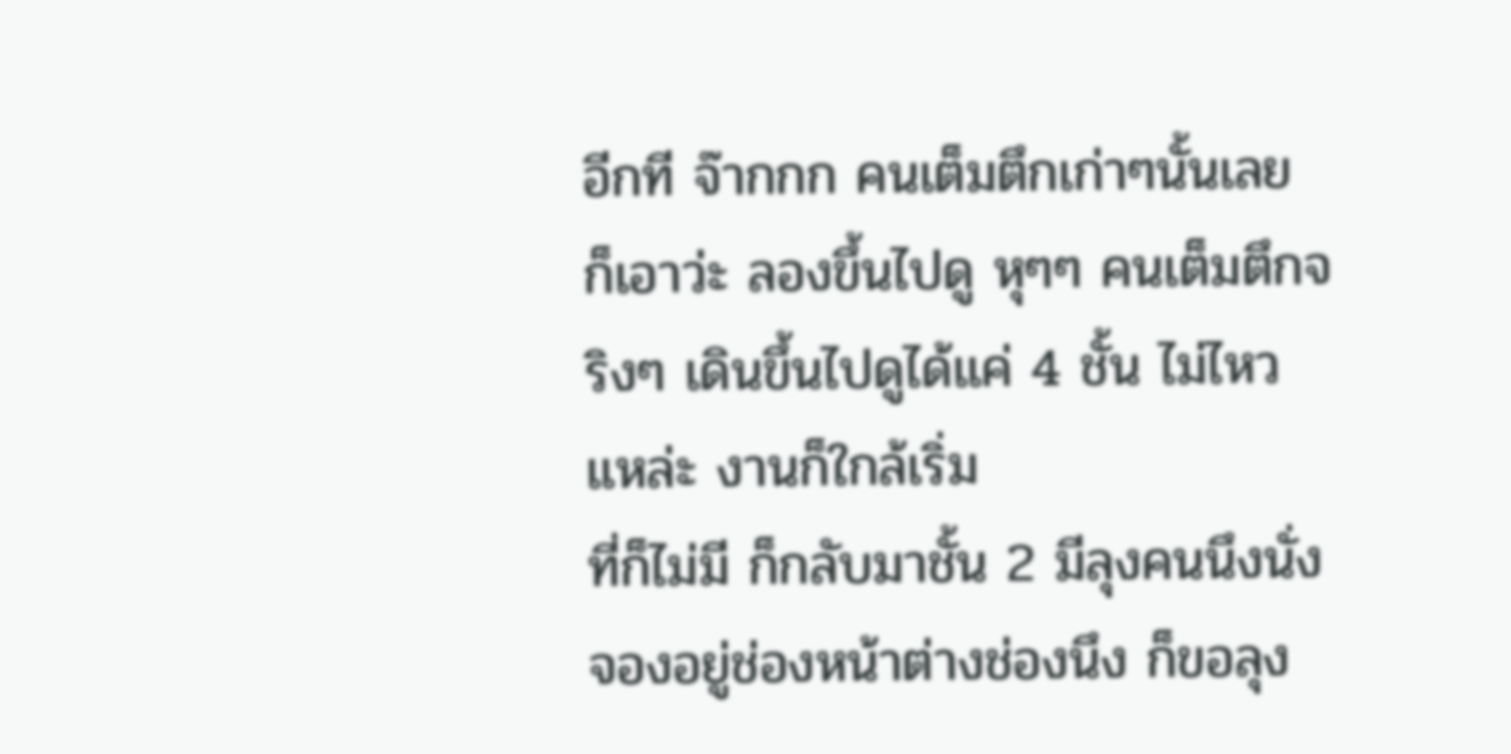อีกที จ๊ากกก คนเต็มตึกเก่าๆนั้นเลย
ก็เอาว่ะ ลองขึ้นไปดู หุๆๆ คนเต็มตึกจริงๆ เดินขึ้นไปดูได้แค่ 4 ชั้น ไม่ไหวแหล่ะ งานก็ใกล้เริ่ม
ที่ก็ไม่มี ก็กลับมาชั้น 2 มีลุงคนนึงนั่งจองอยู่ช่องหน้าต่างช่องนึง ก็ขอลุง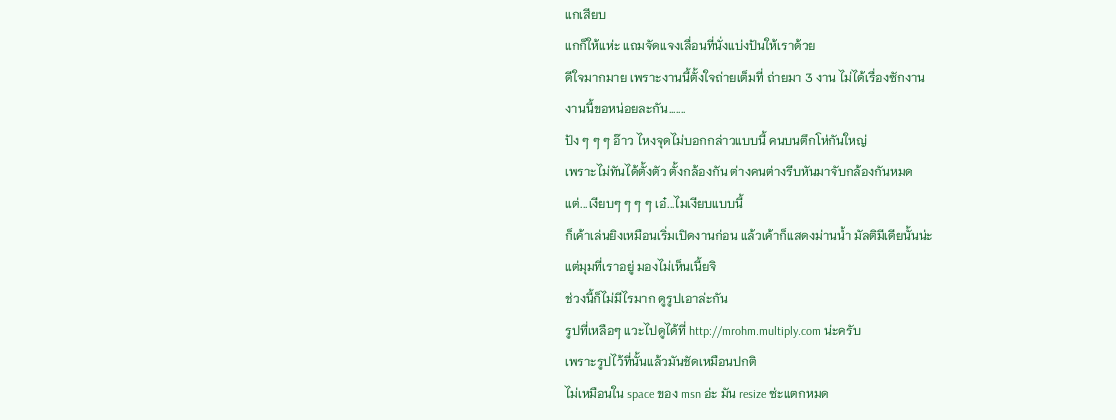แกเสียบ
แกก็ให้แห่ะ แถมจัดแจงเลื่อนที่นั่งแบ่งปันให้เราด้วย
ดีใจมากมาย เพราะงานนี้ตั้งใจถ่ายเต็มที่ ถ่ายมา 3 งาน ไม่ได้เรื่องซักงาน
งานนี้ขอหน่อยละกัน.......
ปัง ๆ ๆ ๆ อ๊าว ไหงจุดไม่บอกกล่าวแบบนี้ คนบนตึกโห่กันใหญ่
เพราะไม่ทันได้ตั้งตัว ตั้งกล้องกัน ต่างคนต่างรีบหันมาจับกล้องกันหมด
แต่...เงียบๆ ๆ ๆ ๆ เอ๋...ไมเงียบแบบนี้
ก็เค้าเล่นยิงเหมือนเริ่มเปิดงานก่อน แล้วเค้าก็แสดงม่านน้ำ มัลติมีเดียนั้นน่ะ
แต่มุมที่เราอยู่ มองไม่เห็นเนี้ยจิ
ช่วงนี้ก็ไม่มีไรมาก ดูรูปเอาล่ะกัน
รูปที่เหลือๆ แวะไปดูได้ที่ http://mrohm.multiply.com น่ะครับ
เพราะรูปไว้ที่นั้นแล้วมันชัดเหมือนปกติ
ไม่เหมือนใน space ของ msn อ่ะ มัน resize ซ่ะแตกหมด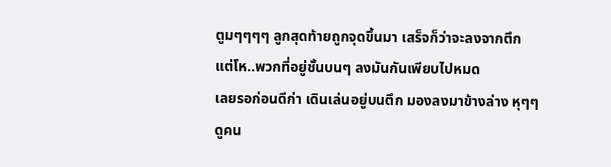ตูมๆๆๆๆ ลูกสุดท้ายถูกจุดขึ้นมา เสร็จก็ว่าจะลงจากตึก แต่โห..พวกที่อยู่ชั้นบนๆ ลงมันกันเพียบไปหมด
เลยรอก่อนดีก่า เดินเล่นอยู่บนตึก มองลงมาข้างล่าง หุๆๆ ดูคน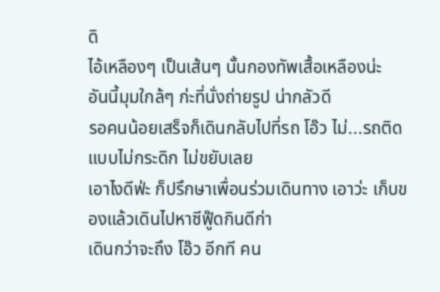ดิ
ไอ้เหลืองๆ เป็นเส้นๆ นั้นกองทัพเสื้อเหลืองน่ะ
อันนี้มุมใกล้ๆ ก่ะที่นั่งถ่ายรูป น่ากลัวดี
รอคนน้อยเสร็จก็เดินกลับไปที่รถ โอ๊ว ไม่...รถติดแบบไม่กระดิก ไม่ขยับเลย
เอาไงดีฟ่ะ ก็ปรึกษาเพื่อนร่วมเดินทาง เอาว่ะ เก็บของแล้วเดินไปหาซีฟู๊ดกินดีก่า
เดินกว่าจะถึง โอ๊ว อีกที คน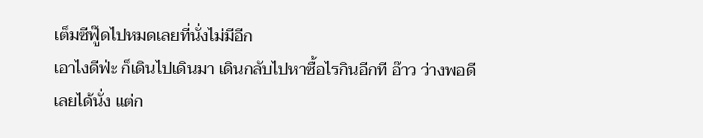เต็มซีฟู๊ดไปหมดเลยที่นั่งไม่มีอีก
เอาไงดีฟ่ะ ก็เดินไปเดินมา เดินกลับไปหาซื้อไรกินอีกที อ๊าว ว่างพอดี
เลยได้นั่ง แต่ก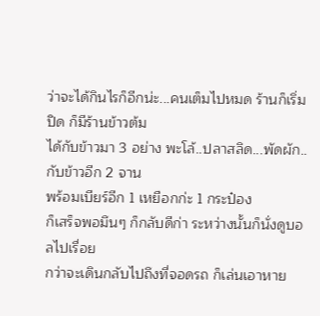ว่าจะได้กินไรก็อีกน่ะ...คนเต็มไปหมด ร้านก็เริ่มปิด ก็มีร้านข้าวต้ม
ได้กับข้าวมา 3 อย่าง พะโล้..ปลาสลิด...พัดผัก..กับข้าวอีก 2 จาน
พร้อมเบียร์อีก 1 เหยือกก่ะ 1 กระป๋อง
ก็เสร็จพอมึนๆ ก็กลับดีก่า ระหว่างนั้นก็นั่งดูบอลไปเรื่อย
กว่าจะเดินกลับไปถึงที่จอดรถ ก็เล่นเอาหาย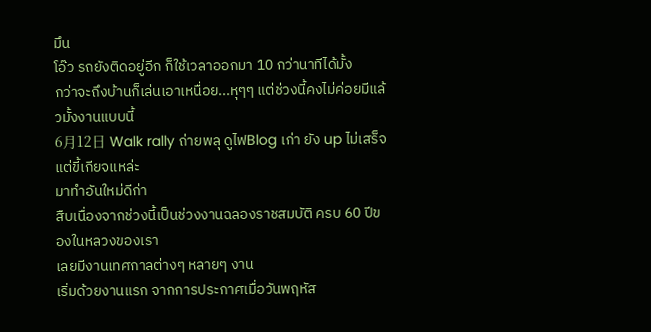มึน
โอ๊ว รถยังติดอยู่อีก ก็ใช้เวลาออกมา 10 กว่านาทีได้มั้ง
กว่าจะถึงบ้านก็เล่นเอาเหนื่อย...หุๆๆ แต่ช่วงนี้คงไม่ค่อยมีแล้วมั้งงานแบบนี้
6月12日 Walk rally ถ่ายพลุ ดูไฟBlog เก่า ยัง up ไม่เสร็จ แต่ขี้เกียจแหล่ะ
มาทำอันใหม่ดีก่า
สืบเนื่องจากช่วงนี้เป็นช่วงงานฉลองราชสมบัติ ครบ 60 ปีของในหลวงของเรา
เลยมีงานเทศกาลต่างๆ หลายๆ งาน
เริ่มด้วยงานแรก จากการประกาศเมื่อวันพฤหัส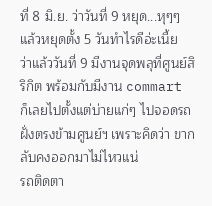ที่ 8 มิ.ย. ว่าวันที่ 9 หยุด...หุๆๆ
แล้วหยุดตั้ง 5 วันทำไรดีอ่ะเนี้ย
ว่าแล้ววันที่ 9 มีงานจุดพลุที่ศูนย์สิริกิต พร้อมกับมีงาน commart
ก็เลยไปตั้งแต่บ่ายแก่ๆ ไปจอดรถฝั่งตรงข้ามศูนย์ฯ เพราะคิดว่า ขากลับคงออกมาไม่ไหวแน่
รถติดตา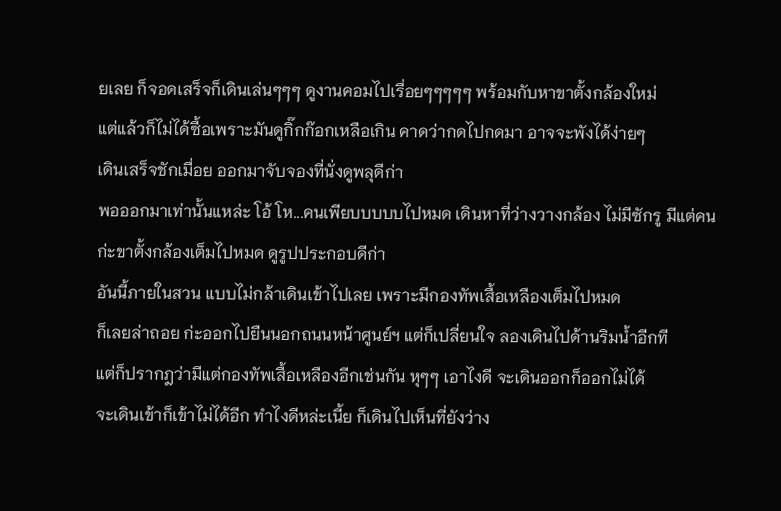ยเลย ก็จอดเสร็จก็เดินเล่นๆๆๆ ดูงานคอมไปเรื่อยๆๆๆๆๆ พร้อมกับหาขาตั้งกล้องใหม่
แต่แล้วก็ไม่ได้ซื้อเพราะมันดูกิ๊กก๊อกเหลือเกิน คาดว่ากดไปกดมา อาจจะพังได้ง่ายๆ
เดินเสร็จชักเมื่อย ออกมาจับจองที่นั่งดูพลุดีก่า
พอออกมาเท่านั้นแหล่ะ โอ้ โห...คนเพียบบบบบไปหมด เดินหาที่ว่างวางกล้อง ไม่มีซักรู มีแต่คน
ก่ะขาตั้งกล้องเต็มไปหมด ดูรูปประกอบดีก่า
อันนี้ภายในสวน แบบไม่กล้าเดินเข้าไปเลย เพราะมีกองทัพเสื้อเหลืองเต็มไปหมด
ก็เลยล่าถอย ก่ะออกไปยืนนอกถนนหน้าศูนย์ฯ แต่ก็เปลี่ยนใจ ลองเดินไปด้านริมน้ำอีกที
แต่ก็ปรากฎว่ามีแต่กองทัพเสื้อเหลืองอีกเช่นกัน หุๆๆ เอาไงดี จะเดินออกก็ออกไม่ได้
จะเดินเข้าก็เข้าไม่ได้อีก ทำไงดีหล่ะเนี้ย ก็เดินไปเห็นที่ยังว่าง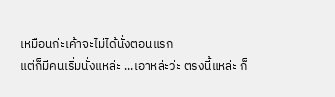เหมือนก่ะเค้าจะไม่ได้นั่งตอนแรก
แต่ก็มีคนเริ่มนั่งแหล่ะ ...เอาหล่ะว่ะ ตรงนี้แหล่ะ ก็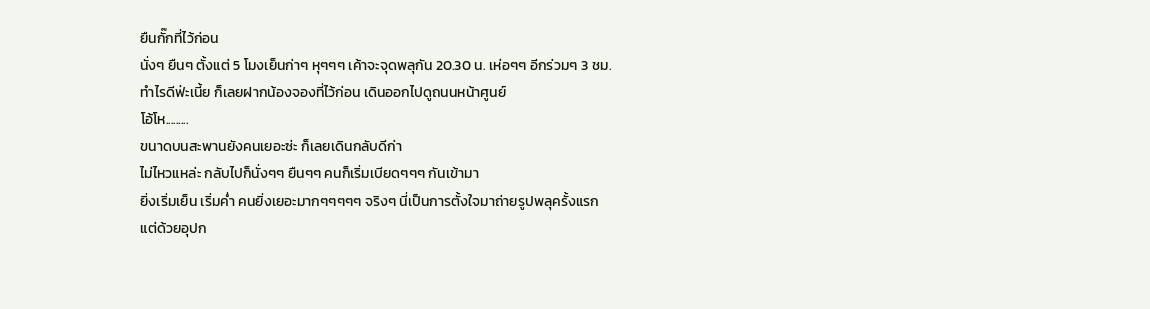ยืนกั๊กที่ไว้ก่อน
นั่งๆ ยืนๆ ตั้งแต่ 5 โมงเย็นก่าๆ หุๆๆๆ เค้าจะจุดพลุกัน 20.30 น. เห่อๆๆ อีกร่วมๆ 3 ชม.
ทำไรดีฟ่ะเนี้ย ก็เลยฝากน้องจองที่ไว้ก่อน เดินออกไปดูถนนหน้าศูนย์
โอ้โห.........
ขนาดบนสะพานยังคนเยอะซ่ะ ก็เลยเดินกลับดีก่า
ไม่ไหวแหล่ะ กลับไปก็นั่งๆๆ ยืนๆๆ คนก็เริ่มเบียดๆๆๆ กันเข้ามา
ยิ่งเริ่มเย็น เริ่มค่ำ คนยิ่งเยอะมากๆๆๆๆๆ จริงๆ นี่เป็นการตั้งใจมาถ่ายรูปพลุครั้งแรก
แต่ด้วยอุปก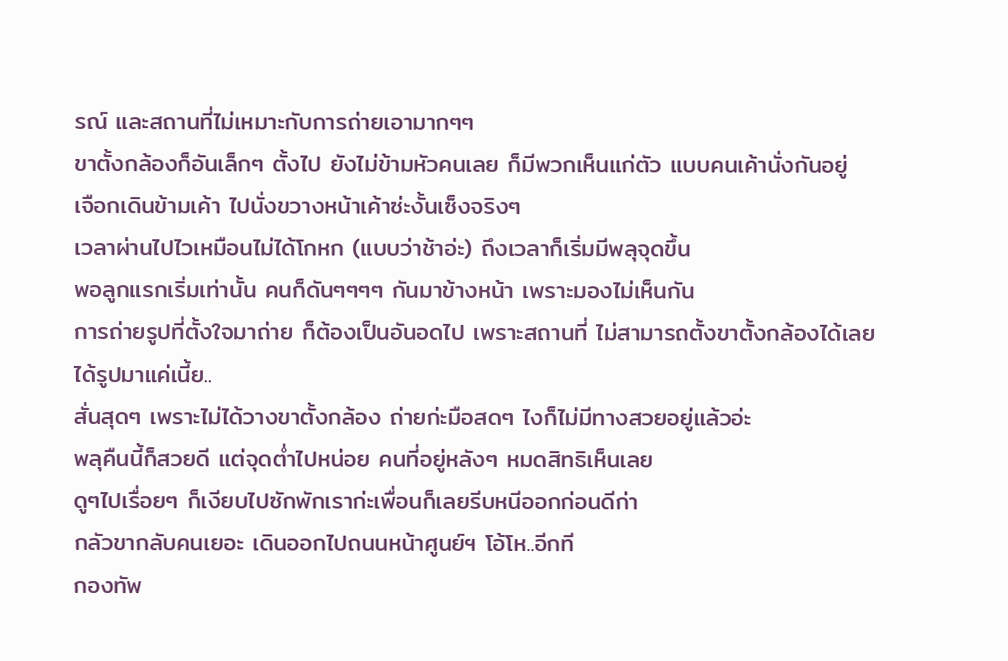รณ์ และสถานที่ไม่เหมาะกับการถ่ายเอามากๆๆ
ขาตั้งกล้องก็อันเล็กๆ ตั้งไป ยังไม่ข้ามหัวคนเลย ก็มีพวกเห็นแก่ตัว แบบคนเค้านั่งกันอยู่
เจือกเดินข้ามเค้า ไปนั่งขวางหน้าเค้าซ่ะงั้นเซ็งจริงๆ
เวลาผ่านไปไวเหมือนไม่ได้โกหก (แบบว่าช้าอ่ะ) ถึงเวลาก็เริ่มมีพลุจุดขึ้น
พอลูกแรกเริ่มเท่านั้น คนก็ดันๆๆๆๆ กันมาข้างหน้า เพราะมองไม่เห็นกัน
การถ่ายรูปที่ตั้งใจมาถ่าย ก็ต้องเป็นอันอดไป เพราะสถานที่ ไม่สามารถตั้งขาตั้งกล้องได้เลย
ได้รูปมาแค่เนี้ย..
สั่นสุดๆ เพราะไม่ได้วางขาตั้งกล้อง ถ่ายก่ะมือสดๆ ไงก็ไม่มีทางสวยอยู่แล้วอ่ะ
พลุคืนนี้ก็สวยดี แต่จุดต่ำไปหน่อย คนที่อยู่หลังๆ หมดสิทธิเห็นเลย
ดูๆไปเรื่อยๆ ก็เงียบไปซักพักเราก่ะเพื่อนก็เลยรีบหนีออกก่อนดีก่า
กลัวขากลับคนเยอะ เดินออกไปถนนหน้าศูนย์ฯ โอ้โห..อีกที
กองทัพ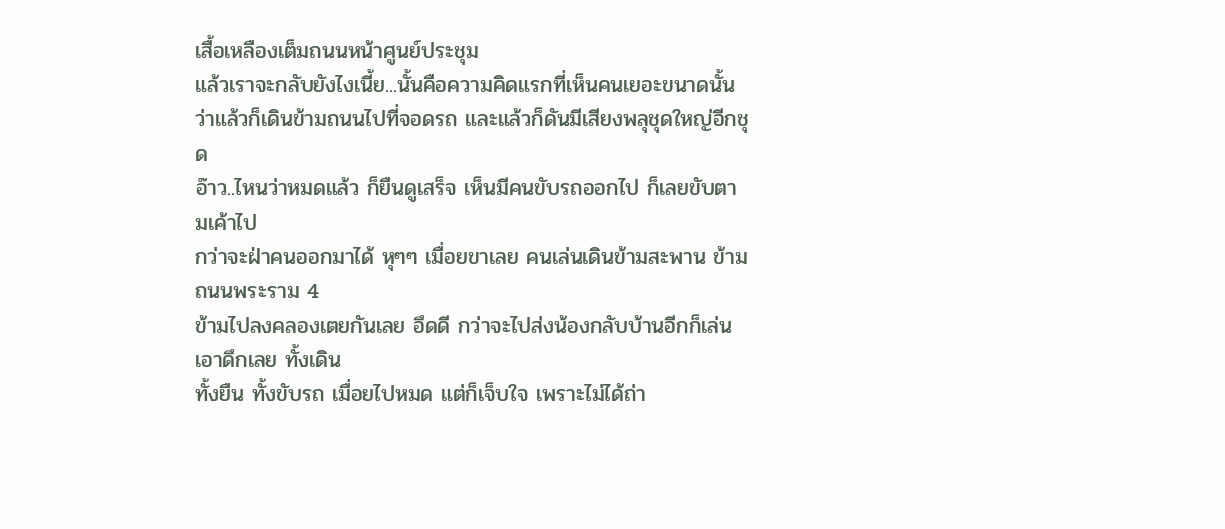เสื้อเหลืองเต็มถนนหน้าศูนย์ประชุม
แล้วเราจะกลับยังไงเนี้ย...นั้นคือความคิดแรกที่เห็นคนเยอะขนาดนั้น
ว่าแล้วก็เดินข้ามถนนไปที่จอดรถ และแล้วก็ดันมีเสียงพลุชุดใหญ่อีกชุด
อ๊าว..ไหนว่าหมดแล้ว ก็ยืนดูเสร็จ เห็นมีคนขับรถออกไป ก็เลยขับตามเค้าไป
กว่าจะฝ่าคนออกมาได้ หุๆๆ เมื่อยขาเลย คนเล่นเดินข้ามสะพาน ข้ามถนนพระราม 4
ข้ามไปลงคลองเตยกันเลย อึดดี กว่าจะไปส่งน้องกลับบ้านอีกก็เล่นเอาดึกเลย ทั้งเดิน
ทั้งยืน ทั้งขับรถ เมื่อยไปหมด แต่ก็เจ็บใจ เพราะไม่ได้ถ่า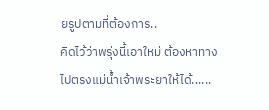ยรูปตามที่ต้องการ..
คิดไว้ว่าพรุ่งนี้เอาใหม่ ต้องหาทางไปตรงแม่น้ำเจ้าพระยาให้ได้......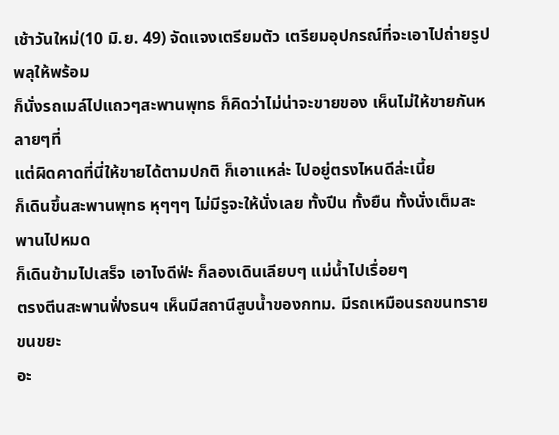เช้าวันใหม่(10 มิ.ย. 49) จัดแจงเตรียมตัว เตรียมอุปกรณ์ที่จะเอาไปถ่ายรูปพลุให้พร้อม
ก็นั่งรถเมล์ไปแถวๆสะพานพุทธ ก็คิดว่าไม่น่าจะขายของ เห็นไม่ให้ขายกันหลายๆที่
แต่ผิดคาดที่นี่ให้ขายได้ตามปกติ ก็เอาแหล่ะ ไปอยู่ตรงไหนดีล่ะเนี้ย
ก็เดินขึ้นสะพานพุทธ หุๆๆๆ ไม่มีรูจะให้นั่งเลย ทั้งปีน ทั้งยืน ทั้งนั่งเต็มสะพานไปหมด
ก็เดินข้ามไปเสร็จ เอาไงดีฟ่ะ ก็ลองเดินเลียบๆ แม่น้ำไปเรื่อยๆ
ตรงตีนสะพานฟั่งธนฯ เห็นมีสถานีสูบน้ำของกทม. มีรถเหมือนรถขนทราย ขนขยะ
อะ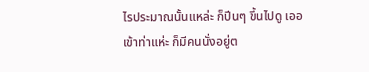ไรประมาณนั้นแหล่ะ ก็ปีนๆ ขึ้นไปดู เออ เข้าท่าแห่ะ ก็มีคนนั่งอยู่ต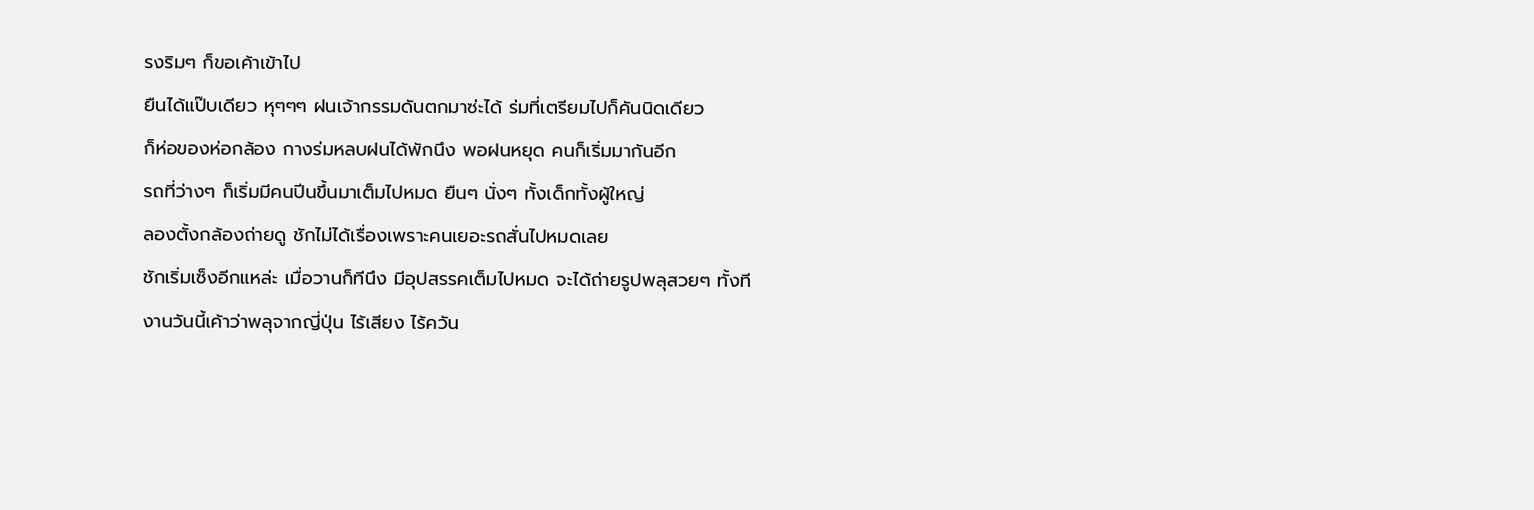รงริมๆ ก็ขอเค้าเข้าไป
ยืนได้แป๊บเดียว หุๆๆๆ ฝนเจ้ากรรมดันตกมาซ่ะได้ ร่มที่เตรียมไปก็คันนิดเดียว
ก็ห่อของห่อกล้อง กางร่มหลบฝนได้พักนึง พอฝนหยุด คนก็เริ่มมากันอีก
รถที่ว่างๆ ก็เริ่มมีคนปีนขึ้นมาเต็มไปหมด ยืนๆ นั่งๆ ทั้งเด็กทั้งผู้ใหญ่
ลองตั้งกล้องถ่ายดู ชักไม่ได้เรื่องเพราะคนเยอะรถสั่นไปหมดเลย
ชักเริ่มเซ็งอีกแหล่ะ เมื่อวานก็ทีนึง มีอุปสรรคเต็มไปหมด จะได้ถ่ายรูปพลุสวยๆ ทั้งที
งานวันนี้เค้าว่าพลุจากญี่ปุ่น ไร้เสียง ไร้ควัน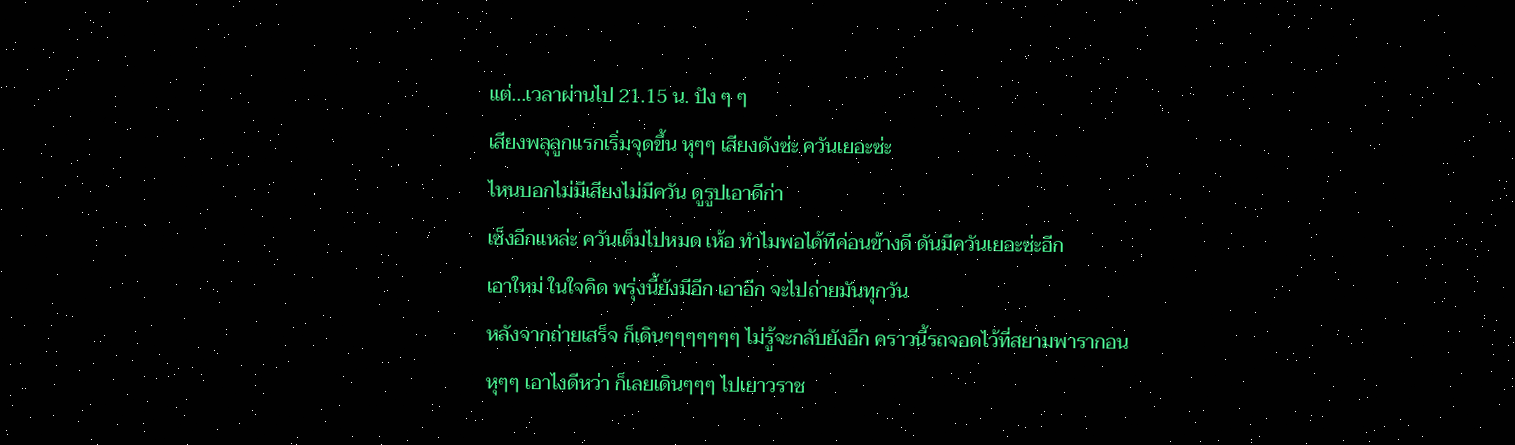แต่...เวลาผ่านไป 21.15 น. ปัง ๆ ๆ
เสียงพลุลูกแรกเริ่มจุดขึ้น หุๆๆ เสียงดังซ่ะ ควันเยอะซ่ะ
ไหนบอกไม่มีเสียงไม่มีควัน ดูรูปเอาดีก่า
เซ็งอีกแหล่ะ ควันเต็มไปหมด เห้อ ทำไมพอได้ทีค่อนข้างดี ดันมีควันเยอะซ่ะอีก
เอาใหม่ ในใจคิด พรุ่งนี้ยังมีอีก เอาอีก จะไปถ่ายมันทุกวัน
หลังจากถ่ายเสร็จ ก็เดินๆๆๆๆๆๆๆ ไม่รู้จะกลับยังอีก คราวนี้รถจอดไว้ที่สยามพารากอน
หุๆๆ เอาไงดีหว่า ก็เลยเดินๆๆๆ ไปเยาวราช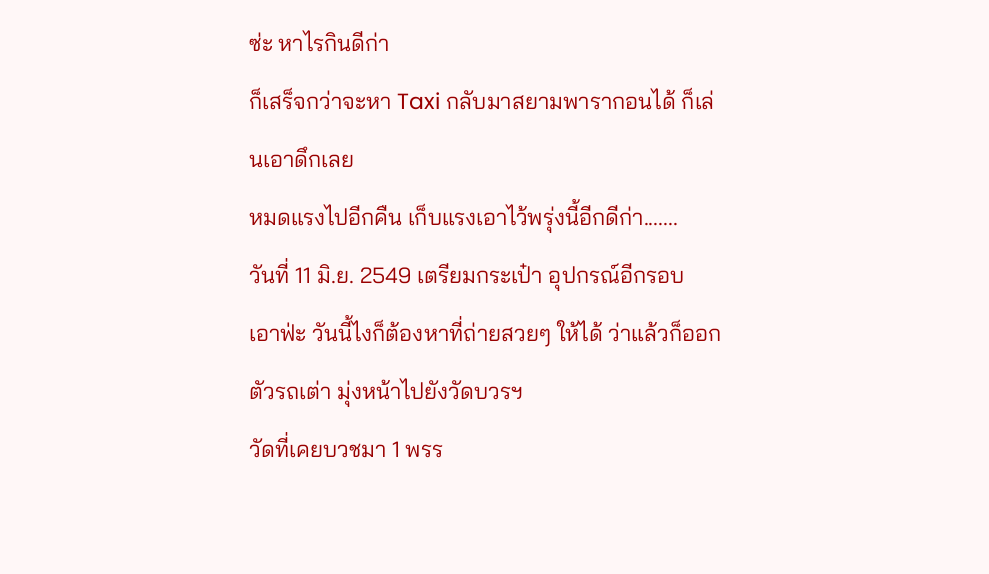ซ่ะ หาไรกินดีก่า
ก็เสร็จกว่าจะหา Taxi กลับมาสยามพารากอนได้ ก็เล่นเอาดึกเลย
หมดแรงไปอีกคืน เก็บแรงเอาไว้พรุ่งนี้อีกดีก่า.......
วันที่ 11 มิ.ย. 2549 เตรียมกระเป๋า อุปกรณ์อีกรอบ
เอาฟ่ะ วันนี้ไงก็ต้องหาที่ถ่ายสวยๆ ให้ได้ ว่าแล้วก็ออกตัวรถเต่า มุ่งหน้าไปยังวัดบวรฯ
วัดที่เคยบวชมา 1 พรร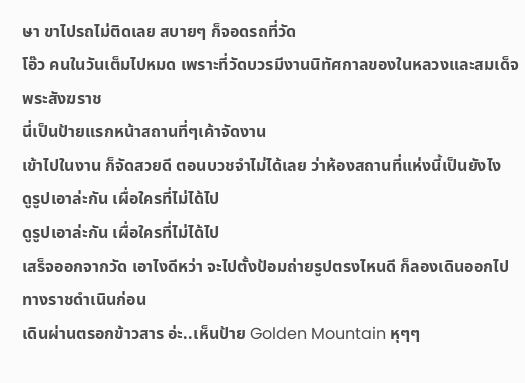ษา ขาไปรถไม่ติดเลย สบายๆ ก็จอดรถที่วัด
โอ๊ว คนในวันเต็มไปหมด เพราะที่วัดบวรมีงานนิทัศกาลของในหลวงและสมเด็จพระสังฆราช
นี่เป็นป้ายแรกหน้าสถานที่ๆเค้าจัดงาน
เข้าไปในงาน ก็จัดสวยดี ตอนบวชจำไม่ได้เลย ว่าห้องสถานที่แห่งนี้เป็นยังไง
ดูรูปเอาล่ะกัน เผื่อใครที่ไม่ได้ไป
ดูรูปเอาล่ะกัน เผื่อใครที่ไม่ได้ไป
เสร็จออกจากวัด เอาไงดีหว่า จะไปตั้งป้อมถ่ายรูปตรงไหนดี ก็ลองเดินออกไปทางราชดำเนินก่อน
เดินผ่านตรอกข้าวสาร อ่ะ..เห็นป้าย Golden Mountain หุๆๆ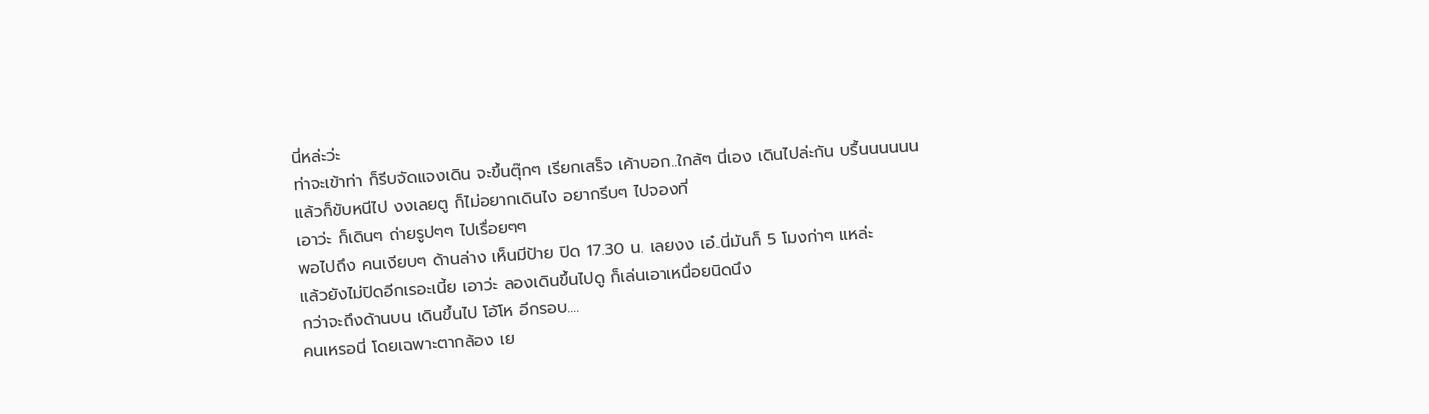นี่หล่ะว่ะ
ท่าจะเข้าท่า ก็รีบจัดแจงเดิน จะขึ้นตุ๊กๆ เรียกเสร็จ เค้าบอก..ใกล้ๆ นี่เอง เดินไปล่ะกัน บรื้นนนนนน
แล้วก็ขับหนีไป งงเลยตู ก็ไม่อยากเดินไง อยากรีบๆ ไปจองที่
เอาว่ะ ก็เดินๆ ถ่ายรูปๆๆ ไปเรื่อยๆๆ
พอไปถึง คนเงียบๆ ด้านล่าง เห็นมีป้าย ปิด 17.30 น. เลยงง เอ๋..นี่มันก็ 5 โมงก่าๆ แหล่ะ
แล้วยังไม่ปิดอีกเรอะเนี้ย เอาว่ะ ลองเดินขึ้นไปดู ก็เล่นเอาเหนื่อยนิดนึง
กว่าจะถึงด้านบน เดินขึ้นไป โอ้โห อีกรอบ....
คนเหรอนี่ โดยเฉพาะตากล้อง เย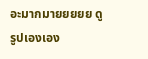อะมากมายยยยย ดูรูปเองเอง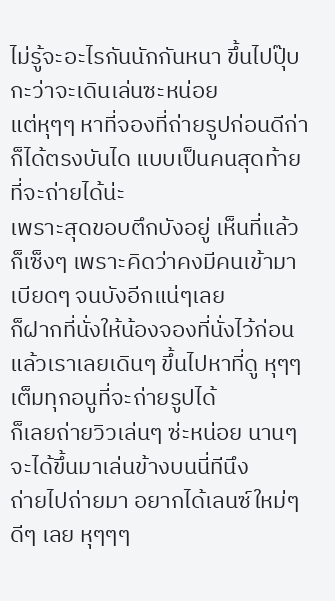ไม่รู้จะอะไรกันนักกันหนา ขึ้นไปปุ๊บ กะว่าจะเดินเล่นซะหน่อย
แต่หุๆๆ หาที่จองที่ถ่ายรูปก่อนดีก่า ก็ได้ตรงบันได แบบเป็นคนสุดท้ายที่จะถ่ายได้น่ะ
เพราะสุดขอบตึกบังอยู่ เห็นที่แล้วก็เซ็งๆ เพราะคิดว่าคงมีคนเข้ามาเบียดๆ จนบังอีกแน่ๆเลย
ก็ฝากที่นั่งให้น้องจองที่นั่งไว้ก่อน แล้วเราเลยเดินๆ ขึ้นไปหาที่ดู หุๆๆเต็มทุกอนูที่จะถ่ายรูปได้
ก็เลยถ่ายวิวเล่นๆ ซ่ะหน่อย นานๆ จะได้ขึ้นมาเล่นข้างบนนี่ทีนึง
ถ่ายไปถ่ายมา อยากได้เลนซ์ใหม่ๆ ดีๆ เลย หุๆๆๆ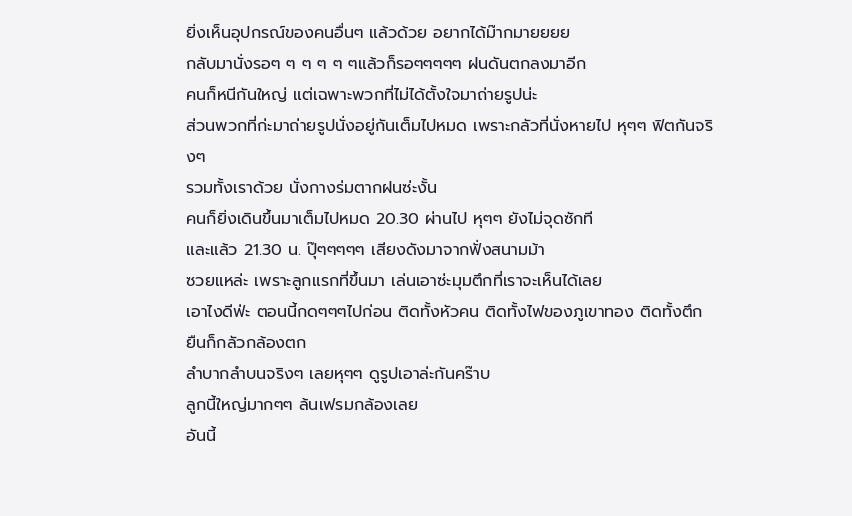ยิ่งเห็นอุปกรณ์ของคนอื่นๆ แล้วด้วย อยากได้ม๊ากมายยยย
กลับมานั่งรอๆ ๆ ๆ ๆ ๆ ๆแล้วก็รอๆๆๆๆๆ ฝนดันตกลงมาอีก
คนก็หนีกันใหญ่ แต่เฉพาะพวกที่ไม่ได้ตั้งใจมาถ่ายรูปน่ะ
ส่วนพวกที่ก่ะมาถ่ายรูปนั่งอยู่กันเต็มไปหมด เพราะกลัวที่นั่งหายไป หุๆๆ ฟิตกันจริงๆ
รวมทั้งเราด้วย นั่งกางร่มตากฝนซ่ะงั้น
คนก็ยิ่งเดินขึ้นมาเต็มไปหมด 20.30 ผ่านไป หุๆๆ ยังไม่จุดซักที
และแล้ว 21.30 น. ปุ๊ๆๆๆๆๆ เสียงดังมาจากฟั่งสนามม้า
ซวยแหล่ะ เพราะลูกแรกที่ขึ้นมา เล่นเอาซ่ะมุมตึกที่เราจะเห็นได้เลย
เอาไงดีฟ่ะ ตอนนี้กดๆๆๆไปก่อน ติดทั้งหัวคน ติดทั้งไฟของภูเขาทอง ติดทั้งตึก ยืนก็กลัวกล้องตก
ลำบากลำบนจริงๆ เลยหุๆๆ ดูรูปเอาล่ะกันคร๊าบ
ลูกนี้ใหญ่มากๆๆ ล้นเฟรมกล้องเลย
อันนี้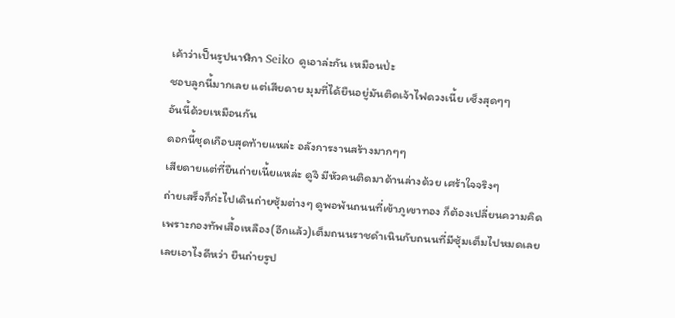เค้าว่าเป็นรูปนาฬิกา Seiko ดูเอาล่ะกัน เหมือนป่ะ
ชอบลูกนี้มากเลย แต่เสียดาย มุมที่ได้ยืนอยู่มันติดเจ้าไฟดวงเนี้ย เซ็งสุดๆๆ
อันนี้ด้วยเหมือนกัน
ดอกนี้ชุดเกือบสุดท้ายแหล่ะ อลังการงานสร้างมากๆๆ
เสียดายแต่ที่ยืนถ่ายเนี้ยแหล่ะ ดูจิ มีหัวคนติดมาด้านล่างด้วย เศร้าใจจริงๆ
ถ่ายเสร็จก็ก่ะไปเดินถ่ายซุ้มต่างๆ ดูพอพ้นถนนที่เข้าภูเขาทอง ก็ต้องเปลี่ยนความคิด
เพราะกองทัพเสื้อเหลือง(อีกแล้ว)เต็มถนนราชดำเนินกับถนนที่มีซุ้มเต็มไปหมดเลย
เลยเอาไงดีหว่า ยืนถ่ายรูป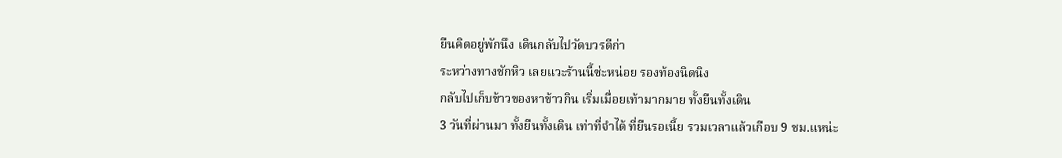ยืนคิดอยู่พักนึง เดินกลับไปวัดบวรดีก่า
ระหว่างทางชักหิว เลยแวะร้านนี้ซ่ะหน่อย รองท้องนิดนิง
กลับไปเก็บข้าวของหาข้าวกิน เริ่มเมื่อยเท้ามากมาย ทั้งยืนทั้งเดิน
3 วันที่ผ่านมา ทั้งยืนทั้งเดิน เท่าที่จำได้ ที่ยืนรอเนี้ย รวมเวลาแล้วเกือบ 9 ชม.แหน่ะ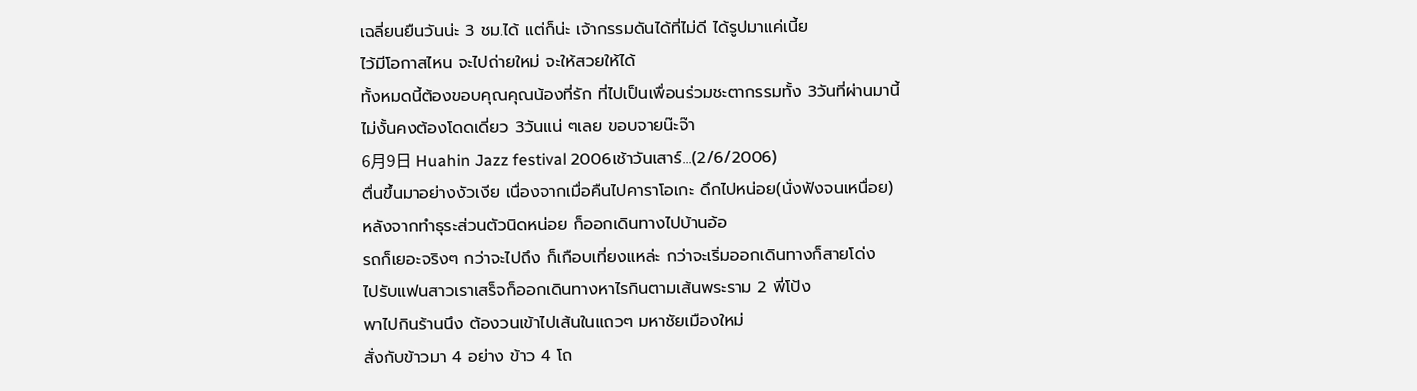เฉลี่ยนยืนวันน่ะ 3 ชม.ได้ แต่ก็น่ะ เจ้ากรรมดันได้ที่ไม่ดี ได้รูปมาแค่เนี้ย
ไว้มีโอกาสไหน จะไปถ่ายใหม่ จะให้สวยให้ได้
ทั้งหมดนี้ต้องขอบคุณคุณน้องที่รัก ที่ไปเป็นเพื่อนร่วมชะตากรรมทั้ง 3วันที่ผ่านมานี้
ไม่งั้นคงต้องโดดเดี่ยว 3วันแน่ ๆเลย ขอบจายน๊ะจ๊า
6月9日 Huahin Jazz festival 2006เช้าวันเสาร์...(2/6/2006)
ตื่นขึ้นมาอย่างงัวเงีย เนื่องจากเมื่อคืนไปคาราโอเกะ ดึกไปหน่อย(นั่งฟังจนเหนื่อย)
หลังจากทำธุระส่วนตัวนิดหน่อย ก็ออกเดินทางไปบ้านอ้อ
รถก็เยอะจริงๆ กว่าจะไปถึง ก็เกือบเที่ยงแหล่ะ กว่าจะเริ่มออกเดินทางก็สายโด่ง
ไปรับแฟนสาวเราเสร็จก็ออกเดินทางหาไรกินตามเส้นพระราม 2 พี่โป้ง
พาไปกินร้านนึง ต้องวนเข้าไปเส้นในแถวๆ มหาชัยเมืองใหม่
สั่งกับข้าวมา 4 อย่าง ข้าว 4 โถ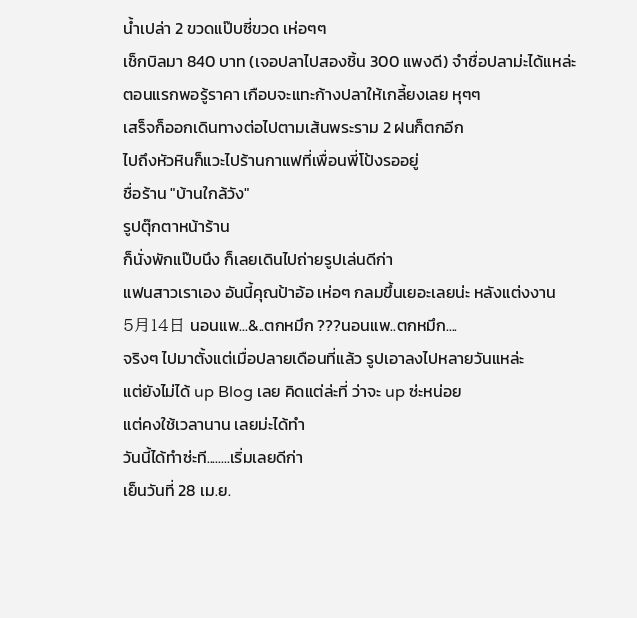น้ำเปล่า 2 ขวดแป๊บซี่ขวด เห่อๆๆ
เช็กบิลมา 840 บาท (เจอปลาไปสองชิ้น 300 แพงดี) จำชื่อปลาม่ะได้แหล่ะ
ตอนแรกพอรู้ราคา เกือบจะแทะก้างปลาให้เกลี้ยงเลย หุๆๆ
เสร็จก็ออกเดินทางต่อไปตามเส้นพระราม 2 ฝนก็ตกอีก
ไปถึงหัวหินก็แวะไปร้านกาแฟที่เพื่อนพี่โป้งรออยู่
ชื่อร้าน "บ้านใกล้วัง"
รูปตุ๊กตาหน้าร้าน
ก็นั่งพักแป๊บนึง ก็เลยเดินไปถ่ายรูปเล่นดีก่า
แฟนสาวเราเอง อันนี้คุณป้าอ้อ เห่อๆ กลมขึ้นเยอะเลยน่ะ หลังแต่งงาน
5月14日 นอนแพ...&..ตกหมึก ???นอนแพ..ตกหมึก....
จริงๆ ไปมาตั้งแต่เมื่อปลายเดือนที่แล้ว รูปเอาลงไปหลายวันแหล่ะ
แต่ยังไม่ได้ up Blog เลย คิดแต่ล่ะที่ ว่าจะ up ซ่ะหน่อย
แต่คงใช้เวลานาน เลยม่ะได้ทำ
วันนี้ได้ทำซ่ะที........เริ่มเลยดีก่า
เย็นวันที่ 28 เม.ย.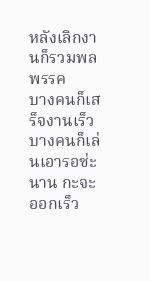หลังเลิกงานก็รวมพลพรรค
บางคนก็เสร็จงานเร็ว บางคนก็เล่นเอารอซ่ะนาน กะจะออกเร็ว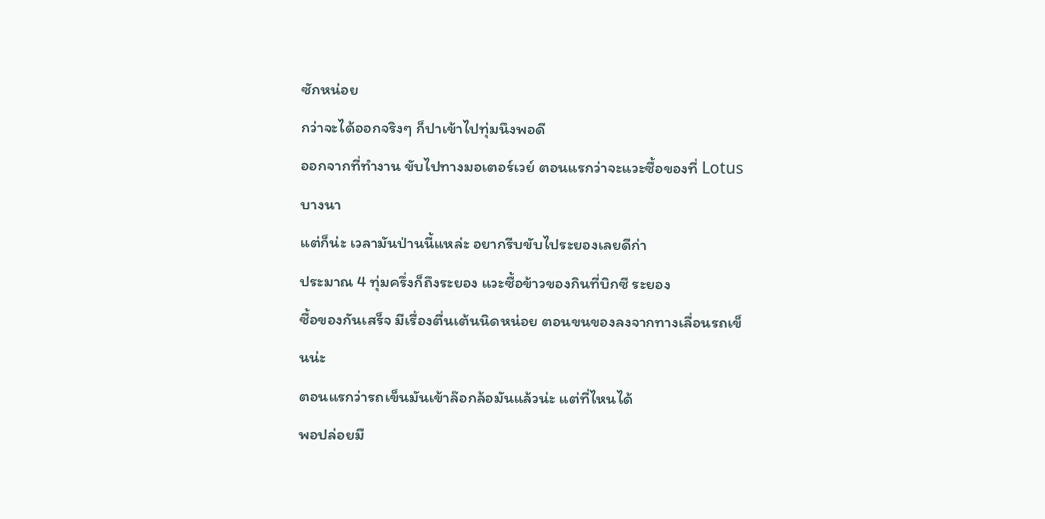ซักหน่อย
กว่าจะได้ออกจริงๆ ก็ปาเข้าไปทุ่มนึงพอดี
ออกจากที่ทำงาน ขับไปทางมอเตอร์เวย์ ตอนแรกว่าจะแวะซื้อของที่ Lotus บางนา
แต่ก็น่ะ เวลามันป่านนี้แหล่ะ อยากรีบขับไประยองเลยดีก่า
ประมาณ 4 ทุ่มครึ่งก็ถึงระยอง แวะซื้อข้าวของกินที่บิกซี ระยอง
ซื้อของกันเสร็จ มีเรื่องตื่นเต้นนิดหน่อย ตอนขนของลงจากทางเลื่อนรถเข็นน่ะ
ตอนแรกว่ารถเข็นมันเข้าล๊อกล้อมันแล้วน่ะ แต่ที่ไหนได้
พอปล่อยมื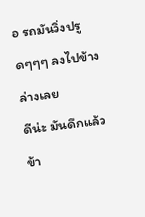อ รถมันวิ่งปรูดๆๆๆ ลงไปข้างล่างเลย
ดีน่ะ มันดึกแล้ว ข้า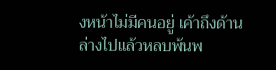งหน้าไม่มีคนอยู่ เค้าถึงด้านล่างไปแล้วหลบพ้นพ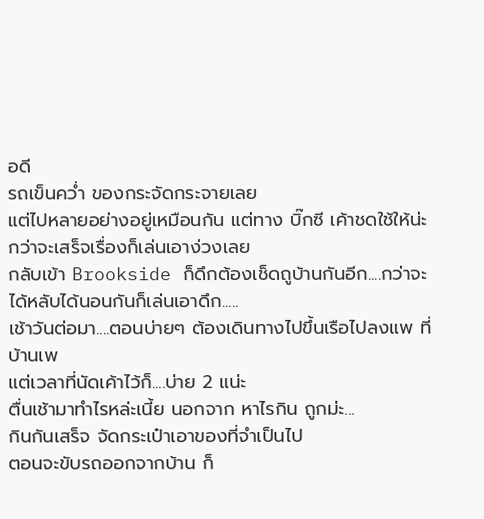อดี
รถเข็นคว่ำ ของกระจัดกระจายเลย
แต่ไปหลายอย่างอยู่เหมือนกัน แต่ทาง บิ๊กซี เค้าชดใช้ให้น่ะ
กว่าจะเสร็จเรื่องก็เล่นเอาง่วงเลย
กลับเข้า Brookside ก็ดึกต้องเช็ดถูบ้านกันอีก....กว่าจะได้หลับได้นอนกันก็เล่นเอาดึก.....
เช้าวันต่อมา....ตอนบ่ายๆ ต้องเดินทางไปขึ้นเรือไปลงแพ ที่บ้านเพ
แต่เวลาที่นัดเค้าไว้ก็....บ่าย 2 แน่ะ
ตื่นเช้ามาทำไรหล่ะเนี้ย นอกจาก หาไรกิน ถูกม่ะ...
กินกันเสร็จ จัดกระเป๋าเอาของที่จำเป็นไป
ตอนจะขับรถออกจากบ้าน ก็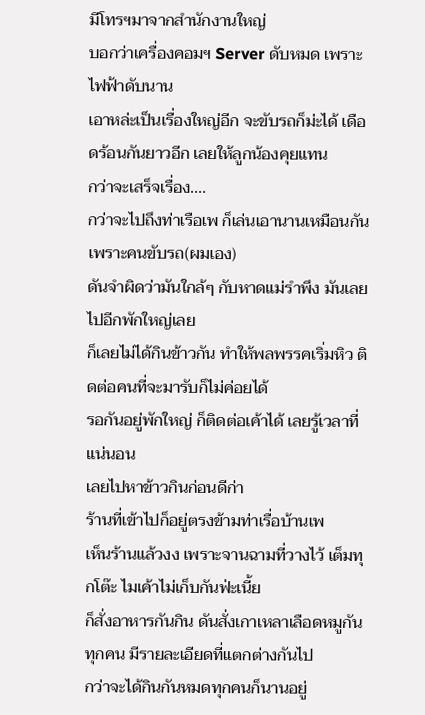มีโทรฯมาจากสำนักงานใหญ่
บอกว่าเครื่องคอมฯ Server ดับหมด เพราะไฟฟ้าดับนาน
เอาหล่ะเป็นเรื่องใหญ่อีก จะขับรถก็ม่ะได้ เดือดร้อนกันยาวอีก เลยให้ลูกน้องคุยแทน
กว่าจะเสร็จเรื่อง....
กว่าจะไปถึงท่าเรือเพ ก็เล่นเอานานเหมือนกัน เพราะคนขับรถ(ผมเอง)
ดันจำผิดว่ามันใกล้ๆ กับหาดแม่รำพึง มันเลยไปอีกพักใหญ่เลย
ก็เลยไม่ได้กินข้าวกัน ทำให้พลพรรคเริ่มหิว ติดต่อคนที่จะมารับก็ไม่ค่อยได้
รอกันอยู่พักใหญ่ ก็ติดต่อเค้าได้ เลยรู้เวลาที่แน่นอน
เลยไปหาข้าวกินก่อนดีก่า
ร้านที่เข้าไปก็อยู่ตรงข้ามท่าเรื่อบ้านเพ
เห็นร้านแล้วงง เพราะจานฉามที่วางไว้ เต็มทุกโต๊ะ ไมเค้าไม่เก็บกันฟ่ะเนี้ย
ก็สั่งอาหารกันกิน ดันสั่งเกาเหลาเลือดหมูกันทุกคน มีรายละเอียดที่แตกต่างกันไป
กว่าจะได้กินกันหมดทุกคนก็นานอยู่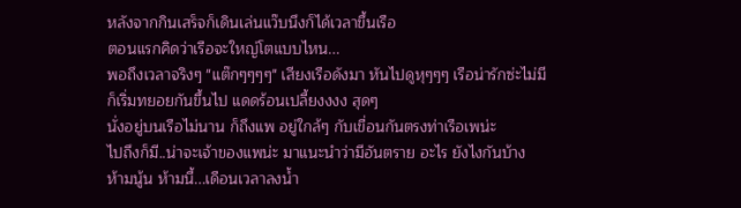หลังจากกินเสร็จก็เดินเล่นแว๊บนึงก็ได้เวลาขึ้นเรือ
ตอนแรกคิดว่าเรือจะใหญ่โตแบบไหน...
พอถึงเวลาจริงๆ "แต๊กๆๆๆๆ" เสียงเรือดังมา หันไปดูหุๆๆๆ เรือน่ารักซ่ะไม่มี
ก็เริ่มทยอยกันขึ้นไป แดดร้อนเปลี้ยงงงง สุดๆ
นั่งอยู่บนเรือไม่นาน ก็ถึงแพ อยู่ใกล้ๆ กับเขื่อนกันตรงท่าเรือเพน่ะ
ไปถึงก็มี..น่าจะเจ้าของแพน่ะ มาแนะนำว่ามีอันตราย อะไร ยังไงกันบ้าง
ห้ามนู้น ห้ามนี้...เดือนเวลาลงน้ำ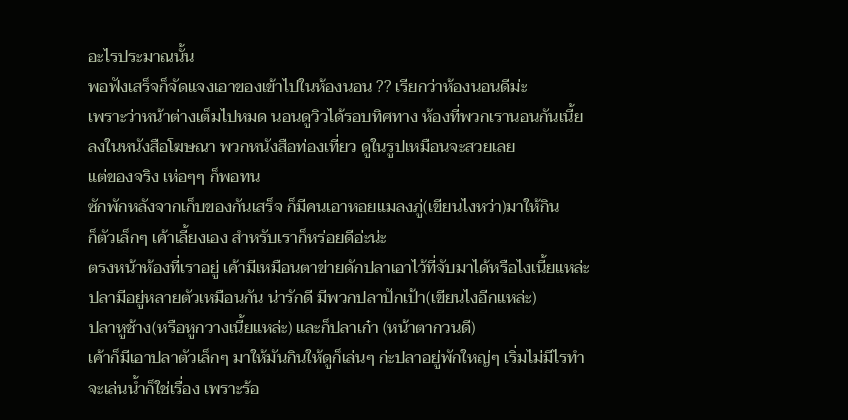อะไรประมาณนั้น
พอฟังเสร็จก็จัดแจงเอาของเข้าไปในห้องนอน ?? เรียกว่าห้องนอนดีม่ะ
เพราะว่าหน้าต่างเต็มไปหมด นอนดูวิวได้รอบทิศทาง ห้องที่พวกเรานอนกันเนี้ย
ลงในหนังสือโฆษณา พวกหนังสือท่องเที่ยว ดูในรูปเหมือนจะสวยเลย
แต่ของจริง เห่อๆๆ ก็พอทน
ซักพักหลังจากเก็บของกันเสร็จ ก็มีคนเอาหอยแมลงภู่(เขียนไงหว่า)มาให้กิน
ก็ตัวเล็กๆ เค้าเลี้ยงเอง สำหรับเราก็หร่อยดีอ่ะน่ะ
ตรงหน้าห้องที่เราอยู่ เค้ามีเหมือนตาข่ายดักปลาเอาไว้ที่จับมาได้หรือไงเนี้ยแหล่ะ
ปลามีอยู่หลายตัวเหมือนกัน น่ารักดี มีพวกปลาปักเป้า(เขียนไงอีกแหล่ะ)
ปลาหูช้าง(หรือหูกวางเนี้ยแหล่ะ) และก็ปลาเก๋า (หน้าตากวนดี)
เค้าก็มีเอาปลาตัวเล็กๆ มาให้มันกินให้ดูก็เล่นๆ ก่ะปลาอยู่พักใหญ่ๆ เริ่มไม่มีไรทำ
จะเล่นน้ำก็ใช่เรื่อง เพราะร้อ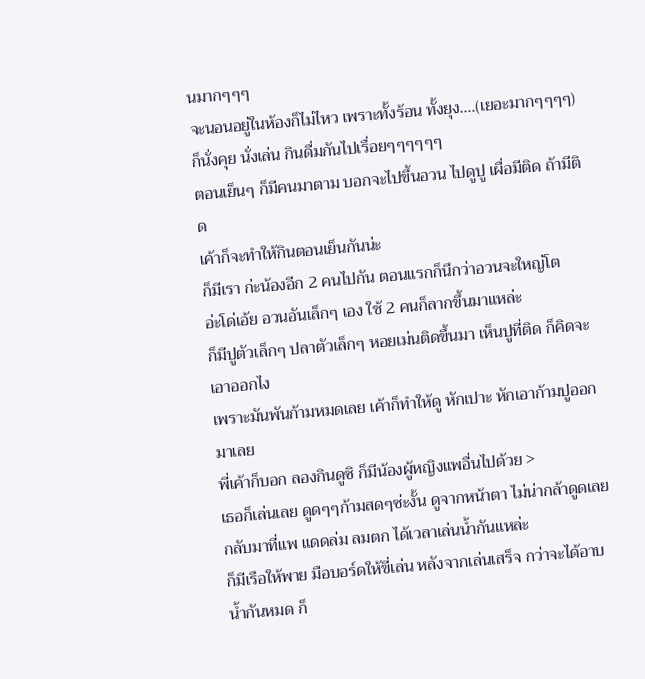นมากๆๆๆ
จะนอนอยู่ในห้องก็ไม่ไหว เพราะทั้งร้อน ทั้งยุง....(เยอะมากๆๆๆๆ)
ก็นั่งคุย นั่งเล่น กินดื่มกันไปเรื่อยๆๆๆๆๆๆ
ตอนเย็นๆ ก็มีคนมาตาม บอกจะไปขึ้นอวน ไปดูปู เผื่อมีติด ถ้ามีติด
เค้าก็จะทำให้กินตอนเย็นกันน่ะ
ก็มีเรา ก่ะน้องอีก 2 คนไปกัน ตอนแรกก็นึกว่าอวนจะใหญ่โต
อ่ะโด่เอ้ย อวนอันเล็กๆ เอง ใช้ 2 คนก็ลากขึ้นมาแหล่ะ
ก็มีปูตัวเล็กๆ ปลาตัวเล็กๆ หอยเม่นติดขึ้นมา เห็นปูที่ติด ก็คิดจะเอาออกไง
เพราะมันพันก้ามหมดเลย เค้าก็ทำให้ดู หักเปาะ หักเอาก้ามปูออกมาเลย
พี่เค้าก็บอก ลองกินดูซิ ก็มีน้องผู้หญิงแพอื่นไปด้วย >
เธอก็เล่นเลย ดูดๆๆก้ามสดๆซ่ะงั้น ดูจากหน้าตา ไม่น่ากล้าดูดเลย
กลับมาที่แพ แดดล่ม ลมตก ได้เวลาเล่นน้ำกันแหล่ะ
ก็มีเรือให้พาย มือบอร์ดให้ขี่เล่น หลังจากเล่นเสร็จ กว่าจะได้อาบน้ำกันหมด ก็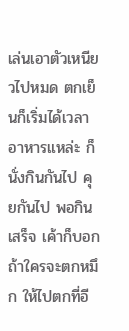เล่นเอาตัวเหนียวไปหมด ตกเย็นก็เริ่มได้เวลาอาหารแหล่ะ ก็นั่งกินกันไป คุยกันไป พอกินเสร็จ เค้าก็บอกถ้าใครจะตกหมึก ให้ไปตกที่อี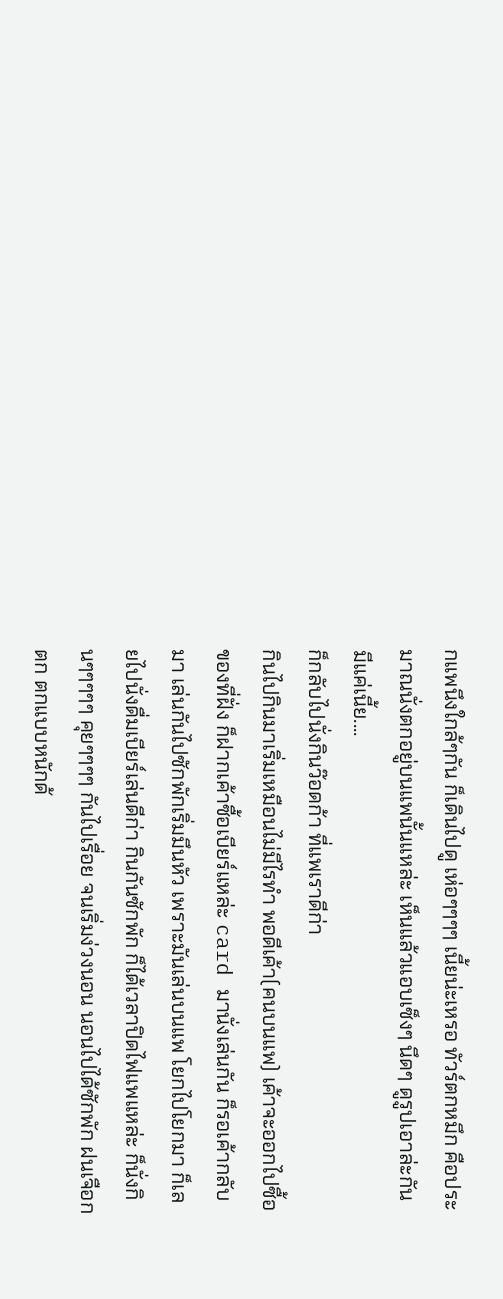กแพนึงใกล้ๆกัน ก็เดินไปดู เห่อๆๆๆๆ เนี้ยน่ะเหรอ ทัวร์ตกหมึก คือประมาณนั่งตกอยู่บนแพนั้นแหล่ะ เห็นแล้วแอบเซ็งๆ นึดๆ ดูรูปเอาล่ะกัน มีแค่เนี้ย....
ก็กลับไปนั่งกินว๊อดก้า ที่แพเราดีก่า
กินไปกินมาเริ่มเหมือนไม่มีไรทำ พอดีเค้า(คนบนแพ) เค้าจะออกไปซื้อของที่ฝั่ง ก็ฝากเค้าซื้อเบียร์แหล่ะ card มานั่งเล่นกัน ก็รอเค้ากลับมา เล่นกันไปซักพักเริ่มมึนหัว เพราะมันเล่นบนแพ โยกไปโยกมา ก็เลยไปนั่งดื่มเบียร์เล่นดีก่า กินกันซักพัก ก็ได้เวลาปิดไฟแพแหล่ะ ก็นั่งกินๆๆๆๆๆ คุยๆๆๆๆ กันไปเรื่อย จนเริ่มง่วงนอน นอนไปได้ซักพัก ฝนเจือกตก ตกแบบหนักด้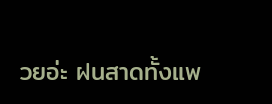วยอ่ะ ฝนสาดทั้งแพ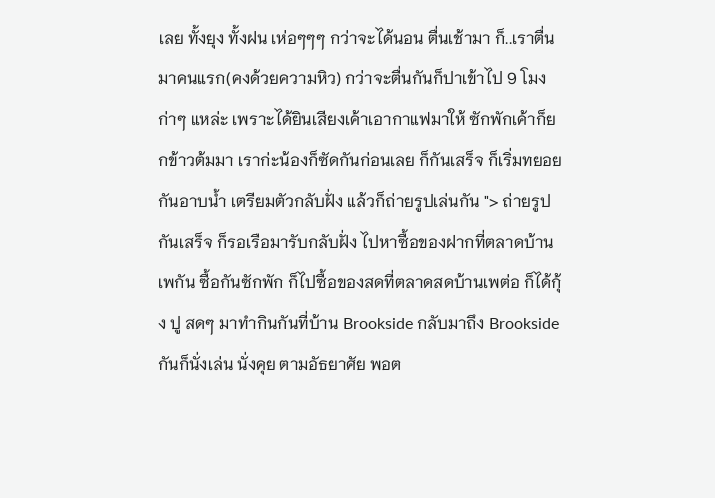เลย ทั้งยุง ทั้งฝน เห่อๆๆๆ กว่าจะได้นอน ตื่นเช้ามา ก็..เราตื่นมาคนแรก(คงด้วยความหิว) กว่าจะตื่นกันก็ปาเข้าไป 9 โมงก่าๆ แหล่ะ เพราะได้ยินเสียงเค้าเอากาแฟมาให้ ซักพักเค้าก็ยกข้าวต้มมา เราก่ะน้องก็ซัดกันก่อนเลย ก็กันเสร็จ ก็เริ่มทยอยกันอาบน้ำ เตรียมตัวกลับฝั่ง แล้วก็ถ่ายรูปเล่นกัน "> ถ่ายรูปกันเสร็จ ก็รอเรือมารับกลับฝั่ง ไปหาซื้อของฝากที่ตลาดบ้านเพกัน ซื้อกันซักพัก ก็ไปซื้อของสดที่ตลาดสดบ้านเพต่อ ก็ได้กุ้ง ปู สดๆ มาทำกินกันที่บ้าน Brookside กลับมาถึง Brookside กันก็นั่งเล่น นั่งคุย ตามอัธยาศัย พอต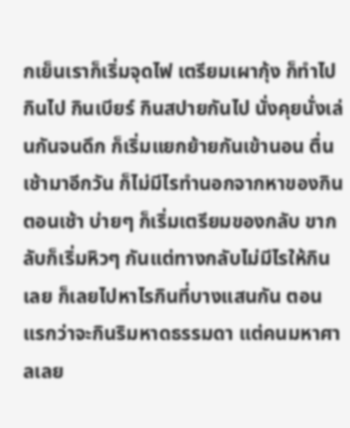กเย็นเราก็เริ่มจุดไฟ เตรียมเผากุ้ง ก็ทำไปกินไป กินเบียร์ กินสปายกันไป นั่งคุยนั่งเล่นกันจนดึก ก็เริ่มแยกย้ายกันเข้านอน ตื่นเช้ามาอีกวัน ก็ไม่มีไรทำนอกจากหาของกินตอนเช้า บ่ายๆ ก็เริ่มเตรียมของกลับ ขากลับก็เริ่มหิวๆ กันแต่ทางกลับไม่มีไรให้กินเลย ก็เลยไปหาไรกินที่บางแสนกัน ตอนแรกว่าจะกินริมหาดธรรมดา แต่คนมหาศาลเลย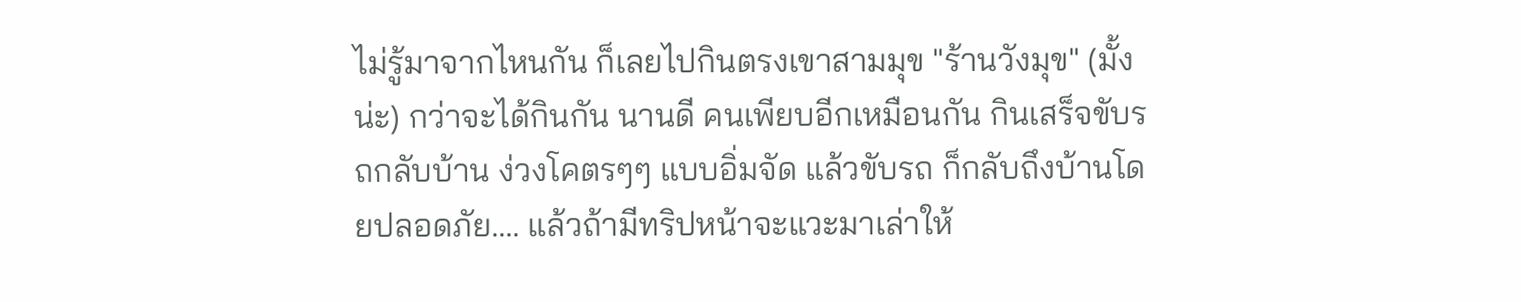ไม่รู้มาจากไหนกัน ก็เลยไปกินตรงเขาสามมุข "ร้านวังมุข" (มั้งน่ะ) กว่าจะได้กินกัน นานดี คนเพียบอีกเหมือนกัน กินเสร็จขับรถกลับบ้าน ง่วงโคตรๆๆ แบบอิ่มจัด แล้วขับรถ ก็กลับถึงบ้านโดยปลอดภัย.... แล้วถ้ามีทริปหน้าจะแวะมาเล่าให้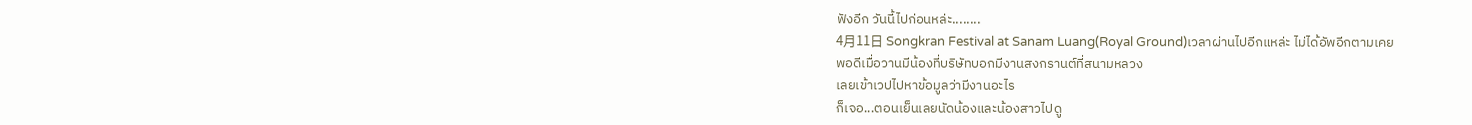ฟังอีก วันนี้ไปก่อนหล่ะ........
4月11日 Songkran Festival at Sanam Luang(Royal Ground)เวลาผ่านไปอีกแหล่ะ ไม่ได้อัพอีกตามเคย
พอดีเมื่อวานมีน้องที่บริษัทบอกมีงานสงกรานต์ที่สนามหลวง
เลยเข้าเวปไปหาข้อมูลว่ามีงานอะไร
ก็เจอ...ตอนเย็นเลยนัดน้องและน้องสาวไปดู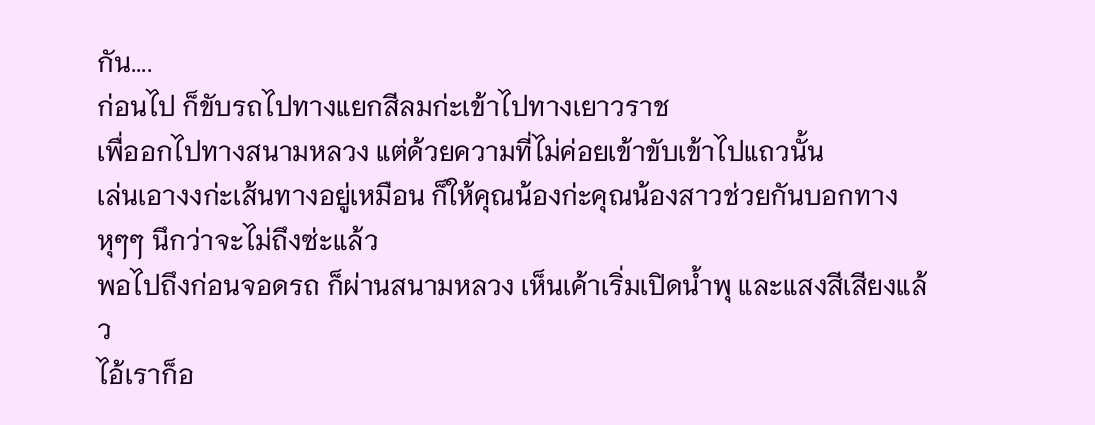กัน....
ก่อนไป ก็ขับรถไปทางแยกสีลมก่ะเข้าไปทางเยาวราช
เพื่ออกไปทางสนามหลวง แต่ด้วยความที่ไม่ค่อยเข้าขับเข้าไปแถวนั้น
เล่นเอางงก่ะเส้นทางอยู่เหมือน ก็ให้คุณน้องก่ะคุณน้องสาวช่วยกันบอกทาง
หุๆๆ นึกว่าจะไม่ถึงซ่ะแล้ว
พอไปถึงก่อนจอดรถ ก็ผ่านสนามหลวง เห็นเค้าเริ่มเปิดน้ำพุ และแสงสีเสียงแล้ว
ไอ้เราก็อ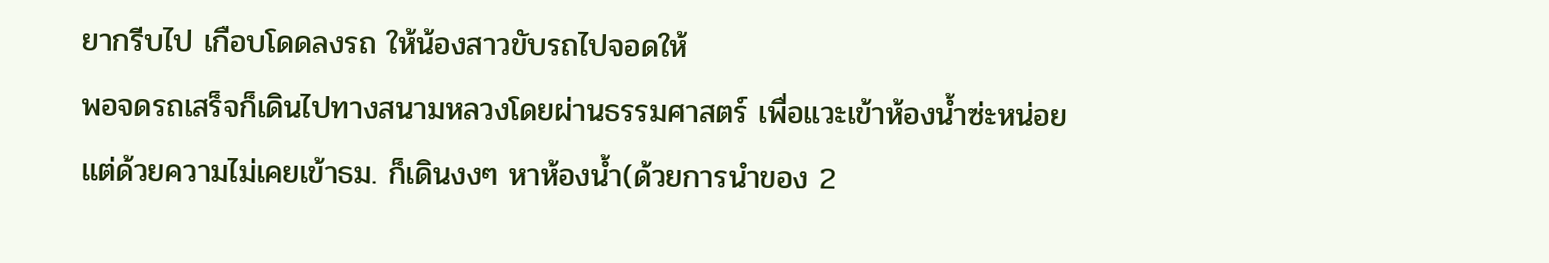ยากรีบไป เกือบโดดลงรถ ให้น้องสาวขับรถไปจอดให้
พอจดรถเสร็จก็เดินไปทางสนามหลวงโดยผ่านธรรมศาสตร์ เพื่อแวะเข้าห้องน้ำซ่ะหน่อย
แต่ด้วยความไม่เคยเข้าธม. ก็เดินงงๆ หาห้องน้ำ(ด้วยการนำของ 2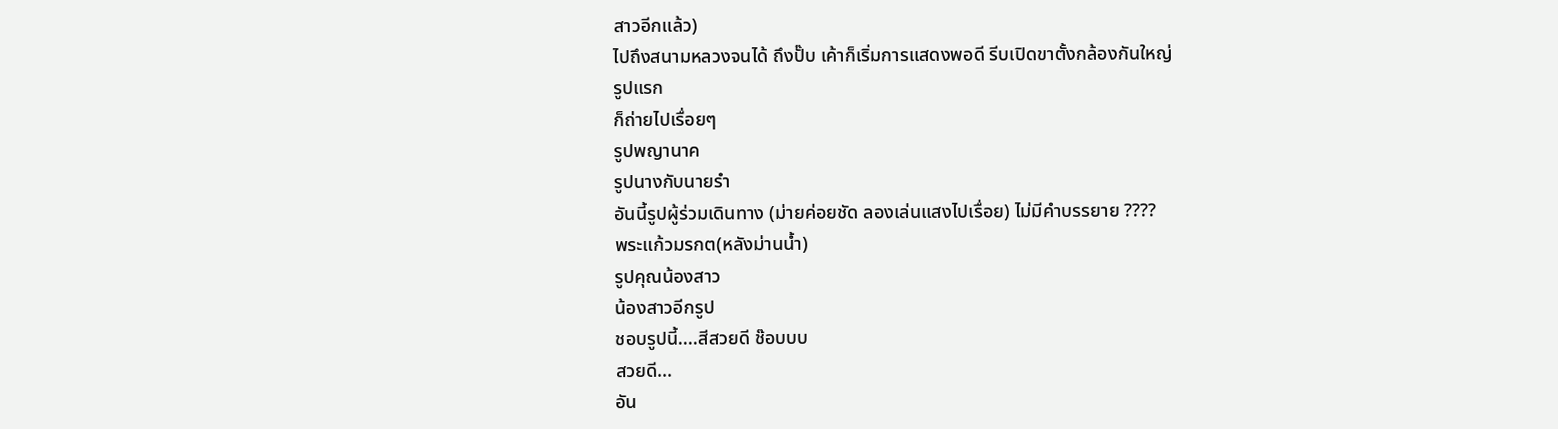สาวอีกแล้ว)
ไปถึงสนามหลวงจนได้ ถึงปั๊บ เค้าก็เริ่มการแสดงพอดี รีบเปิดขาตั้งกล้องกันใหญ่
รูปแรก
ก็ถ่ายไปเรื่อยๆ
รูปพญานาค
รูปนางกับนายรำ
อันนี้รูปผู้ร่วมเดินทาง (ม่ายค่อยชัด ลองเล่นแสงไปเรื่อย) ไม่มีคำบรรยาย ????
พระแก้วมรกต(หลังม่านน้ำ)
รูปคุณน้องสาว
น้องสาวอีกรูป
ชอบรูปนี้....สีสวยดี ช๊อบบบ
สวยดี...
อัน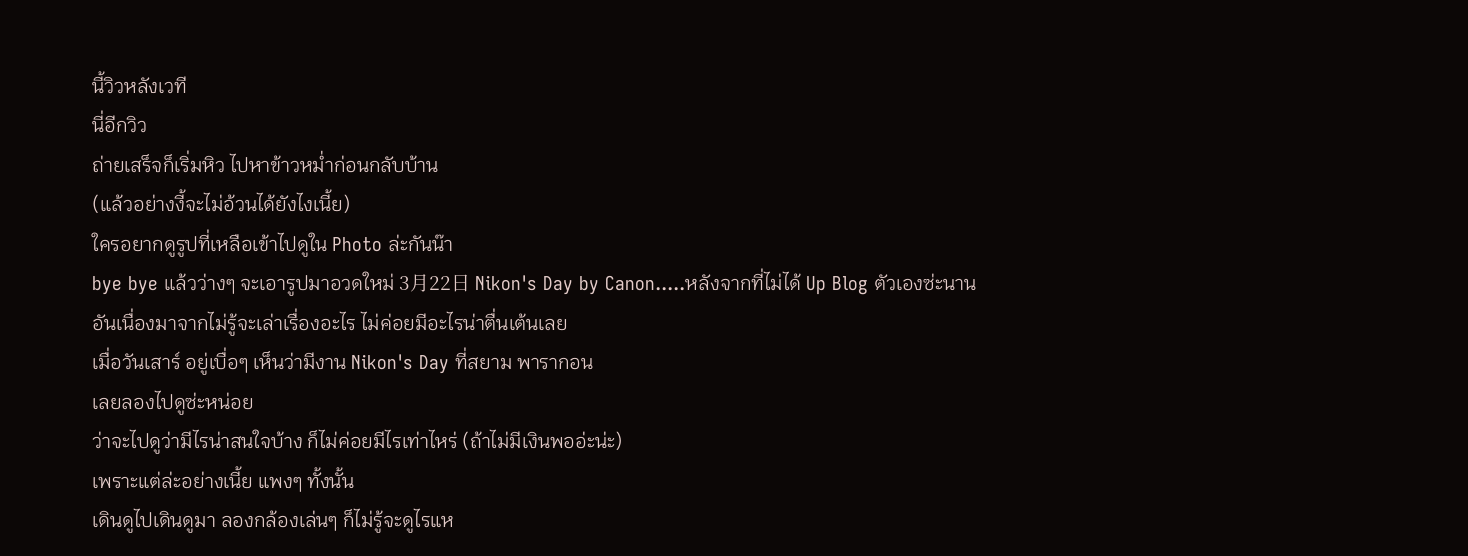นี้วิวหลังเวที
นี่อีกวิว
ถ่ายเสร็จก็เริ่มหิว ไปหาข้าวหม่ำก่อนกลับบ้าน
(แล้วอย่างงี้จะไม่อ้วนได้ยังไงเนี้ย)
ใครอยากดูรูปที่เหลือเข้าไปดูใน Photo ล่ะกันน๊า
bye bye แล้วว่างๆ จะเอารูปมาอวดใหม่ 3月22日 Nikon's Day by Canon.....หลังจากที่ไม่ได้ Up Blog ตัวเองซ่ะนาน
อันเนื่องมาจากไม่รู้จะเล่าเรื่องอะไร ไม่ค่อยมีอะไรน่าตื่นเต้นเลย
เมื่อวันเสาร์ อยู่เบื่อๆ เห็นว่ามีงาน Nikon's Day ที่สยาม พารากอน
เลยลองไปดูซ่ะหน่อย
ว่าจะไปดูว่ามีไรน่าสนใจบ้าง ก็ไม่ค่อยมีไรเท่าไหร่ (ถ้าไม่มีเงินพออ่ะน่ะ)
เพราะแต่ล่ะอย่างเนี้ย แพงๆ ทั้งนั้น
เดินดูไปเดินดูมา ลองกล้องเล่นๆ ก็ไม่รู้จะดูไรแห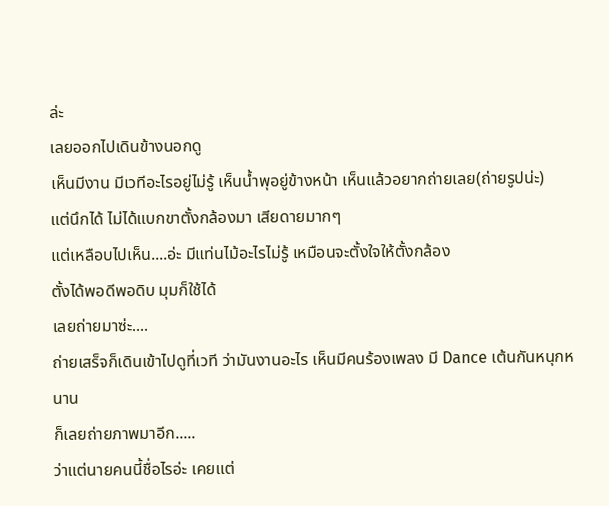ล่ะ
เลยออกไปเดินข้างนอกดู
เห็นมีงาน มีเวทีอะไรอยู่ไม่รู้ เห็นน้ำพุอยู่ข้างหน้า เห็นแล้วอยากถ่ายเลย(ถ่ายรูปน่ะ)
แต่นึกได้ ไม่ได้แบกขาตั้งกล้องมา เสียดายมากๆ
แต่เหลือบไปเห็น....อ่ะ มีแท่นไม้อะไรไม่รู้ เหมือนจะตั้งใจให้ตั้งกล้อง
ตั้งได้พอดีพอดิบ มุมก็ใช้ได้
เลยถ่ายมาซ่ะ....
ถ่ายเสร็จก็เดินเข้าไปดูที่เวที ว่ามันงานอะไร เห็นมีคนร้องเพลง มี Dance เต้นกันหนุกหนาน
ก็เลยถ่ายภาพมาอีก.....
ว่าแต่นายคนนี้ชื่อไรอ่ะ เคยแต่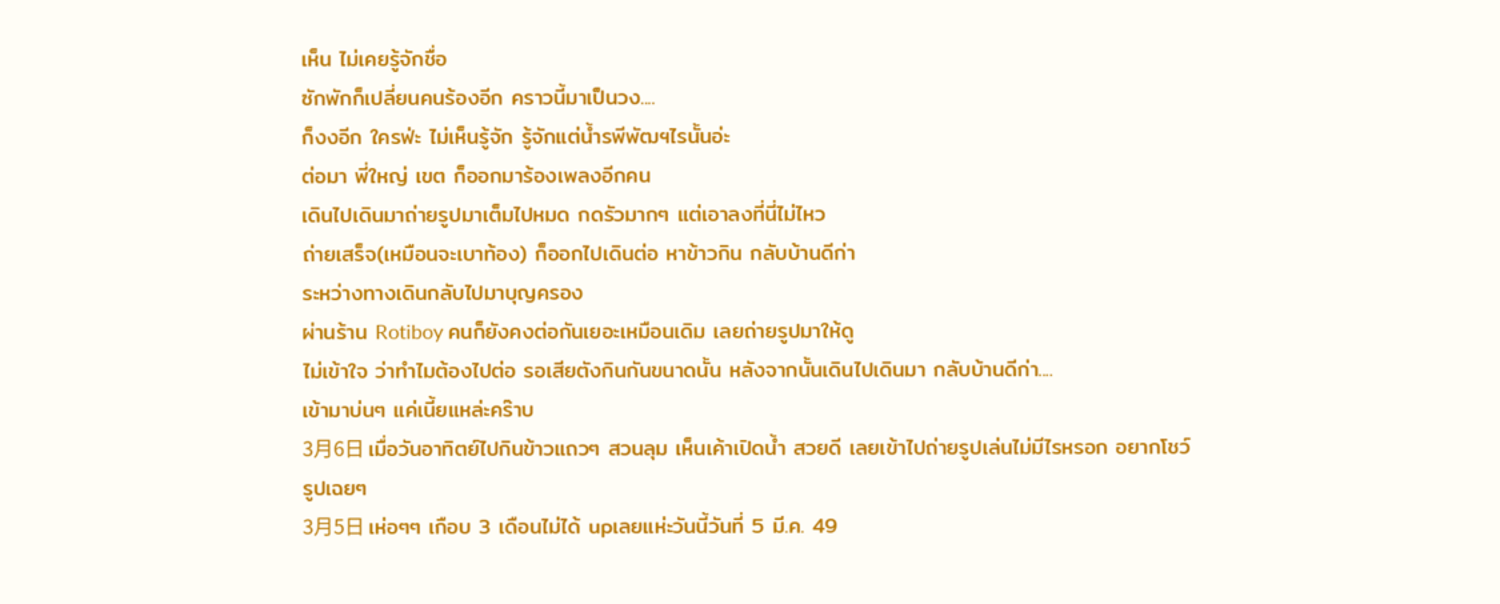เห็น ไม่เคยรู้จักชื่อ
ซักพักก็เปลี่ยนคนร้องอีก คราวนี้มาเป็นวง....
ก็งงอีก ใครฟ่ะ ไม่เห็นรู้จัก รู้จักแต่น้ำรพีพัฒฯไรนั้นอ่ะ
ต่อมา พี่ใหญ่ เขต ก็ออกมาร้องเพลงอีกคน
เดินไปเดินมาถ่ายรูปมาเต็มไปหมด กดรัวมากๆ แต่เอาลงที่นี่ไม่ไหว
ถ่ายเสร็จ(เหมือนจะเบาท้อง) ก็ออกไปเดินต่อ หาข้าวกิน กลับบ้านดีก่า
ระหว่างทางเดินกลับไปมาบุญครอง
ผ่านร้าน Rotiboy คนก็ยังคงต่อกันเยอะเหมือนเดิม เลยถ่ายรูปมาให้ดู
ไม่เข้าใจ ว่าทำไมต้องไปต่อ รอเสียตังกินกันขนาดนั้น หลังจากนั้นเดินไปเดินมา กลับบ้านดีก่า....
เข้ามาบ่นๆ แค่เนี้ยแหล่ะคร๊าบ
3月6日 เมื่อวันอาทิตย์ไปกินข้าวแถวๆ สวนลุม เห็นเค้าเปิดน้ำ สวยดี เลยเข้าไปถ่ายรูปเล่นไม่มีไรหรอก อยากโชว์รูปเฉยๆ
3月5日 เห่อๆๆ เกือบ 3 เดือนไม่ได้ upเลยแห่ะวันนี้วันที่ 5 มี.ค. 49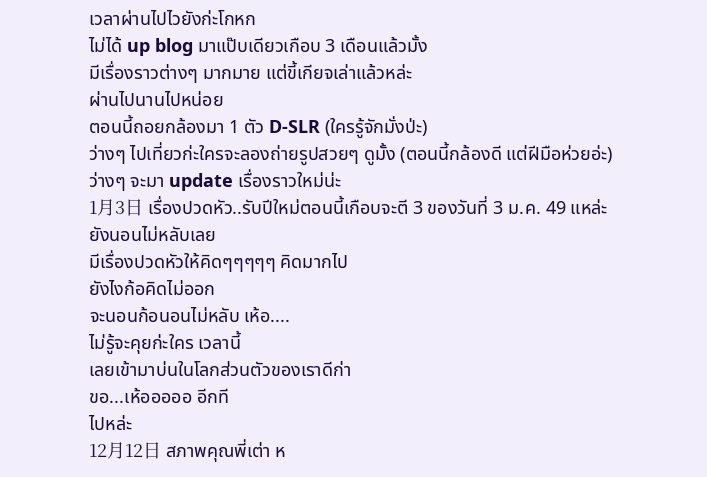เวลาผ่านไปไวยังก่ะโกหก
ไม่ได้ up blog มาแป๊บเดียวเกือบ 3 เดือนแล้วมั้ง
มีเรื่องราวต่างๆ มากมาย แต่ขี้เกียจเล่าแล้วหล่ะ
ผ่านไปนานไปหน่อย
ตอนนี้ถอยกล้องมา 1 ตัว D-SLR (ใครรู้จักมั่งป่ะ)
ว่างๆ ไปเที่ยวก่ะใครจะลองถ่ายรูปสวยๆ ดูมั้ง (ตอนนี้กล้องดี แต่ฝีมือห่วยอ่ะ)
ว่างๆ จะมา update เรื่องราวใหม่น่ะ
1月3日 เรื่องปวดหัว..รับปีใหม่ตอนนี้เกือบจะตี 3 ของวันที่ 3 ม.ค. 49 แหล่ะ
ยังนอนไม่หลับเลย
มีเรื่องปวดหัวให้คิดๆๆๆๆๆ คิดมากไป
ยังไงก้อคิดไม่ออก
จะนอนก้อนอนไม่หลับ เห้อ....
ไม่รู้จะคุยก่ะใคร เวลานี้
เลยเข้ามาบ่นในโลกส่วนตัวของเราดีก่า
ขอ...เห้อออออ อีกที
ไปหล่ะ
12月12日 สภาพคุณพี่เต่า ห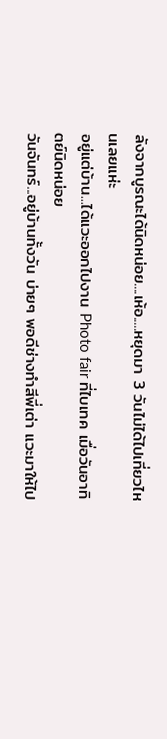ลังจากบูรณะได้นิดหน่อย....เห้อ.....หยุดมา 3 วันไม่ได้ไปเที่ยวไหนเลยแห่ะ
อยู่แต่บ้าน...ได้แวะออกไปงาน Photo fair ที่ไบเทค เมื่อวันอาทิตย์นิดหน่อย
วันจันทร์...อยู่บ้านทั้งวัน บ่ายๆ พอดีช่างทำสีพี่เต่า แวะมาให้ไป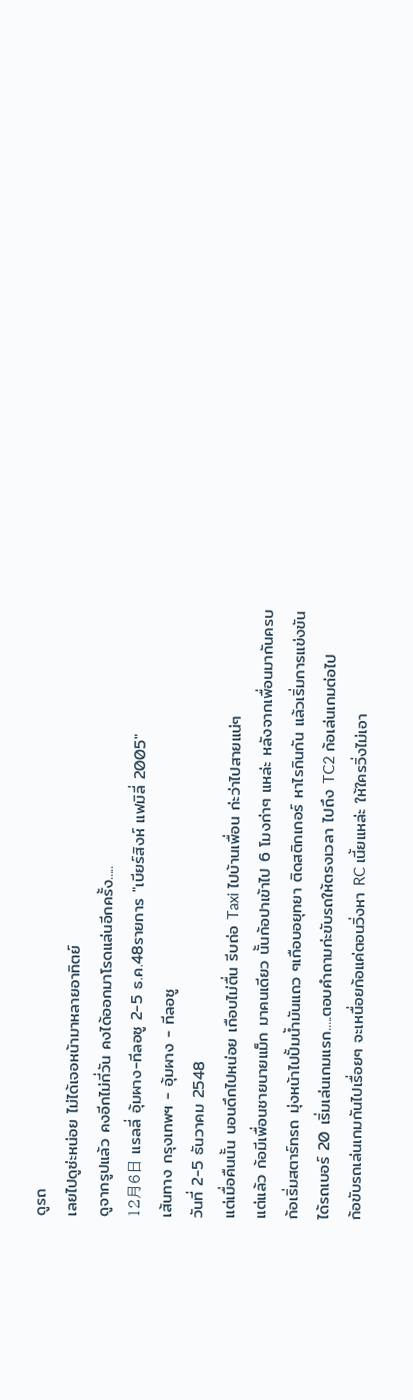ดูรถ
เลยไปดูซ่ะหน่อย ไม่ได้เจอหน้ามาหลายอาทิตย์
ดูจากรูปแล้ว คงอีกไม่กี่วัน คงได้ออกมาโรดแล่นอีกครั้ง.....
12月6日 แรลลี่ อุ้มผาง-ทีลอซู 2-5 ธ.ค.48รายการ "เบียร์สิงห์ แฟมิลี่ 2005"
เส้นทาง กรุงเทพฯ - อุ้มผาง - ทีลอซู
วันที่ 2-5 ธันวาคม 2548
แต่เมื่อคืนนั้น นอนดึกไปหน่อย เกือบไม่ตื่น รีบถ่อ Taxi ไปบ้านเพื่อน ก่ะว่าไปสายแน่ๆ
แต่แล้ว ก้อมีเพื่อนชายนายแม็ก มาคนเดียว นั้นก้อปาเข้าไป 6 โมงก่าๆ แหล่ะ หลังจากเพื่อนมากันครบ
ก้อเริ่มสตาร์ทรถ มุ่งหน้าไปปั้มน้ำมันแถว ๆเกือบอยุทยา ติดสติกเกอร์ หาไรกินกัน แล้วเริ่มการแข่งขัน
ได้รถเบอร์ 20 เริ่มเล่นเกมแรก.....ตอบคำถามก่ะขับรถให้ตรงเวลา ไปถึง TC2 ก้อเล่นเกมต่อไป
ก้อขับรถเล่นเกมกันไปเรื่อยๆ จะเหนื่อยก้อแค่ตอนวิ่งหา RC เนี้ยแหล่ะ ให้ใครวิ่งไม่เอา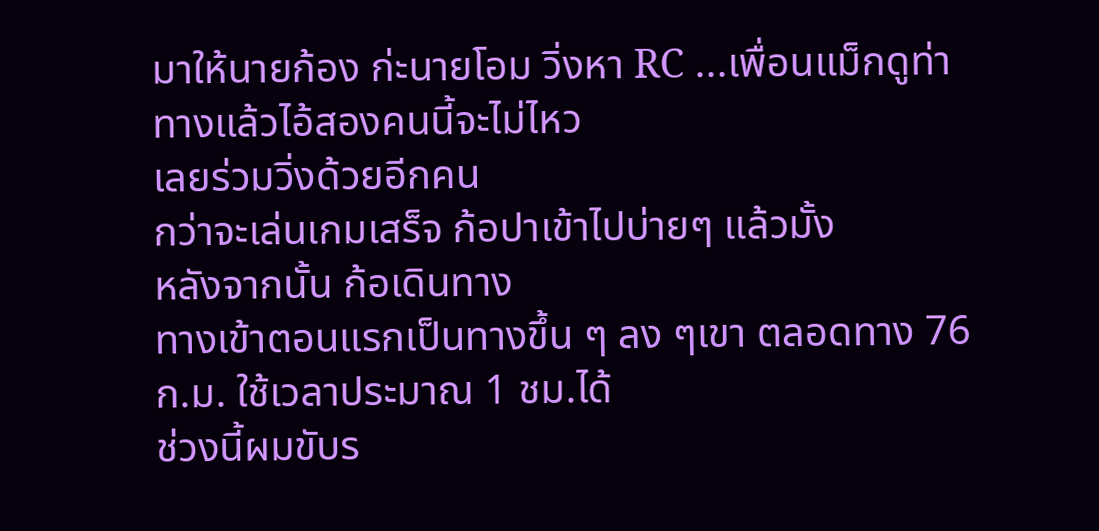มาให้นายก้อง ก่ะนายโอม วิ่งหา RC ...เพื่อนแม็กดูท่าทางแล้วไอ้สองคนนี้จะไม่ไหว
เลยร่วมวิ่งด้วยอีกคน
กว่าจะเล่นเกมเสร็จ ก้อปาเข้าไปบ่ายๆ แล้วมั้ง
หลังจากนั้น ก้อเดินทาง
ทางเข้าตอนแรกเป็นทางขึ้น ๆ ลง ๆเขา ตลอดทาง 76 ก.ม. ใช้เวลาประมาณ 1 ชม.ได้
ช่วงนี้ผมขับร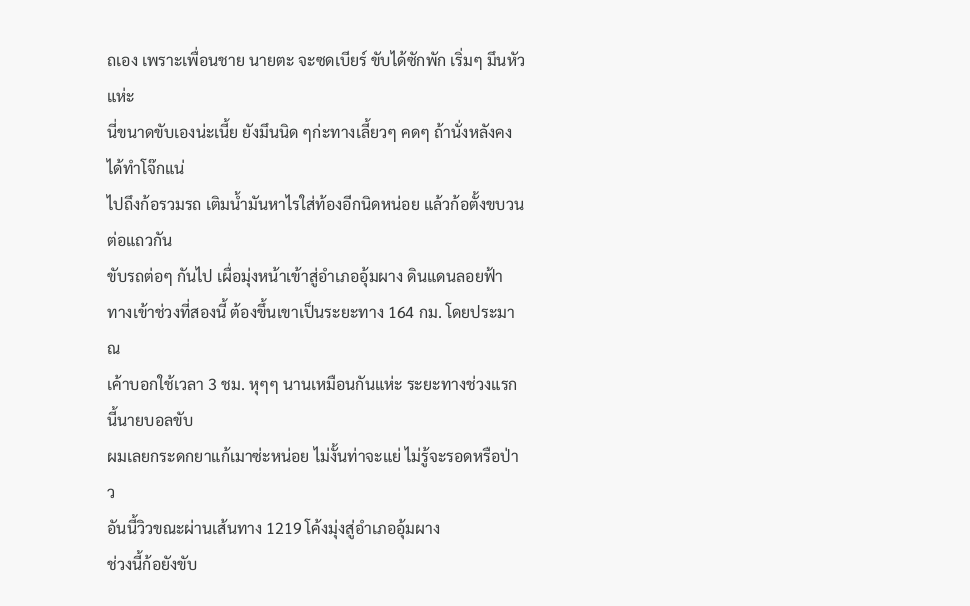ถเอง เพราะเพื่อนชาย นายตะ จะซดเบียร์ ขับได้ซักพัก เริ่มๆ มึนหัวแห่ะ
นี่ขนาดขับเองน่ะเนี้ย ยังมึนนิด ๆก่ะทางเลี้ยวๆ คดๆ ถ้านั่งหลังคงได้ทำโจ๊กแน่
ไปถึงก้อรวมรถ เติมน้ำมันหาไรใส่ท้องอีกนิดหน่อย แล้วก้อตั้งขบวนต่อแถวกัน
ขับรถต่อๆ กันไป เผื่อมุ่งหน้าเข้าสู่อำเภออุ้มผาง ดินแดนลอยฟ้า
ทางเข้าช่วงที่สองนี้ ต้องขึ้นเขาเป็นระยะทาง 164 กม. โดยประมาณ
เค้าบอกใช้เวลา 3 ชม. หุๆๆ นานเหมือนกันแห่ะ ระยะทางช่วงแรกนี้นายบอลขับ
ผมเลยกระดกยาแก้เมาซ่ะหน่อย ไม่งั้นท่าจะแย่ ไม่รู้จะรอดหรือป่าว
อันนี้วิวขณะผ่านเส้นทาง 1219 โค้งมุ่งสู่อำเภออุ้มผาง
ช่วงนี้ก้อยังขับ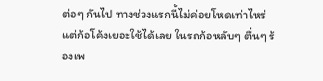ต่อๆ กันไป ทางช่วงแรกนี้ไม่ค่อยโหดเท่าไหร่ แต่ก้อโค้งเยอะใช้ได้เลย ในรถก้อหลับๆ ตื่นๆ ร้องเพ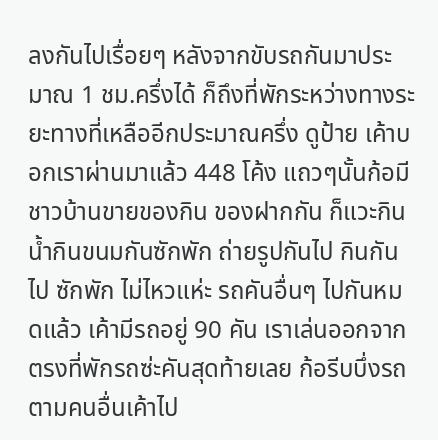ลงกันไปเรื่อยๆ หลังจากขับรถกันมาประมาณ 1 ชม.ครึ่งได้ ก็ถึงที่พักระหว่างทางระยะทางที่เหลืออีกประมาณครึ่ง ดูป้าย เค้าบอกเราผ่านมาแล้ว 448 โค้ง แถวๆนั้นก้อมีชาวบ้านขายของกิน ของฝากกัน ก็แวะกินน้ำกินขนมกันซักพัก ถ่ายรูปกันไป กินกันไป ซักพัก ไม่ไหวแห่ะ รถคันอื่นๆ ไปกันหมดแล้ว เค้ามีรถอยู่ 90 คัน เราเล่นออกจากตรงที่พักรถซ่ะคันสุดท้ายเลย ก้อรีบบึ่งรถตามคนอื่นเค้าไป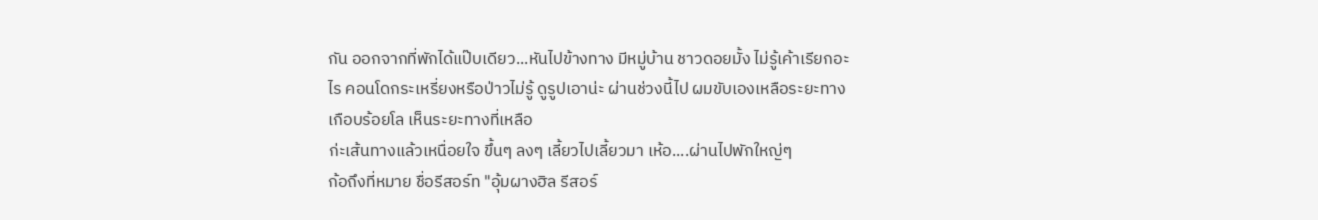กัน ออกจากที่พักได้แป๊บเดียว...หันไปข้างทาง มีหมู่บ้าน ชาวดอยมั้ง ไม่รู้เค้าเรียกอะไร คอนโดกระเหรี่ยงหรือป่าวไม่รู้ ดูรูปเอาน่ะ ผ่านช่วงนี้ไป ผมขับเองเหลือระยะทางเกือบร้อยโล เห็นระยะทางที่เหลือ
ก่ะเส้นทางแล้วเหนื่อยใจ ขึ้นๆ ลงๆ เลี้ยวไปเลี้ยวมา เห้อ....ผ่านไปพักใหญ่ๆ
ก้อถึงที่หมาย ชื่อรีสอร์ท "อุ้มผางฮิล รีสอร์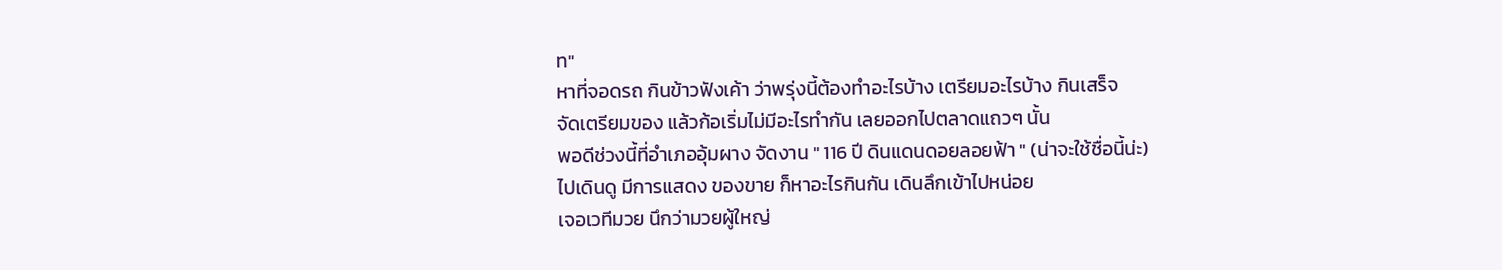ท"
หาที่จอดรถ กินข้าวฟังเค้า ว่าพรุ่งนี้ต้องทำอะไรบ้าง เตรียมอะไรบ้าง กินเสร็จ
จัดเตรียมของ แล้วก้อเริ่มไม่มีอะไรทำกัน เลยออกไปตลาดแถวๆ นั้น
พอดีช่วงนี้ที่อำเภออุ้มผาง จัดงาน " 116 ปี ดินแดนดอยลอยฟ้า " (น่าจะใช้ชื่อนี้น่ะ)
ไปเดินดู มีการแสดง ของขาย ก็หาอะไรกินกัน เดินลึกเข้าไปหน่อย
เจอเวทีมวย นึกว่ามวยผู้ใหญ่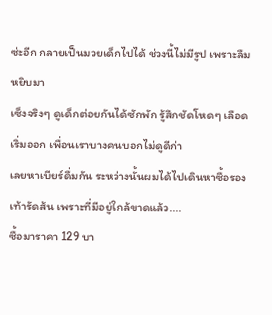ซ่ะอีก กลายเป็นมวยเด็กไปได้ ช่วงนี้ไม่มีรูป เพราะลืมหยิบมา
เซ็งจริงๆ ดูเด็กต่อยกันได้ซักพัก รู้สึกชัดโหดๆ เลือดเริ่มออก เพื่อนเราบางคนบอกไม่ดูดีก่า
เลยหาเบียร์ดื่มกัน ระหว่างนั้นผมได้ไปเดินหาซื้อรองเท้ารัดส้น เพราะที่มีอยู่ใกล้ขาดแล้ว....
ซื้อมาราคา 129 บา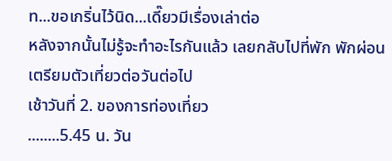ท...ขอเกริ่นไว้นิด...เดี๊ยวมีเรื่องเล่าต่อ
หลังจากนั้นไม่รู้จะทำอะไรกันแล้ว เลยกลับไปที่พัก พักผ่อน เตรียมตัวเที่ยวต่อวันต่อไป
เช้าวันที่ 2. ของการท่องเที่ยว
........5.45 น. วัน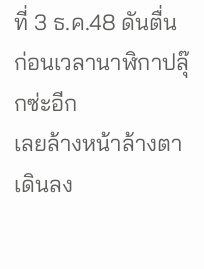ที่ 3 ธ.ค.48 ดันตื่นก่อนเวลานาฬิกาปลุ๊กซ่ะอีก
เลยล้างหน้าล้างตา เดินลง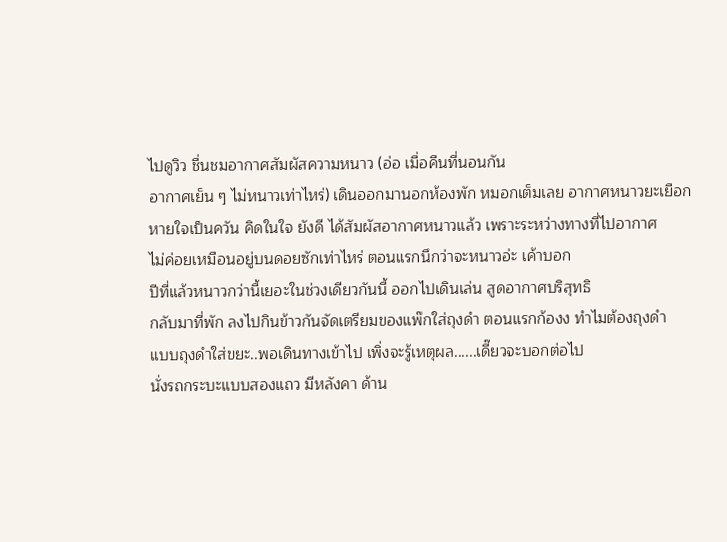ไปดูวิว ชื่นชมอากาศสัมผัสความหนาว (อ่อ เมื่อคืนที่นอนกัน
อากาศเย็น ๆ ไม่หนาวเท่าไหร่) เดินออกมานอกห้องพัก หมอกเต็มเลย อากาศหนาวยะเยือก
หายใจเป็นควัน คิดในใจ ยังดี ได้สัมผัสอากาศหนาวแล้ว เพราะระหว่างทางที่ไปอากาศ
ไม่ค่อยเหมือนอยู่บนดอยซักเท่าไหร่ ตอนแรกนึกว่าจะหนาวอ่ะ เค้าบอก
ปีที่แล้วหนาวกว่านี้เยอะในช่วงเดียวกันนี้ ออกไปเดินเล่น สูดอากาศบริสุทธิ
กลับมาที่พัก ลงไปกินข้าวกันจัดเตรียมของแพ๊กใส่ถุงดำ ตอนแรกก้องง ทำไมต้องถุงดำ
แบบถุงดำใส่ขยะ..พอเดินทางเข้าไป เพิ่งจะรู้เหตุผล......เดี๊ยวจะบอกต่อไป
นั่งรถกระบะแบบสองแถว มีหลังคา ด้าน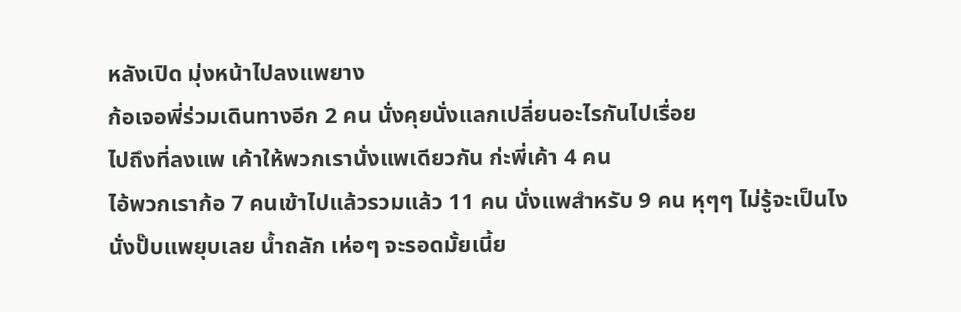หลังเปิด มุ่งหน้าไปลงแพยาง
ก้อเจอพี่ร่วมเดินทางอีก 2 คน นั่งคุยนั่งแลกเปลี่ยนอะไรกันไปเรื่อย
ไปถึงที่ลงแพ เค้าให้พวกเรานั่งแพเดียวกัน ก่ะพี่เค้า 4 คน
ไอ้พวกเราก้อ 7 คนเข้าไปแล้วรวมแล้ว 11 คน นั่งแพสำหรับ 9 คน หุๆๆ ไม่รู้จะเป็นไง
นั่งปั๊บแพยุบเลย น้ำถลัก เห่อๆ จะรอดมั้ยเนี้ย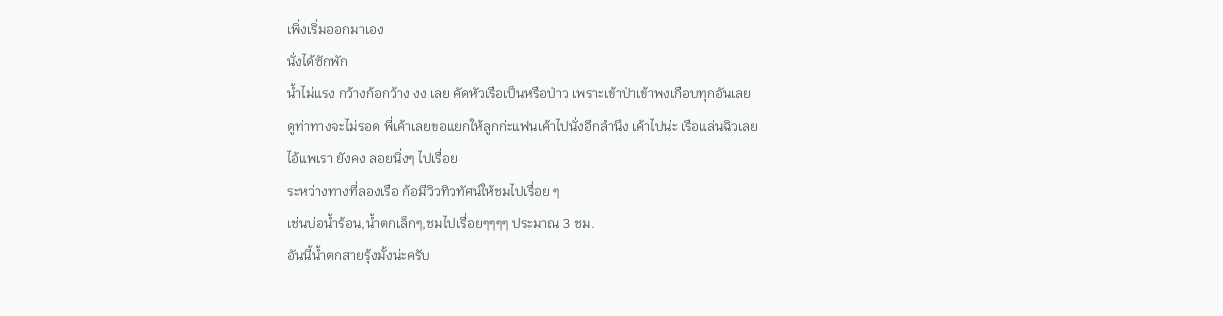เพิ่งเริ่มออกมาเอง
นั่งได้ซักพัก
น้ำไม่แรง กว้างก้อกว้าง งง เลย คัดหัวเรือเป็นหรือป่าว เพราะเข้าป่าเข้าพงเกือบทุกอันเลย
ดูท่าทางจะไม่รอด พี่เค้าเลยขอแยกให้ลูกก่ะแฟนเค้าไปนั่งอีกลำนึง เค้าไปน่ะ เรือแล่นฉิวเลย
ไอ้แพเรา ยังคง ลอยนิ่งๆ ไปเรื่อย
ระหว่างทางที่ลองเรือ ก้อมีวิวทิวทัศน์ให้ชมไปเรื่อย ๆ
เช่นบ่อน้ำร้อน,น้ำตกเล็กๆ,ชมไปเรื่อยๆๆๆๆ ประมาณ 3 ชม.
อันนี้น้ำตกสายรุ้งมั้งน่ะครับ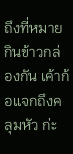ถึงที่หมายกินข้าวกล่องกัน เค้าก้อแจกถึงคลุมหัว ก่ะ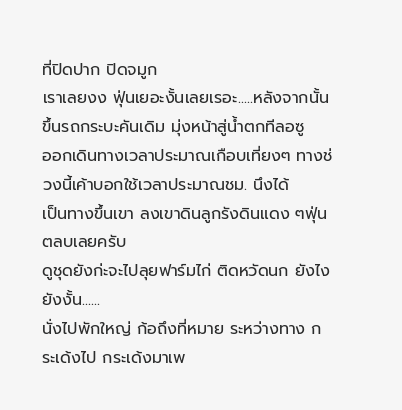ที่ปิดปาก ปิดจมูก
เราเลยงง ฟุ่นเยอะงั้นเลยเรอะ.....หลังจากนั้นขึ้นรถกระบะคันเดิม มุ่งหน้าสู่น้ำตกทีลอซู
ออกเดินทางเวลาประมาณเกือบเที่ยงๆ ทางช่วงนี้เค้าบอกใช้เวลาประมาณชม. นึงได้
เป็นทางขึ้นเขา ลงเขาดินลูกรังดินแดง ๆฟุ่นตลบเลยครับ
ดูชุดยังก่ะจะไปลุยฟาร์มไก่ ติดหวัดนก ยังไงยังงั้น......
นั่งไปพักใหญ่ ก้อถึงที่หมาย ระหว่างทาง กระเด้งไป กระเด้งมาเพ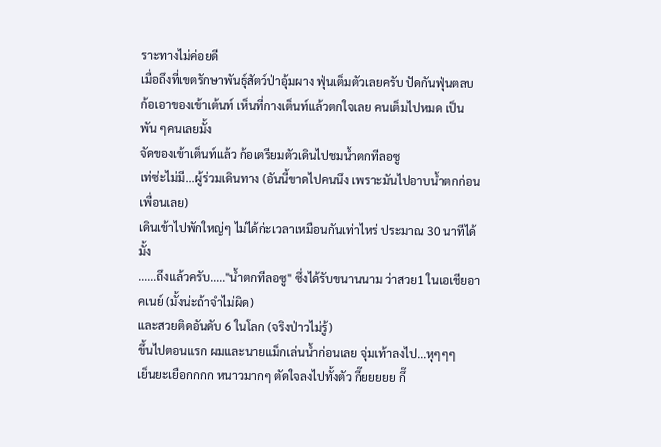ราะทางไม่ค่อยดี
เมื่อถึงที่เขตรักษาพันธุ์สัตว์ป่าอุ้มผาง ฟุ่นเต็มตัวเลยครับ ปัดกันฟุ่นตลบ
ก้อเอาของเข้าเต้นท์ เห็นที่กางเต็นท์แล้วตกใจเลย คนเต็มไปหมด เป็นพัน ๆคนเลยมั้ง
จัดของเข้าเต็นท์แล้ว ก้อเตรียมตัวเดินไปชมน้ำตกทีลอซู
เท่ซ่ะไม่มี...ผู้ร่วมเดินทาง (อันนี้ขาดไปคนนึง เพราะมันไปอาบน้ำตกก่อนเพื่อนเลย)
เดินเข้าไปพักใหญ่ๆ ไม่ได้ก่ะเวลาเหมือนกันเท่าไหร่ ประมาณ 30 นาทีได้มั้ง
......ถึงแล้วครับ....."น้ำตกทีลอซู" ซึ่งได้รับขนานนาม ว่าสวย1 ในเอเชียอาคเนย์ (มั้งน่ะถ้าจำไม่ผิด)
และสวยติดอันดับ 6 ในโลก (จริงป่าวไม่รู้)
ขึ้นไปตอนแรก ผมและนายแม็กเล่นน้ำก่อนเลย จุ่มเท้าลงไป...หุๆๆๆ
เย็นยะเยือกกกก หนาวมากๆ ตัดใจลงไปทั้งตัว กึ๊ยยยยย กึ๊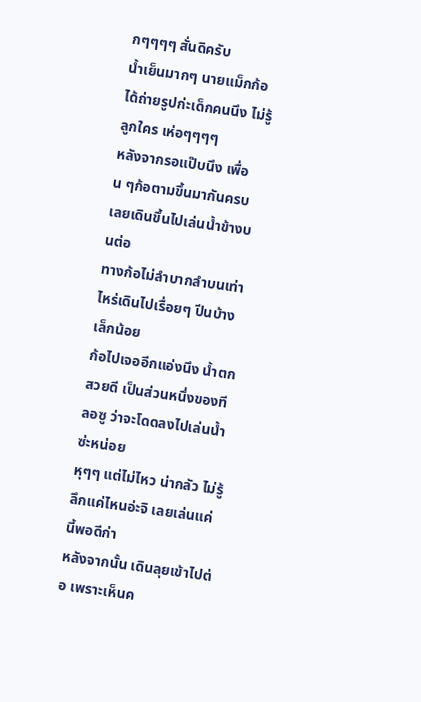กๆๆๆๆ สั่นดิครับ
น้ำเย็นมากๆ นายแม็กก้อได้ถ่ายรูปก่ะเด็กคนนึง ไม่รู้ลูกใคร เห่อๆๆๆๆ
หลังจากรอแป๊บนึง เพื่อน ๆก้อตามขึ้นมากันครบ เลยเดินขึ้นไปเล่นน้ำข้างบนต่อ
ทางก้อไม่ลำบากลำบนเท่าไหร่เดินไปเรื่อยๆ ปีนบ้างเล็กน้อย
ก้อไปเจออีกแอ่งนึง น้ำตกสวยดี เป็นส่วนหนึ่งของทีลอซู ว่าจะโดดลงไปเล่นน้ำซ่ะหน่อย
หุๆๆ แต่ไม่ไหว น่ากลัว ไม่รู้ลึกแค่ไหนอ่ะจิ เลยเล่นแค่นี้พอดีก่า
หลังจากนั้น เดินลุยเข้าไปต่อ เพราะเห็นค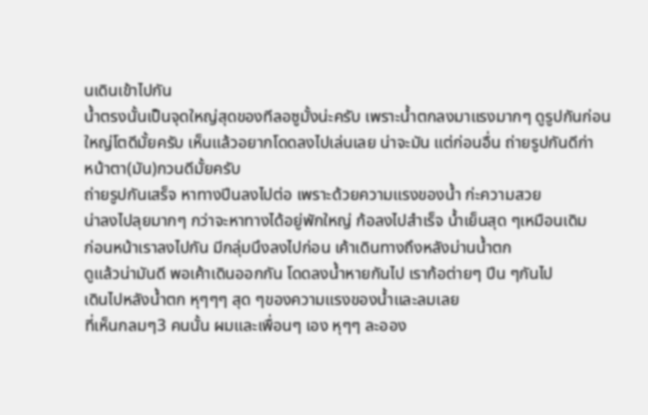นเดินเข้าไปกัน
น้ำตรงนั้นเป็นจุดใหญ่สุดของทีลอซูมั้งน่ะครับ เพราะน้ำตกลงมาแรงมากๆ ดูรูปกันก่อน
ใหญ่โตดีมั้ยครับ เห็นแล้วอยากโดดลงไปเล่นเลย น่าจะมัน แต่ก่อนอื่น ถ่ายรูปกันดีก่า
หน้าตา(มัน)กวนดีมั้ยครับ
ถ่ายรูปกันเสร็จ หาทางปีนลงไปต่อ เพราะด้วยความแรงของน้ำ ก่ะความสวย
น่าลงไปลุยมากๆ กว่าจะหาทางได้อยู่พักใหญ่ ก้อลงไปสำเร็จ น้ำเย็นสุด ๆเหมือนเดิม
ก่อนหน้าเราลงไปกัน มีกลุ่มนึงลงไปก่อน เค้าเดินทางถึงหลังม่านน้ำตก
ดูแล้วน่ามันดี พอเค้าเดินออกกัน โดดลงน้ำหายกันไป เราก้อต่ายๆ ปีน ๆกันไป
เดินไปหลังน้ำตก หุๆๆๆ สุด ๆของความแรงของน้ำและลมเลย
ที่เห็นกลมๆ3 คนนั้น ผมและเพื่อนๆ เอง หุๆๆ ละออง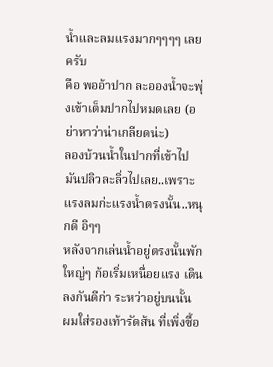น้ำและลมแรงมากๆๆๆๆ เลยครับ
คือ พออ้าปาก ละอองน้ำจะพุ่งเข้าเต็มปากไปหมดเลย (อย่าหาว่าน่าเกลียดน่ะ)
ลองบ้วนน้ำในปากที่เข้าไป มันปลิวละลิ่วไปเลย..เพราะแรงลมก่ะแรงน้ำตรงนั้น..หนุกดี อิๆๆ
หลังจากเล่นน้ำอยู่ตรงนั้นพักใหญ่ๆ ก้อเริ่มเหนื่อยแรง เดินลงกันดีก่า ระหว่าอยู่บนนั้น
ผมใส่รองเท้ารัดส้น ที่เพิ่งซื้อ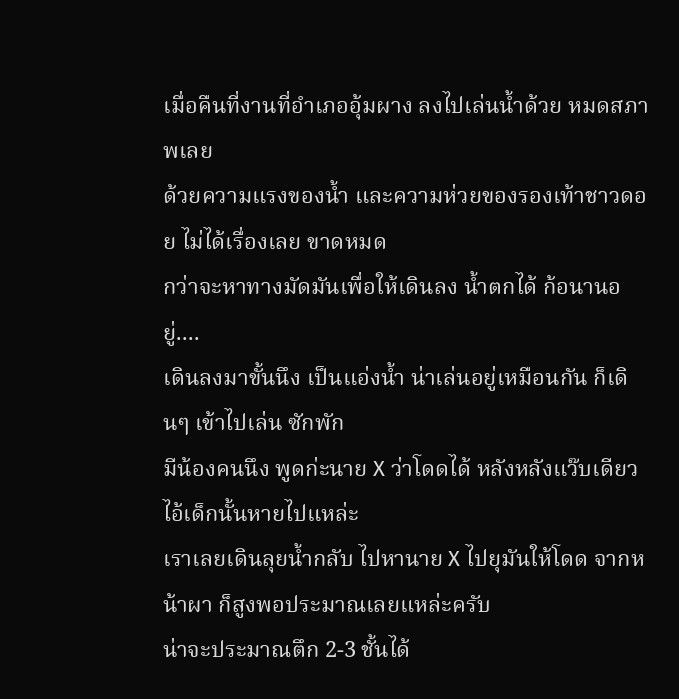เมื่อคืนที่งานที่อำเภออุ้มผาง ลงไปเล่นน้ำด้วย หมดสภาพเลย
ด้วยความแรงของน้ำ และความห่วยของรองเท้าชาวดอย ไม่ได้เรื่องเลย ขาดหมด
กว่าจะหาทางมัดมันเพื่อให้เดินลง น้ำตกได้ ก้อนานอยู่....
เดินลงมาขั้นนึง เป็นแอ่งน้ำ น่าเล่นอยู่เหมือนกัน ก็เดินๆ เข้าไปเล่น ซักพัก
มีน้องคนนึง พูดก่ะนาย X ว่าโดดได้ หลังหลังแว๊บเดียว ไอ้เด็กนั้นหายไปแหล่ะ
เราเลยเดินลุยน้ำกลับ ไปหานาย X ไปยุมันให้โดด จากหน้าผา ก็สูงพอประมาณเลยแหล่ะครับ
น่าจะประมาณตึก 2-3 ชั้นได้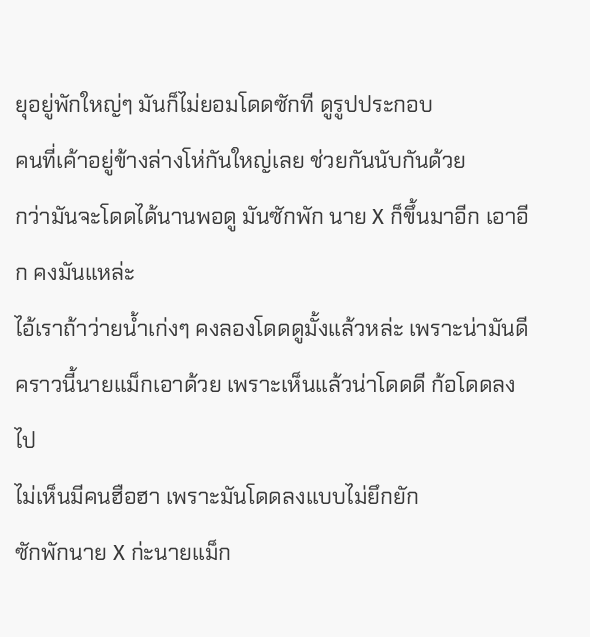ยุอยู่พักใหญ่ๆ มันก็ไม่ยอมโดดซักที ดูรูปประกอบ
คนที่เค้าอยู่ข้างล่างโห่กันใหญ่เลย ช่วยกันนับกันด้วย
กว่ามันจะโดดได้นานพอดู มันซักพัก นาย X ก็ขึ้นมาอีก เอาอีก คงมันแหล่ะ
ไอ้เราถ้าว่ายน้ำเก่งๆ คงลองโดดดูมั้งแล้วหล่ะ เพราะน่ามันดี
คราวนี้นายแม็กเอาด้วย เพราะเห็นแล้วน่าโดดดี ก้อโดดลงไป
ไม่เห็นมีคนฮือฮา เพราะมันโดดลงแบบไม่ยึกยัก
ซักพักนาย X ก่ะนายแม็ก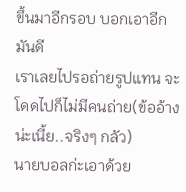ขึ้นมาอีกรอบ บอกเอาอีก มันดี
เราเลยไปรอถ่ายรูปแทน จะโดดไปก็ไม่มีคนถ่าย(ข้ออ้างน่ะเนี้ย..จริงๆ กลัว)
นายบอลก่ะเอาด้วย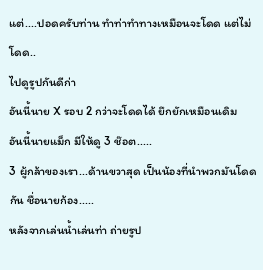แต่....ปอดครับท่าน ทำท่าทำทางเหมือนจะโดด แต่ไม่โดด..
ไปดูรูปกันดีก่า
อันนี้นาย X รอบ 2 กว่าจะโดดได้ ยึกยักเหมือนเดิม
อันนี้นายแม็ก มีให้ดู 3 ช๊อต.....
3 ผู้กล้าของเรา...ด้านขวาสุด เป็นน้องที่นำพวกมันโดดกัน ชื่อนายก้อง.....
หลังจากเล่นน้ำเล่นท่า ถ่ายรูป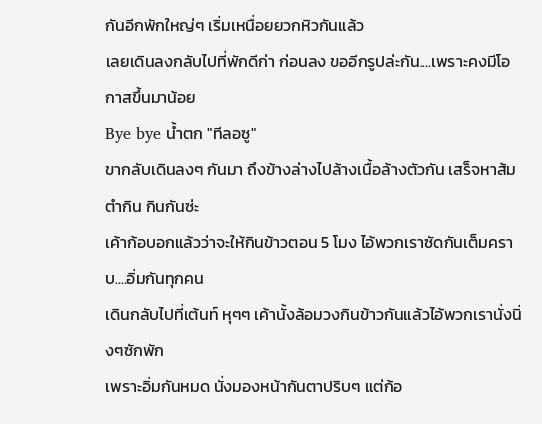กันอีกพักใหญ่ๆ เริ่มเหนื่อยยวกหิวกันแล้ว
เลยเดินลงกลับไปที่พักดีก่า ก่อนลง ขออีกรูปล่ะกัน....เพราะคงมีโอกาสขึ้นมาน้อย
Bye bye น้ำตก "ทีลอซู"
ขากลับเดินลงๆ กันมา ถึงข้างล่างไปล้างเนื้อล้างตัวกัน เสร็จหาส้มตำกิน กินกันซ่ะ
เค้าก้อบอกแล้วว่าจะให้กินข้าวตอน 5 โมง ไอ้พวกเราซัดกันเต็มคราบ....อิ่มกันทุกคน
เดินกลับไปที่เต้นท์ หุๆๆ เค้านั้งล้อมวงกินข้าวกันแล้วไอ้พวกเรานั่งนิ่งๆซักพัก
เพราะอิ่มกันหมด นั่งมองหน้ากันตาปริบๆ แต่ก้อ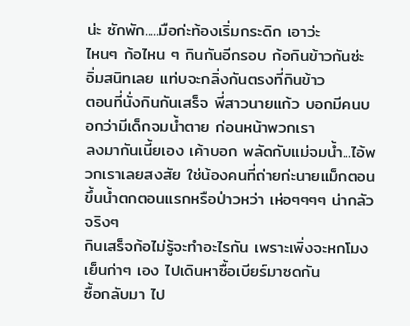น่ะ ซักพัก.....มือก่ะท้องเริ่มกระดิก เอาว่ะ
ไหนๆ ก้อไหน ๆ กินกันอีกรอบ ก้อกินข้าวกันซ่ะ อิ่มสนิทเลย แท่บจะกลิ่งกันตรงที่กินข้าว
ตอนที่นั่งกินกันเสร็จ พี่สาวนายแก้ว บอกมีคนบอกว่ามีเด็กจมน้ำตาย ก่อนหน้าพวกเรา
ลงมากันเนี้ยเอง เค้าบอก พลัดกับแม่จมน้ำ...ไอ้พวกเราเลยสงสัย ใช่น้องคนที่ถ่ายก่ะนายแม็กตอน
ขึ้นน้ำตกตอนแรกหรือป่าวหว่า เห่อๆๆๆๆ น่ากลัวจริงๆ
กินเสร็จก้อไม่รู้จะทำอะไรกัน เพราะเพิ่งจะหกโมงเย็นก่าๆ เอง ไปเดินหาซื้อเบียร์มาซดกัน
ซื้อกลับมา ไป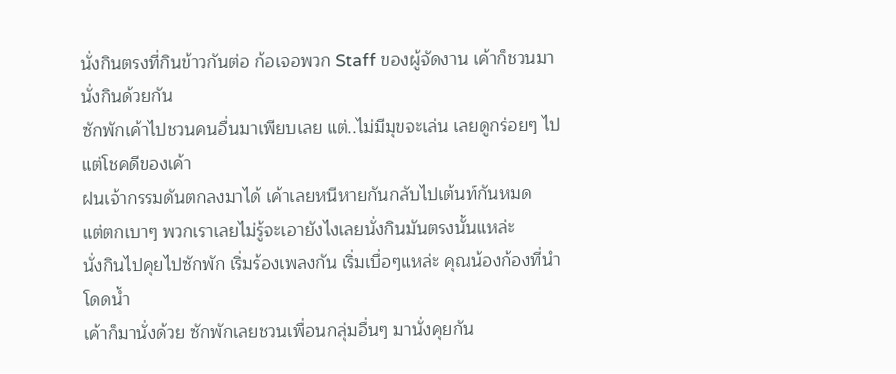นั่งกินตรงที่กินข้าวกันต่อ ก้อเจอพวก Staff ของผู้จัดงาน เค้าก็ชวนมานั่งกินด้วยกัน
ซักพักเค้าไปชวนคนอื่นมาเพียบเลย แต่..ไม่มีมุขจะเล่น เลยดูกร่อยๆ ไป แต่โชคดีของเค้า
ฝนเจ้ากรรมดันตกลงมาได้ เค้าเลยหนีหายกันกลับไปเต้นท์กันหมด
แต่ตกเบาๆ พวกเราเลยไม่รู้จะเอายังไงเลยนั่งกินมันตรงนั้นแหล่ะ
นั่งกินไปคุยไปซักพัก เริ่มร้องเพลงกัน เริ่มเบื่อๆแหล่ะ คุณน้องก้องที่นำโดดน้ำ
เค้าก็มานั่งด้วย ซักพักเลยชวนเพื่อนกลุ่มอื่นๆ มานั่งคุยกัน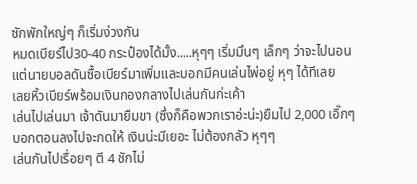ซักพักใหญ่ๆ ก็เริ่มง่วงกัน
หมดเบียร์ไป30-40 กระป๋องได้มั้ง.....หุๆๆ เริ่มมึนๆ เล็กๆ ว่าจะไปนอน
แต่นายบอลดันซื้อเบียร์มาเพิ่มและบอกมีคนเล่นไพ่อยู่ หุๆ ได้ทีเลย
เลยหิ้วเบียร์พร้อมเงินกองกลางไปเล่นกันก่ะเค้า
เล่นไปเล่นมา เจ้าดันมายืมขา (ซึ่งก็คือพวกเราอ่ะน่ะ)ยืมไป 2,000 เอิ๊กๆ
บอกตอนลงไปจะกดให้ เงินน่ะมีเยอะ ไม่ต้องกลัว หุๆๆ
เล่นกันไปเรื่อยๆ ตี 4 ชักไม่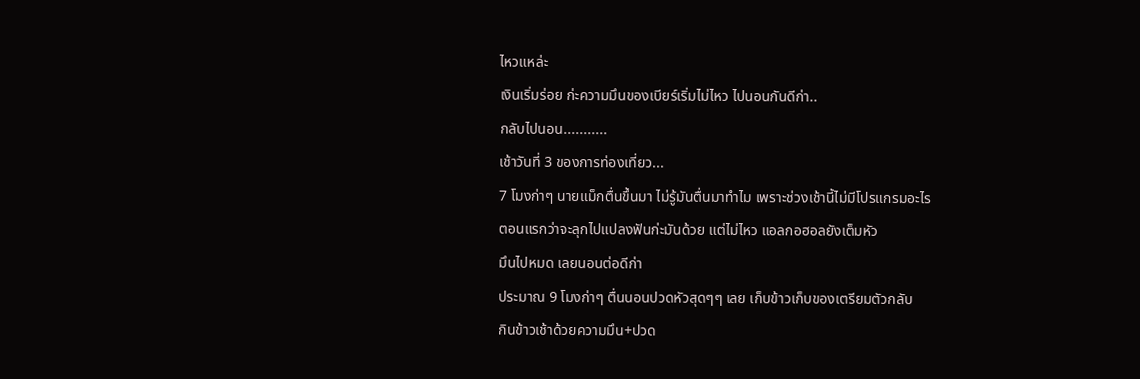ไหวแหล่ะ
เงินเริ่มร่อย ก่ะความมึนของเบียร์เริ่มไม่ไหว ไปนอนกันดีก่า..
กลับไปนอน...........
เช้าวันที่ 3 ของการท่องเที่ยว...
7 โมงก่าๆ นายแม็กตื่นขึ้นมา ไม่รู้มันตื่นมาทำไม เพราะช่วงเช้านี้ไม่มีโปรแกรมอะไร
ตอนแรกว่าจะลุกไปแปลงฟันก่ะมันด้วย แต่ไม่ไหว แอลกอฮอลยังเต็มหัว
มึนไปหมด เลยนอนต่อดีก่า
ประมาณ 9 โมงก่าๆ ตื่นนอนปวดหัวสุดๆๆ เลย เก็บข้าวเก็บของเตรียมตัวกลับ
กินข้าวเช้าด้วยความมึน+ปวด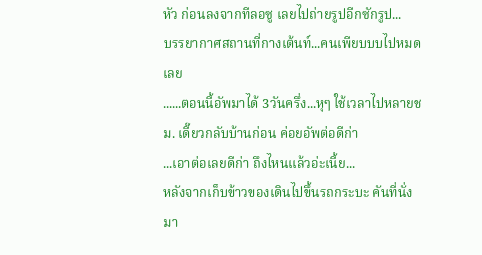หัว ก่อนลงจากทีลอซู เลยไปถ่ายรูปอีกซักรูป...
บรรยากาศสถานที่กางเต้นท์...คนเพียบบบไปหมดเลย
......ตอนนี้อัพมาได้ 3วันครึ่ง...หุๆ ใช้เวลาไปหลายชม. เดี๊ยวกลับบ้านก่อน ค่อยอัพต่อดีก่า
...เอาต่อเลยดีก่า ถึงไหนแล้วอ่ะเนี้ย...
หลังจากเก็บข้าวของเดินไปขึ้นรถกระบะ คันที่นั่งมา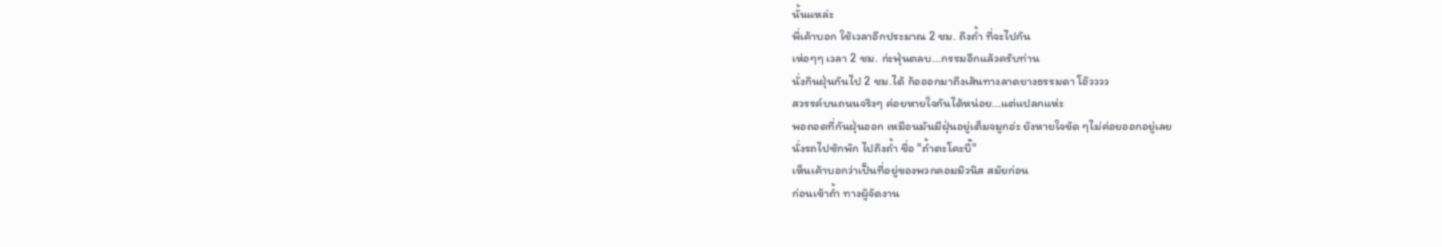นั้นแหล่ะ
พี่เค้าบอก ใช้เวลาอีกประมาณ 2 ชม. ถึงถ้ำ ที่จะไปกัน
เห่อๆๆ เวลา 2 ชม. ก่ะฟุ่นตลบ...กรรมอีกแล้วครับท่าน
นั่งกินฝุ่นกันไป 2 ชม.ได้ ก้อออกมาถึงเส้นทางลาดยางธรรมดา โอ๊วววว
สวรรค์บนถนนจริงๆ ค่อยหายใจกันได้หน่อย...แต่แปลกแห่ะ
พอถอดที่กันฝุ่นออก เหมือนมันมีฝุ่นอยู่เต็มจมูกอ่ะ ยังหายใจขัด ๆไม่ค่อยออกอยู่เลย
นั่งรถไปซักพัก ไปถึงถ้ำ ชื่อ "ถ้ำตะโคะบี๊"
เห็นเค้าบอกว่าเป็นที่อยู่ของพวกคอมมิวนิส สมัยก่อน
ก่อนเข้าถ้ำ ทางผู้จัดงาน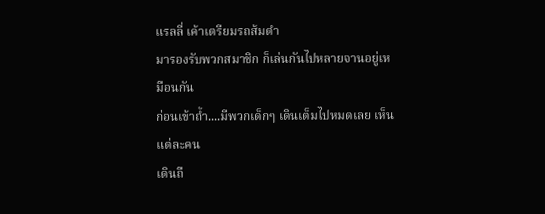แรลลี่ เค้าเตรียมรถส้มตำ
มารองรับพวกสมาชิก ก็เล่นกันไปหลายจานอยู่เหมือนกัน
ก่อนเข้าถ้ำ....มีพวกเด็กๆ เดินเต็มไปหมดเลย เห็นแต่ละคน
เดินถื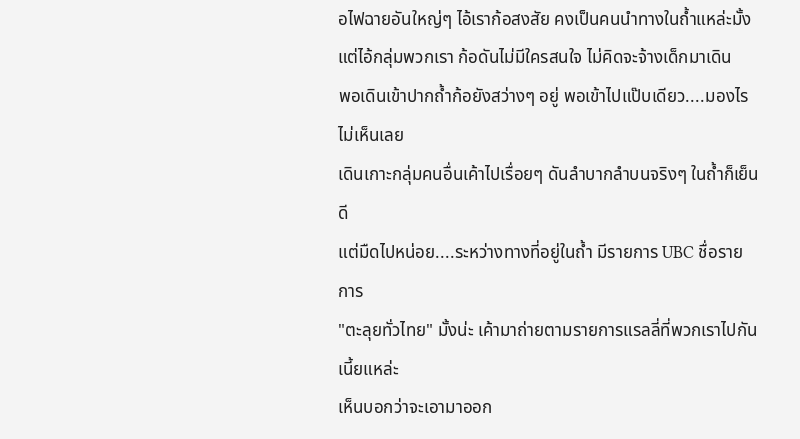อไฟฉายอันใหญ่ๆ ไอ้เราก้อสงสัย คงเป็นคนนำทางในถ้ำแหล่ะมั้ง
แต่ไอ้กลุ่มพวกเรา ก้อดันไม่มีใครสนใจ ไม่คิดจะจ้างเด็กมาเดิน
พอเดินเข้าปากถ้ำก้อยังสว่างๆ อยู่ พอเข้าไปแป๊บเดียว....มองไรไม่เห็นเลย
เดินเกาะกลุ่มคนอื่นเค้าไปเรื่อยๆ ดันลำบากลำบนจริงๆ ในถ้ำก็เย็นดี
แต่มืดไปหน่อย....ระหว่างทางที่อยู่ในถ้ำ มีรายการ UBC ชื่อรายการ
"ตะลุยทั่วไทย" มั้งน่ะ เค้ามาถ่ายตามรายการแรลลี่ที่พวกเราไปกันเนี้ยแหล่ะ
เห็นบอกว่าจะเอามาออก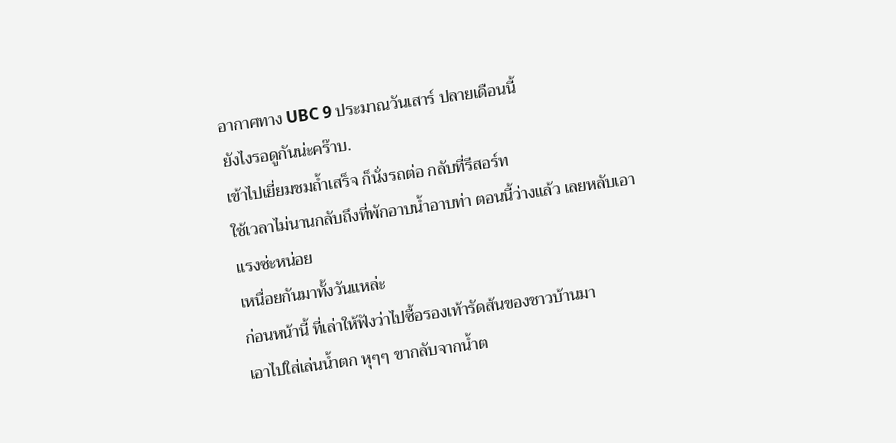อากาศทาง UBC 9 ประมาณวันเสาร์ ปลายเดือนนี้
ยังไงรอดูกันน่ะคร๊าบ.
เข้าไปเยี่ยมชมถ้ำเสร็จ ก็นั่งรถต่อ กลับที่รีสอร์ท
ใช้เวลาไม่นานกลับถึงที่พักอาบน้ำอาบท่า ตอนนี้ว่างแล้ว เลยหลับเอาแรงซ่ะหน่อย
เหนื่อยกันมาทั้งวันแหล่ะ
ก่อนหน้านี้ ที่เล่าให้ฟังว่าไปซื้อรองเท้ารัดส้นของชาวบ้านมา
เอาไปใส่เล่นน้ำตก หุๆๆ ขากลับจากน้ำต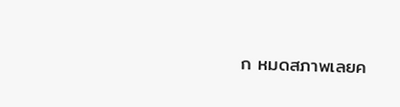ก หมดสภาพเลยค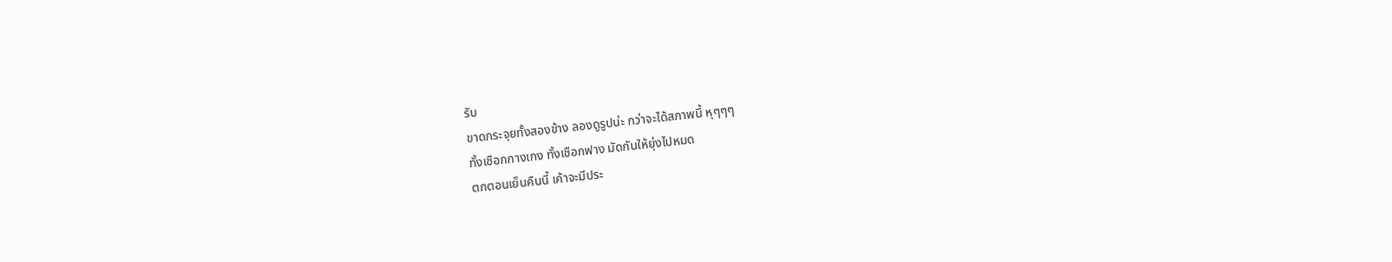รับ
ขาดกระจุยทั้งสองข้าง ลองดูรูปน่ะ กว่าจะได้สภาพนี้ หุๆๆๆ
ทั้งเชือกกางเกง ทั้งเชือกฟาง มัดกันให้ยุ่งไปหมด
ตกตอนเย็นคืนนี้ เค้าจะมีประ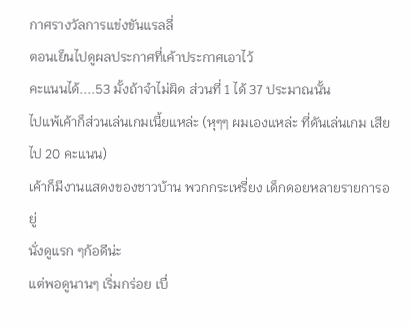กาศรางวัลการแข่งขันแรลลี่
ตอนเย็นไปดูผลประกาศที่เค้าประกาศเอาไว้
คะแนนได้....53 มั้งถ้าจำไม่ผิด ส่วนที่ 1 ได้ 37 ประมาณนั้น
ไปแพ้เค้าก็ส่วนเล่นเกมเนี้ยแหล่ะ (หุๆๆ ผมเองแหล่ะ ที่ดันเล่นเกม เสียไป 20 คะแนน)
เค้าก็มีงานแสดงของชาวบ้าน พวกกระเหรี่ยง เด็กดอยหลายรายการอยู่
นั่งดูแรก ๆก้อดีน่ะ
แต่พอดูนานๆ เริ่มกร่อย เบื่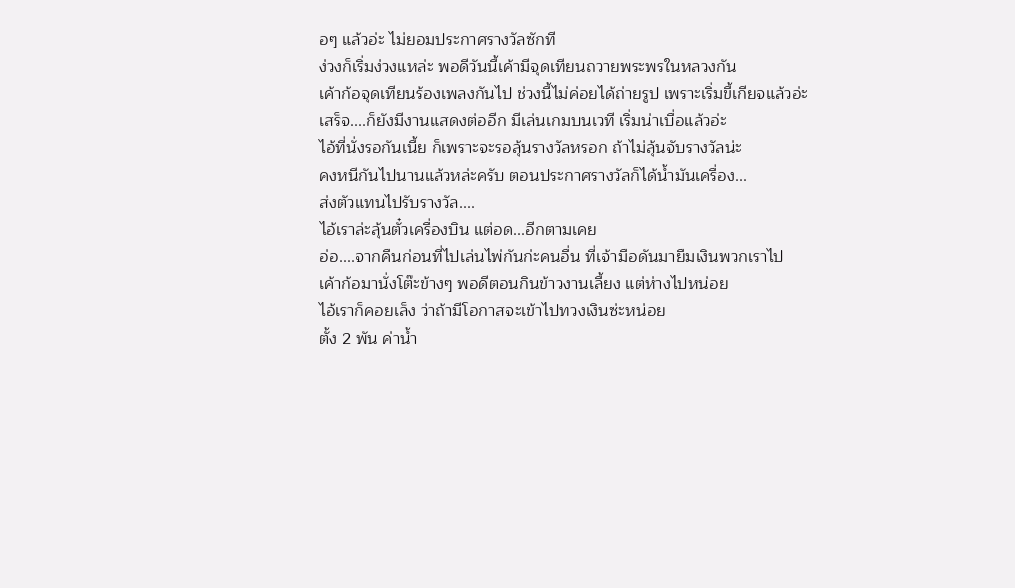อๆ แล้วอ่ะ ไม่ยอมประกาศรางวัลซักที
ง่วงก็เริ่มง่วงแหล่ะ พอดีวันนี้เค้ามีจุดเทียนถวายพระพรในหลวงกัน
เค้าก้อจุดเทียนร้องเพลงกันไป ช่วงนี้ไม่ค่อยได้ถ่ายรูป เพราะเริ่มขี้เกียจแล้วอ่ะ
เสร็จ....ก็ยังมีงานแสดงต่ออีก มีเล่นเกมบนเวที เริ่มน่าเบื่อแล้วอ่ะ
ไอ้ที่นั่งรอกันเนี้ย ก็เพราะจะรอลุ้นรางวัลหรอก ถ้าไม่ลุ้นจับรางวัลน่ะ
คงหนีกันไปนานแล้วหล่ะครับ ตอนประกาศรางวัลก็ได้น้ำมันเครื่อง...
ส่งตัวแทนไปรับรางวัล....
ไอ้เราล่ะลุ้นตั๋วเครื่องบิน แต่อด...อีกตามเคย
อ่อ....จากคืนก่อนที่ไปเล่นไพ่กันก่ะคนอื่น ที่เจ้ามือดันมายืมเงินพวกเราไป
เค้าก้อมานั่งโต๊ะข้างๆ พอดีตอนกินข้าวงานเลี้ยง แต่ห่างไปหน่อย
ไอ้เราก็คอยเล็ง ว่าถ้ามีโอกาสจะเข้าไปทวงเงินซ่ะหน่อย
ตั้ง 2 พัน ค่าน้ำ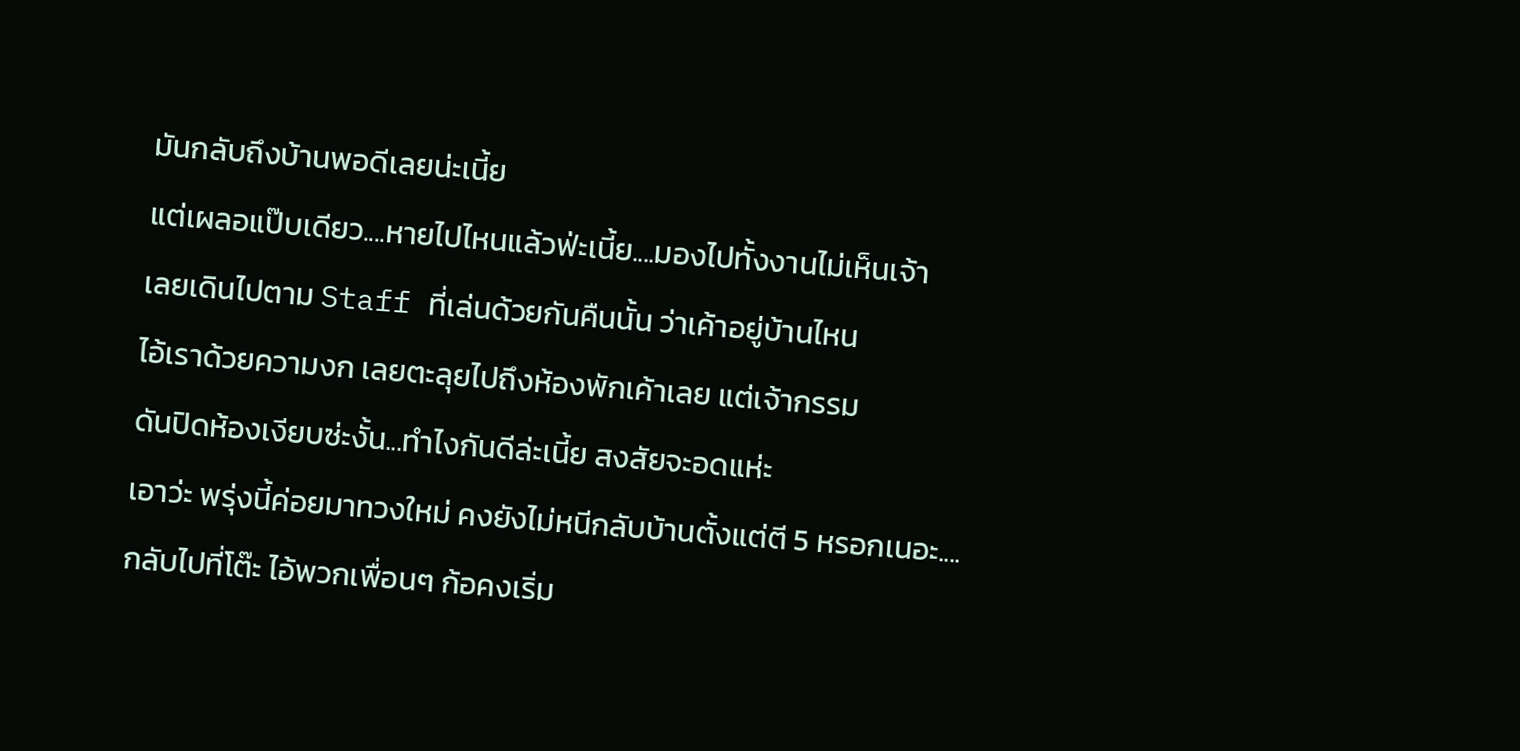มันกลับถึงบ้านพอดีเลยน่ะเนี้ย
แต่เผลอแป๊บเดียว....หายไปไหนแล้วฟ่ะเนี้ย....มองไปทั้งงานไม่เห็นเจ้า
เลยเดินไปตาม Staff ที่เล่นด้วยกันคืนนั้น ว่าเค้าอยู่บ้านไหน
ไอ้เราด้วยความงก เลยตะลุยไปถึงห้องพักเค้าเลย แต่เจ้ากรรม
ดันปิดห้องเงียบซ่ะงั้น...ทำไงกันดีล่ะเนี้ย สงสัยจะอดแห่ะ
เอาว่ะ พรุ่งนี้ค่อยมาทวงใหม่ คงยังไม่หนีกลับบ้านตั้งแต่ตี 5 หรอกเนอะ....
กลับไปที่โต๊ะ ไอ้พวกเพื่อนๆ ก้อคงเริ่ม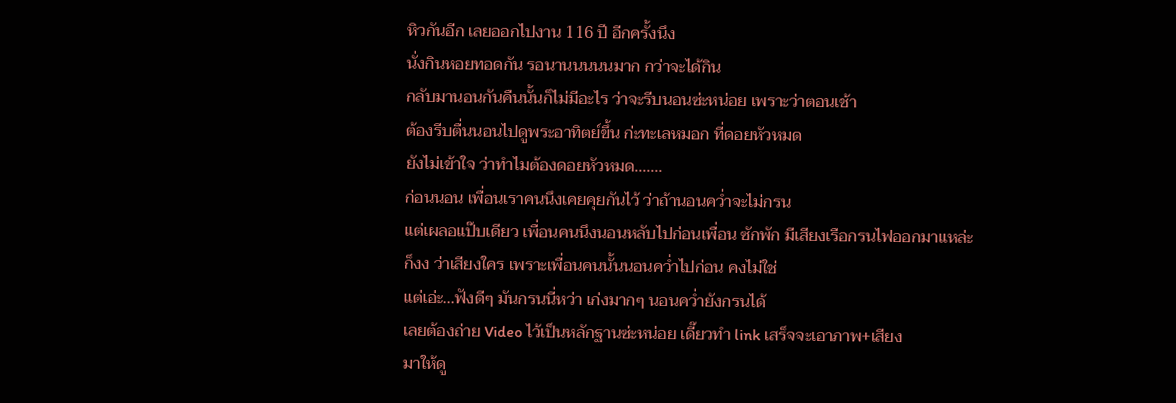หิวกันอีก เลยออกไปงาน 116 ปี อีกครั้งนึง
นั่งกินหอยทอดกัน รอนานนนนนมาก กว่าจะได้กิน
กลับมานอนกันคืนนั้นก็ไม่มีอะไร ว่าจะรีบนอนซ่ะหน่อย เพราะว่าตอนเช้า
ต้องรีบตื่นนอนไปดูพระอาทิตย์ขึ้น ก่ะทะเลหมอก ที่ดอยหัวหมด
ยังไม่เข้าใจ ว่าทำไมต้องดอยหัวหมด.......
ก่อนนอน เพื่อนเราคนนึงเคยคุยกันไว้ ว่าถ้านอนคว่ำจะไม่กรน
แต่เผลอแป๊บเดียว เพื่อนคนนึงนอนหลับไปก่อนเพื่อน ซักพัก มีเสียงเรือกรนไฟออกมาแหล่ะ
ก็งง ว่าเสียงใคร เพราะเพื่อนคนนั้นนอนคว่ำไปก่อน คงไม่ใช่
แต่เอ่ะ...ฟังดีๆ มันกรนนี่หว่า เก่งมากๆ นอนคว่ำยังกรนได้
เลยต้องถ่าย Video ไว้เป็นหลักฐานซ่ะหน่อย เดี๊ยวทำ link เสร็จจะเอาภาพ+เสียง
มาให้ดู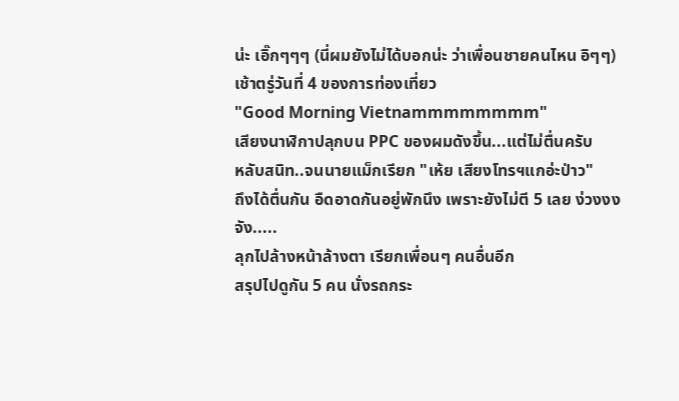น่ะ เอิ๊กๆๆๆ (นี่ผมยังไม่ได้บอกน่ะ ว่าเพื่อนชายคนไหน อิๆๆ)
เช้าตรู่วันที่ 4 ของการท่องเที่ยว
"Good Morning Vietnammmmmmmm"
เสียงนาฬิกาปลุกบน PPC ของผมดังขึ้น...แต่ไม่ตื่นครับ
หลับสนิท..จนนายแม็กเรียก "เห้ย เสียงโทรฯแกอ่ะป่าว"
ถึงได้ตื่นกัน อืดอาดกันอยู่พักนึง เพราะยังไม่ตี 5 เลย ง่วงงงจัง.....
ลุกไปล้างหน้าล้างตา เรียกเพื่อนๆ คนอื่นอีก
สรุปไปดูกัน 5 คน นั่งรถกระ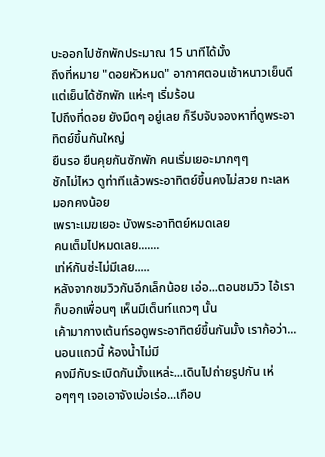บะออกไปซักพักประมาณ 15 นาทีได้มั้ง
ถึงที่หมาย "ดอยหัวหมด" อากาศตอนเช้าหนาวเย็นดี
แต่เย็นได้ซักพัก แห่ะๆ เริ่มร้อน
ไปถึงที่ดอย ยังมืดๆ อยู่เลย ก็รีบจับจองหาที่ดูพระอาทิตย์ขึ้นกันใหญ่
ยืนรอ ยืนคุยกันซักพัก คนเริ่มเยอะมากๆๆ
ชักไม่ไหว ดูท่าทีแล้วพระอาทิตย์ขึ้นคงไม่สวย ทะเลหมอกคงน้อย
เพราะเมฆเยอะ บังพระอาทิตย์หมดเลย
คนเต็มไปหมดเลย.......
เท่ห์กันซ่ะไม่มีเลย.....
หลังจากชมวิวกันอีกเล็กน้อย เอ่อ...ตอนชมวิว ไอ้เราก็บอกเพื่อนๆ เห็นมีเต็นท์แถวๆ นั้น
เค้ามากางเต้นท์รอดูพระอาทิตย์ขึ้นกันมั้ง เราก้อว่า...นอนแถวนี้ ห้องน้ำไม่มี
คงมีกับระเบิดกันมั้งแหล่ะ...เดินไปถ่ายรูปกัน เห่อๆๆๆ เจอเอาจังเบ่อเร่อ...เกือบ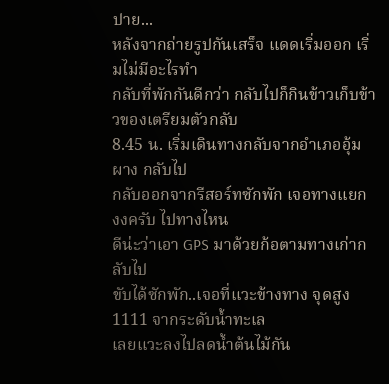ปาย...
หลังจากถ่ายรูปกันเสร็จ แดดเริ่มออก เริ่มไม่มีอะไรทำ
กลับที่พักกันดีกว่า กลับไปก็กินข้าวเก็บข้าวของเตรียมตัวกลับ
8.45 น. เริ่มเดินทางกลับจากอำเภออุ้มผาง กลับไป
กลับออกจากรีสอร์ทซักพัก เจอทางแยก งงครับ ไปทางไหน
ดีน่ะว่าเอา GPS มาด้วยก้อตามทางเก่ากลับไป
ขับได้ซักพัก..เจอที่แวะข้างทาง จุดสูง 1111 จากระดับน้ำทะเล
เลยแวะลงไปลดน้ำต้นไม้กัน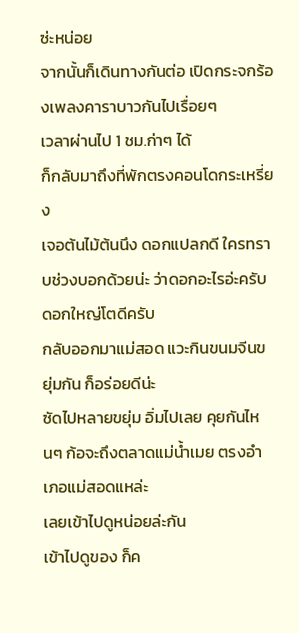ซ่ะหน่อย
จากนั้นก็เดินทางกันต่อ เปิดกระจกร้องเพลงคาราบาวกันไปเรื่อยๆ
เวลาผ่านไป 1 ชม.ก่าๆ ได้
ก็กลับมาถึงที่พักตรงคอนโดกระเหรี่ยง
เจอต้นไม้ต้นนึง ดอกแปลกดี ใครทราบช่วงบอกด้วยน่ะ ว่าดอกอะไรอ่ะครับ
ดอกใหญ่โตดีครับ
กลับออกมาแม่สอด แวะกินขนมจีนขยุ่มกัน ก็อร่อยดีน่ะ
ซัดไปหลายขยุ่ม อิ่มไปเลย คุยกันไหนๆ ก้อจะถึงตลาดแม่น้ำเมย ตรงอำเภอแม่สอดแหล่ะ
เลยเข้าไปดูหน่อยล่ะกัน
เข้าไปดูของ ก็ค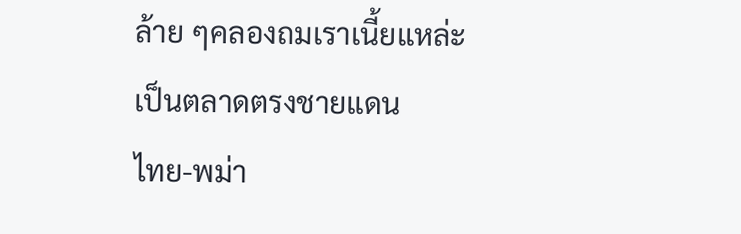ล้าย ๆคลองถมเราเนี้ยแหล่ะ เป็นตลาดตรงชายแดน
ไทย-พม่า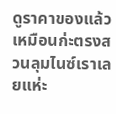ดูราคาของแล้ว เหมือนก่ะตรงสวนลุมไนซ์เราเลยแห่ะ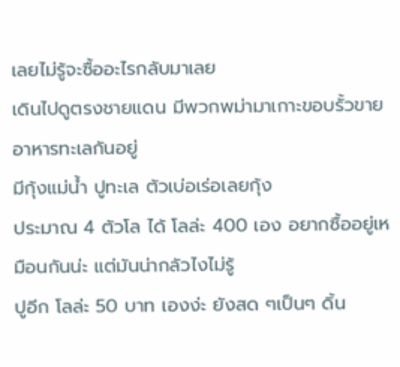เลยไม่รู้จะซื้ออะไรกลับมาเลย
เดินไปดูตรงชายแดน มีพวกพม่ามาเกาะขอบรั้วขายอาหารทะเลกันอยู่
มีกุ้งแม่น้ำ ปูทะเล ตัวเบ่อเร่อเลยกุ้ง
ประมาณ 4 ตัวโล ได้ โลล่ะ 400 เอง อยากซื้ออยู่เหมือนกันน่ะ แต่มันน่ากลัวไงไม่รู้
ปูอีก โลล่ะ 50 บาท เองง่ะ ยังสด ๆเป็นๆ ดิ้น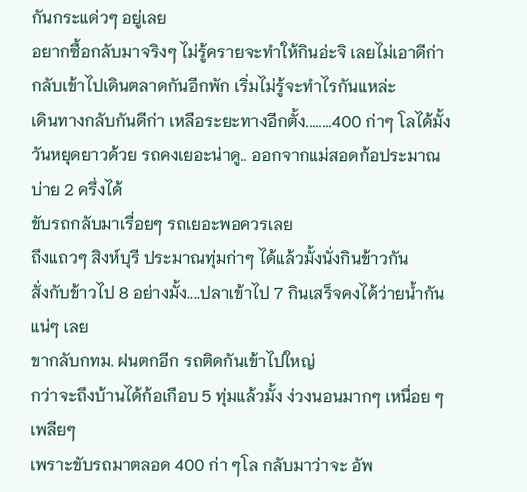กันกระแด่วๆ อยู่เลย
อยากซื้อกลับมาจริงๆ ไม่รู้ครายจะทำให้กินอ่ะจิ เลยไม่เอาดีก่า
กลับเข้าไปเดินตลาดกันอีกพัก เริ่มไม่รู้จะทำไรกันแหล่ะ
เดินทางกลับกันดีก่า เหลือระยะทางอีกตั้ง........400 ก่าๆ โลได้มั้ง
วันหยุดยาวด้วย รถคงเยอะน่าดู.. ออกจากแม่สอดก้อประมาณ บ่าย 2 ครึ่งได้
ขับรถกลับมาเรื่อยๆ รถเยอะพอควรเลย
ถึงแถวๆ สิงห์บุรี ประมาณทุ่มก่าๆ ได้แล้วมั้งนั่งกินข้าวกัน
สั่งกับข้าวไป 8 อย่างมั้ง....ปลาเข้าไป 7 กินเสร็จคงได้ว่ายน้ำกันแน่ๆ เลย
ขากลับกทม. ฝนตกอีก รถติดกันเข้าไปใหญ่
กว่าจะถึงบ้านได้ก้อเกือบ 5 ทุ่มแล้วมั้ง ง่วงนอนมากๆ เหนื่อย ๆเพลียๆ
เพราะขับรถมาตลอด 400 ก่า ๆโล กลับมาว่าจะ อัพ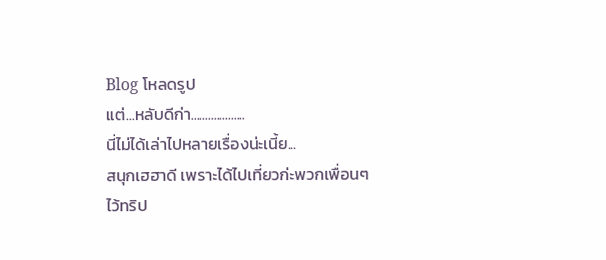Blog โหลดรูป
แต่...หลับดีก่า...................
นี่ไม่ได้เล่าไปหลายเรื่องน่ะเนี้ย...
สนุกเฮฮาดี เพราะได้ไปเที่ยวก่ะพวกเพื่อนๆ
ไว้ทริป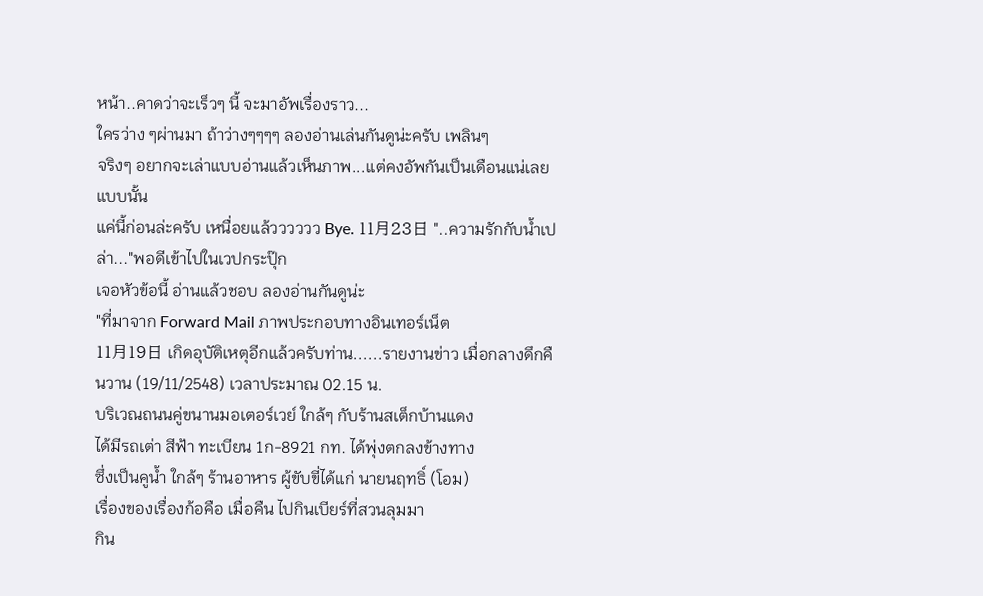หน้า..คาดว่าจะเร็วๆ นี้ จะมาอัพเรื่องราว...
ใครว่าง ๆผ่านมา ถ้าว่างๆๆๆๆ ลองอ่านเล่นกันดูน่ะครับ เพลินๆ
จริงๆ อยากจะเล่าแบบอ่านแล้วเห็นภาพ...แต่คงอัพกันเป็นเดือนแน่เลยแบบนั้น
แค่นี้ก่อนล่ะครับ เหนื่อยแล้วววววว Bye. 11月23日 "..ความรักกับน้ำเปล่า..."พอดีเข้าไปในเวปกระปุ๊ก
เจอหัวข้อนี้ อ่านแล้วชอบ ลองอ่านกันดูน่ะ
"ที่มาจาก Forward Mail ภาพประกอบทางอินเทอร์เน็ต
11月19日 เกิดอุบัติเหตุอีกแล้วครับท่าน......รายงานข่าว เมื่อกลางดึกคืนวาน (19/11/2548) เวลาประมาณ 02.15 น.
บริเวณถนนคู่ขนานมอเตอร์เวย์ ใกล้ๆ กับร้านสเต็กบ้านแดง
ได้มีรถเต่า สีฟ้า ทะเบียน 1ก-8921 กท. ได้พุ่งตกลงข้างทาง
ซึ่งเป็นคูน้ำ ใกล้ๆ ร้านอาหาร ผู้ขับขี่ได้แก่ นายนฤทธิ์ (โอม)
เรื่องของเรื่องก้อคือ เมื่อคืน ไปกินเบียร์ที่สวนลุมมา
กิน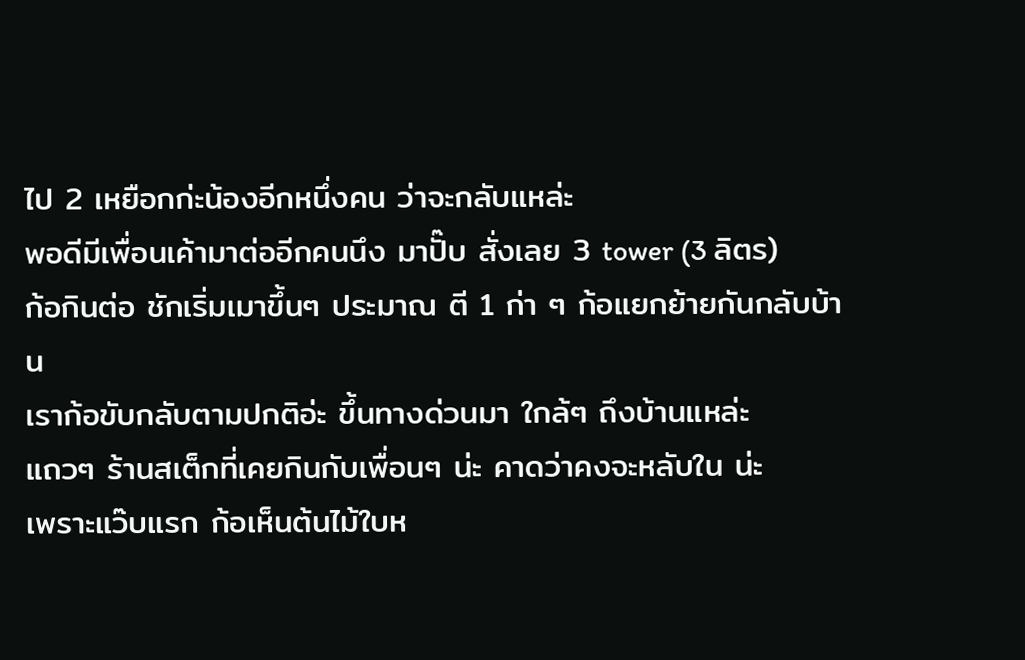ไป 2 เหยือกก่ะน้องอีกหนึ่งคน ว่าจะกลับแหล่ะ
พอดีมีเพื่อนเค้ามาต่ออีกคนนึง มาปั๊บ สั่งเลย 3 tower (3 ลิตร)
ก้อกินต่อ ชักเริ่มเมาขึ้นๆ ประมาณ ตี 1 ก่า ๆ ก้อแยกย้ายกันกลับบ้าน
เราก้อขับกลับตามปกติอ่ะ ขึ้นทางด่วนมา ใกล้ๆ ถึงบ้านแหล่ะ
แถวๆ ร้านสเต็กที่เคยกินกับเพื่อนๆ น่ะ คาดว่าคงจะหลับใน น่ะ
เพราะแว๊บแรก ก้อเห็นต้นไม้ใบห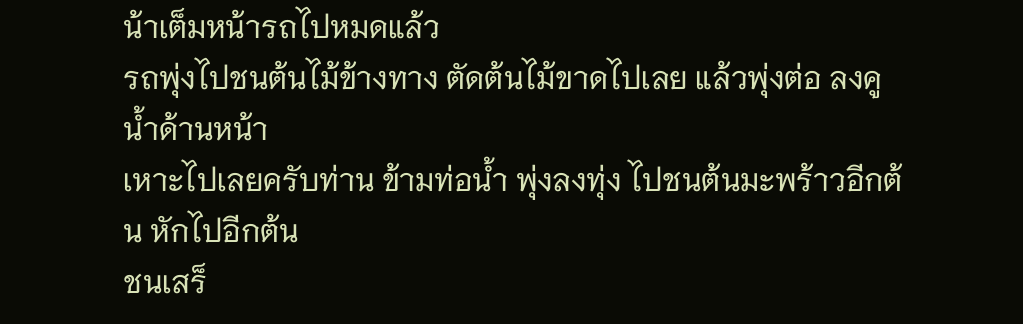น้าเต็มหน้ารถไปหมดแล้ว
รถพุ่งไปชนต้นไม้ข้างทาง ตัดต้นไม้ขาดไปเลย แล้วพุ่งต่อ ลงคูน้ำด้านหน้า
เหาะไปเลยครับท่าน ข้ามท่อน้ำ พุ่งลงทุ่ง ไปชนต้นมะพร้าวอีกต้น หักไปอีกต้น
ชนเสร็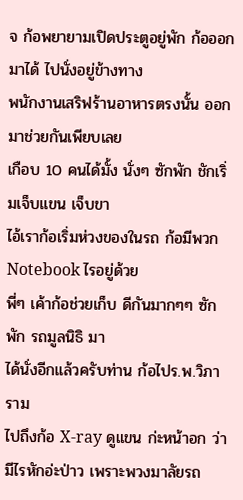จ ก้อพยายามเปิดประตูอยู่พัก ก้อออกมาได้ ไปนั่งอยู่ข้างทาง
พนักงานเสริฟร้านอาหารตรงนั้น ออกมาช่วยกันเพียบเลย
เกือบ 10 คนได้มั้ง นั่งๆ ซักพัก ชักเริ่มเจ็บแขน เจ็บขา
ไอ้เราก้อเริ่มห่วงของในรถ ก้อมีพวก Notebook ไรอยู่ด้วย
พี่ๆ เค้าก้อช่วยเก็บ ดีกันมากๆๆ ซักพัก รถมูลนิธิ มา
ได้นั่งอีกแล้วครับท่าน ก้อไปร.พ.วิภาราม
ไปถึงก้อ X-ray ดูแขน ก่ะหน้าอก ว่ามีไรหักอ่ะป่าว เพราะพวงมาลัยรถ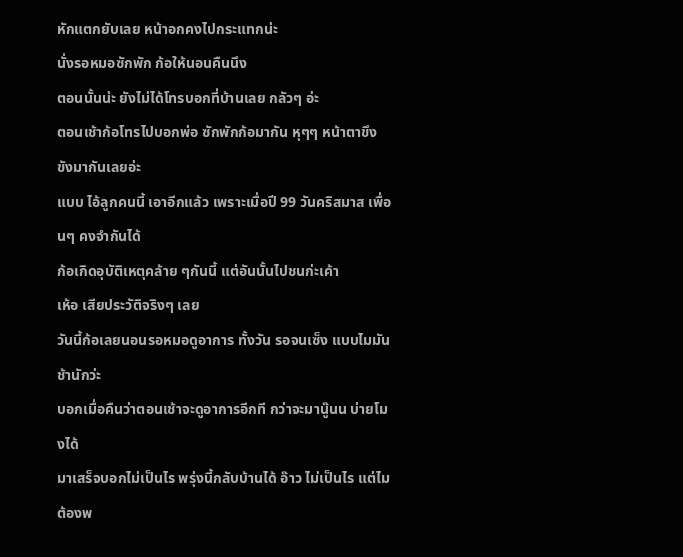หักแตกยับเลย หน้าอกคงไปกระแทกน่ะ
นั่งรอหมอซักพัก ก้อให้นอนคืนนึง
ตอนนั้นน่ะ ยังไม่ได้โทรบอกที่บ้านเลย กลัวๆ อ่ะ
ตอนเช้าก้อโทรไปบอกพ่อ ซักพักก้อมากัน หุๆๆ หน้าตาขึงขังมากันเลยอ่ะ
แบบ ไอ้ลูกคนนี้ เอาอีกแล้ว เพราะเมื่อปี 99 วันคริสมาส เพื่อนๆ คงจำกันได้
ก้อเกิดอุบัติเหตุคล้าย ๆกันนี้ แต่อันนั้นไปชนก่ะเค้า
เห้อ เสียประวัติจริงๆ เลย
วันนี้ก้อเลยนอนรอหมอดูอาการ ทั้งวัน รอจนเซ็ง แบบไมมันช้านักว่ะ
บอกเมื่อคืนว่าตอนเช้าจะดูอาการอีกที กว่าจะมานู๊นน บ่ายโมงได้
มาเสร็จบอกไม่เป็นไร พรุ่งนี้กลับบ้านได้ อ๊าว ไม่เป็นไร แต่ไมต้องพ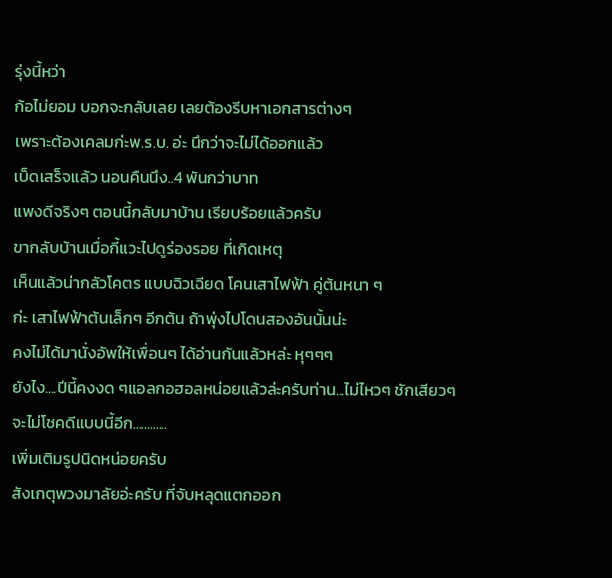รุ่งนี้หว่า
ก้อไม่ยอม บอกจะกลับเลย เลยต้องรีบหาเอกสารต่างๆ
เพราะต้องเคลมก่ะพ.ร.บ. อ่ะ นึกว่าจะไม่ได้ออกแล้ว
เบ็ดเสร็จแล้ว นอนคืนนึง..4 พันกว่าบาท
แพงดีจริงๆ ตอนนี้กลับมาบ้าน เรียบร้อยแล้วครับ
ขากลับบ้านเมื่อกี้แวะไปดูร่องรอย ที่เกิดเหตุ
เห็นแล้วน่ากลัวโคตร แบบฉิวเฉียด โคนเสาไฟฟ้า คู่ต้นหนา ๆ
ก่ะ เสาไฟฟ้าต้นเล็กๆ อีกต้น ถ้าพุ่งไปโดนสองอันนั้นน่ะ
คงไม่ได้มานั่งอัพให้เพื่อนๆ ได้อ่านกันแล้วหล่ะ หุๆๆๆ
ยังไง....ปีนี้คงงด ๆแอลกอฮอลหน่อยแล้วล่ะครับท่าน...ไม่ไหวๆ ชักเสียวๆ
จะไม่โชคดีแบบนี้อีก............
เพิ่มเติมรูปนิดหน่อยครับ
สังเกตุพวงมาลัยอ่ะครับ ที่จับหลุดแตกออก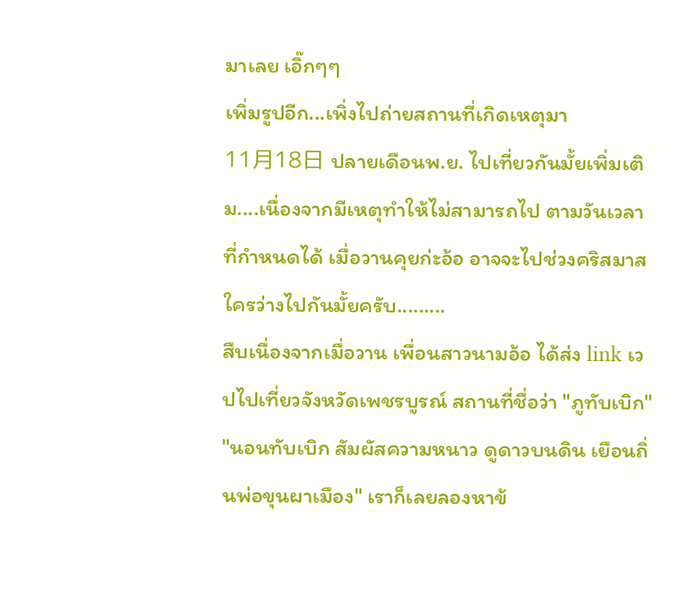มาเลย เอิ๊กๆๆ
เพิ่มรูปอีก...เพิ่งไปถ่ายสถานที่เกิดเหตุมา
11月18日 ปลายเดือนพ.ย. ไปเที่ยวกันมั้ยเพิ่มเติม....เนื่องจากมีเหตุทำให้ไม่สามารถไป ตามวันเวลาที่กำหนดได้ เมื่อวานคุยก่ะอ้อ อาจจะไปช่วงคริสมาส ใครว่างไปกันมั้ยครับ.........
สืบเนื่องจากเมื่อวาน เพื่อนสาวนามอ้อ ได้ส่ง link เวปไปเที่ยวจังหวัดเพชรบูรณ์ สถานที่ชื่อว่า "ภูทับเบิก" "นอนทับเบิก สัมผัสความหนาว ดูดาวบนดิน เยือนถิ่นพ่อขุนผาเมือง" เราก็เลยลองหาข้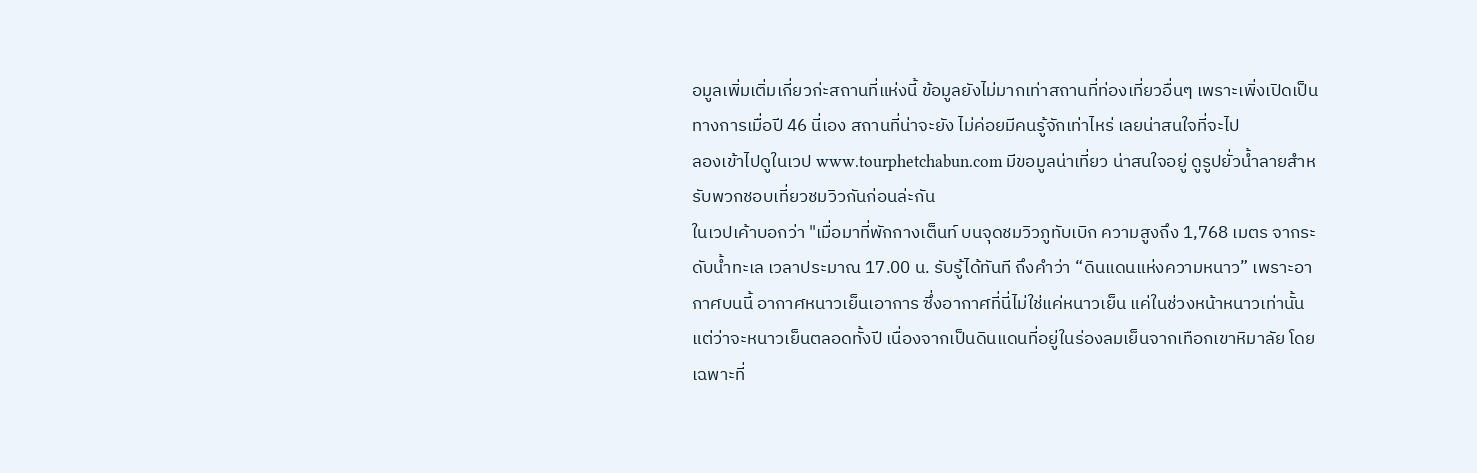อมูลเพิ่มเติ่มเกี่ยวก่ะสถานที่แห่งนี้ ข้อมูลยังไม่มากเท่าสถานที่ท่องเที่ยวอื่นๆ เพราะเพิ่งเปิดเป็นทางการเมื่อปี 46 นี่เอง สถานที่น่าจะยัง ไม่ค่อยมีคนรู้จักเท่าไหร่ เลยน่าสนใจที่จะไป
ลองเข้าไปดูในเวป www.tourphetchabun.com มีขอมูลน่าเที่ยว น่าสนใจอยู่ ดูรูปยั่วน้ำลายสำหรับพวกชอบเที่ยวชมวิวกันก่อนล่ะกัน
ในเวปเค้าบอกว่า "เมื่อมาที่พักกางเต็นท์ บนจุดชมวิวภูทับเบิก ความสูงถึง 1,768 เมตร จากระดับน้ำทะเล เวลาประมาณ 17.00 น. รับรู้ได้ทันที ถึงคำว่า “ดินแดนแห่งความหนาว” เพราะอากาศบนนี้ อากาศหนาวเย็นเอาการ ซึ่งอากาศที่นี่ไม่ใช่แค่หนาวเย็น แค่ในช่วงหน้าหนาวเท่านั้น แต่ว่าจะหนาวเย็นตลอดทั้งปี เนื่องจากเป็นดินแดนที่อยู่ในร่องลมเย็นจากเทือกเขาหิมาลัย โดยเฉพาะที่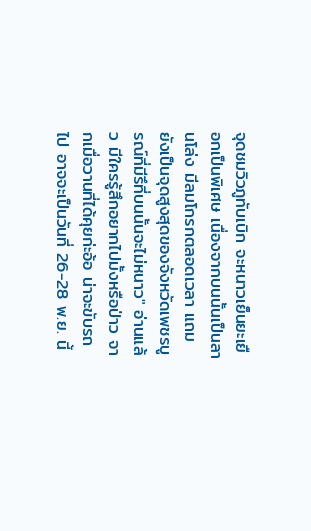จุดชมวิวภูทับเบิก จะหนาวเย็นยะเยือกเป็นพิเศษ เนื่องจากบนนั้นเป็นลานโล่ง มีลมโกรกตลอดเวลา แถมยังเป็นจุดสูงสุดของจังหวัดเพชรบูรณ์ที่มีรึที่บนนั้นจะไม่หนาว" อ่านแล้ว มีใครรู้สึกอยากไปมั้งหรือป่าว จากเมื่อวานที่ได้คุยก่ะอ้อ น่าจะขับรถไป อาจจะเป็นวันที่ 26-28 พ.ย. นี้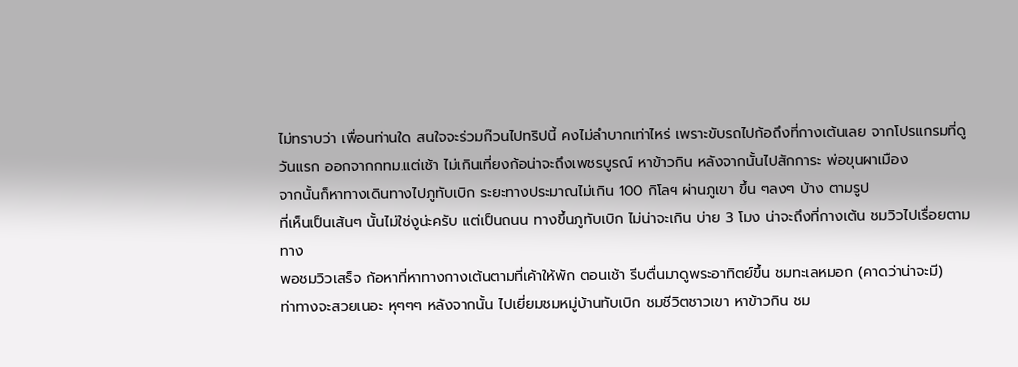ไม่ทราบว่า เพื่อนท่านใด สนใจจะร่วมก๊วนไปทริปนี้ คงไม่ลำบากเท่าไหร่ เพราะขับรถไปก้อถึงที่กางเต้นเลย จากโปรแกรมที่ดู วันแรก ออกจากกทม.แต่เช้า ไม่เกินเที่ยงก้อน่าจะถึงเพชรบูรณ์ หาข้าวกิน หลังจากนั้นไปสักการะ พ่อขุนผาเมือง
จากนั้นก็หาทางเดินทางไปภูทับเบิก ระยะทางประมาณไม่เกิน 100 กิโลฯ ผ่านภูเขา ขึ้น ๆลงๆ บ้าง ตามรูป
ที่เห็นเป็นเส้นๆ นั้นไม่ใช่งูน่ะครับ แต่เป็นถนน ทางขึ้นภูทับเบิก ไม่น่าจะเกิน บ่าย 3 โมง น่าจะถึงที่กางเต้น ชมวิวไปเรื่อยตามทาง
พอชมวิวเสร็จ ก้อหาที่หาทางกางเต้นตามที่เค้าให้พัก ตอนเช้า รีบตื่นมาดูพระอาทิตย์ขึ้น ชมทะเลหมอก (คาดว่าน่าจะมี)
ท่าทางจะสวยเนอะ หุๆๆๆ หลังจากนั้น ไปเยี่ยมชมหมู่บ้านทับเบิก ชมชีวิตชาวเขา หาข้าวกิน ชม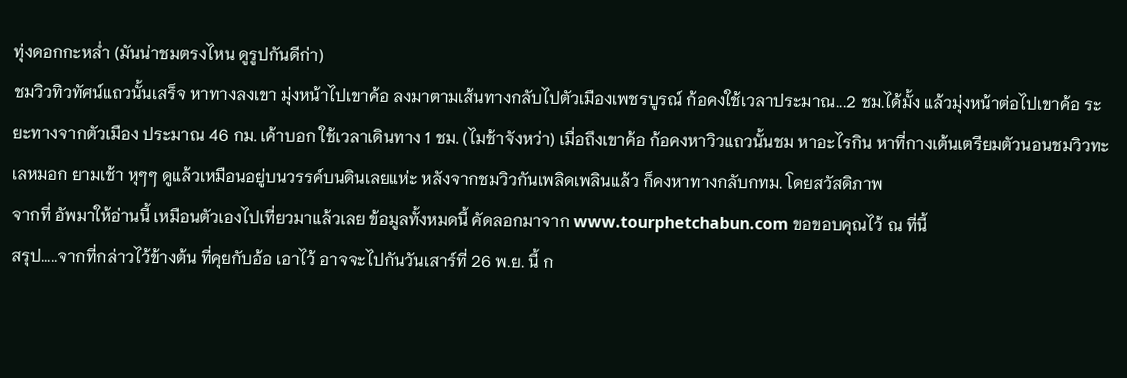ทุ่งดอกกะหล่ำ (มันน่าชมตรงไหน ดูรูปกันดีก่า)
ชมวิวทิวทัศน์แถวนั้นเสร็จ หาทางลงเขา มุ่งหน้าไปเขาค้อ ลงมาตามเส้นทางกลับไปตัวเมืองเพชรบูรณ์ ก้อคงใช้เวลาประมาณ...2 ชม.ได้มั้ง แล้วมุ่งหน้าต่อไปเขาค้อ ระยะทางจากตัวเมือง ประมาณ 46 กม. เค้าบอก ใช้เวลาเดินทาง 1 ชม. (ไมช้าจังหว่า) เมื่อถึงเขาค้อ ก้อคงหาวิวแถวนั้นชม หาอะไรกิน หาที่กางเต้นเตรียมตัวนอนชมวิวทะเลหมอก ยามเช้า หุๆๆ ดูแล้วเหมือนอยู่บนวรรค์บนดินเลยแห่ะ หลังจากชมวิวกันเพลิดเพลินแล้ว ก็คงหาทางกลับกทม. โดยสวัสดิภาพ
จากที่ อัพมาให้อ่านนี้ เหมือนตัวเองไปเที่ยวมาแล้วเลย ข้อมูลทั้งหมดนี้ คัดลอกมาจาก www.tourphetchabun.com ขอขอบคุณไว้ ณ ที่นี้
สรุป.....จากที่กล่าวไว้ข้างต้น ที่คุยกับอ้อ เอาไว้ อาจจะไปกันวันเสาร์ที่ 26 พ.ย. นี้ ก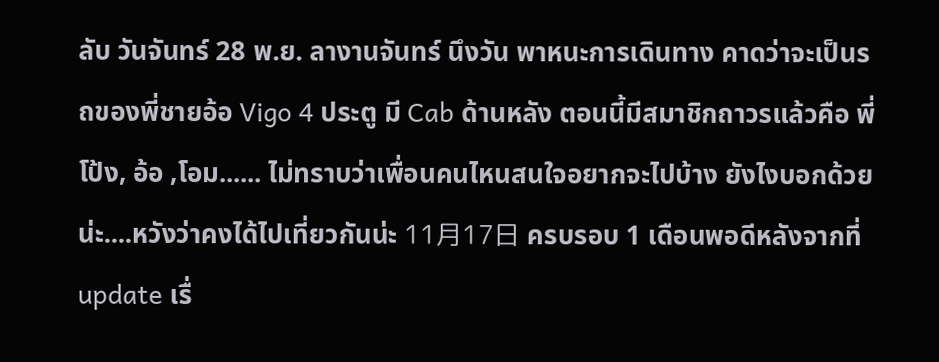ลับ วันจันทร์ 28 พ.ย. ลางานจันทร์ นึงวัน พาหนะการเดินทาง คาดว่าจะเป็นรถของพี่ชายอ้อ Vigo 4 ประตู มี Cab ด้านหลัง ตอนนี้มีสมาชิกถาวรแล้วคือ พี่โป้ง, อ้อ ,โอม...... ไม่ทราบว่าเพื่อนคนไหนสนใจอยากจะไปบ้าง ยังไงบอกด้วยน่ะ....หวังว่าคงได้ไปเที่ยวกันน่ะ 11月17日 ครบรอบ 1 เดือนพอดีหลังจากที่ update เรื่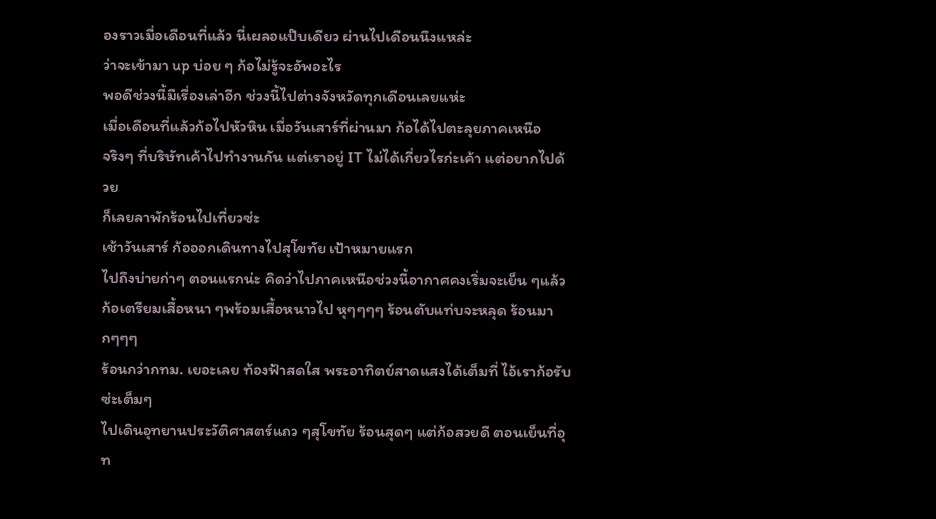องราวเมื่อเดือนที่แล้ว นี่เผลอแป๊บเดียว ผ่านไปเดือนนึงแหล่ะ
ว่าจะเข้ามา up บ่อย ๆ ก้อไม่รู้จะอัพอะไร
พอดีช่วงนี้มีเรื่องเล่าอีก ช่วงนี้ไปต่างจังหวัดทุกเดือนเลยแห่ะ
เมื่อเดือนที่แล้วก้อไปหัวหิน เมื่อวันเสาร์ที่ผ่านมา ก้อได้ไปตะลุยภาคเหนือ
จริงๆ ที่บริษัทเค้าไปทำงานกัน แต่เราอยู่ IT ไม่ได้เกี่ยวไรก่ะเค้า แต่อยากไปด้วย
ก็เลยลาพักร้อนไปเที่ยวซ่ะ
เช้าวันเสาร์ ก้อออกเดินทางไปสุโขทัย เป้าหมายแรก
ไปถึงบ่ายก่าๆ ตอนแรกน่ะ คิดว่าไปภาคเหนือช่วงนี้อากาศคงเริ่มจะเย็น ๆแล้ว
ก้อเตรียมเสื้อหนา ๆพร้อมเสื้อหนาวไป หุๆๆๆๆ ร้อนตับแท่บจะหลุด ร้อนมากๆๆๆ
ร้อนกว่ากทม. เยอะเลย ท้องฟ้าสดใส พระอาทิตย์สาดแสงได้เต็มที่ ไอ้เราก้อรับซ่ะเต็มๆ
ไปเดินอุทยานประวัติศาสตร์แถว ๆสุโขทัย ร้อนสุดๆ แต่ก้อสวยดี ตอนเย็นที่อุท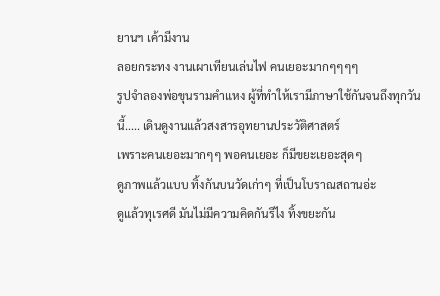ยานฯ เค้ามีงาน
ลอยกระทง งานเผาเทียนเล่นไฟ คนเยอะมากๆๆๆๆ
รูปจำลองพ่อขุนรามคำแหง ผู้ที่ทำให้เรามีภาษาใช้กันจนถึงทุกวันนี้..... เดินดูงานแล้วสงสารอุทยานประวัติศาสตร์
เพราะคนเยอะมากๆๆ พอคนเยอะ ก็มีขยะเยอะสุดๆ
ดูภาพแล้วแบบ ทิ้งกันบนวัดเก่าๆ ที่เป็นโบราณสถานอ่ะ
ดูแล้วทุเรศดี มันไม่มีความคิดกันรึไง ทิ้งขยะกัน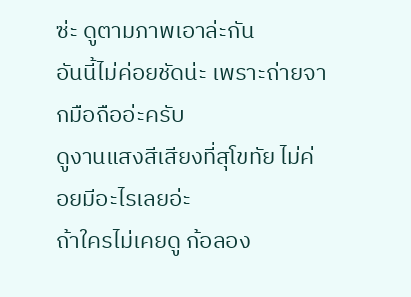ซ่ะ ดูตามภาพเอาล่ะกัน
อันนี้ไม่ค่อยชัดน่ะ เพราะถ่ายจากมือถืออ่ะครับ
ดูงานแสงสีเสียงที่สุโขทัย ไม่ค่อยมีอะไรเลยอ่ะ
ถ้าใครไม่เคยดู ก้อลอง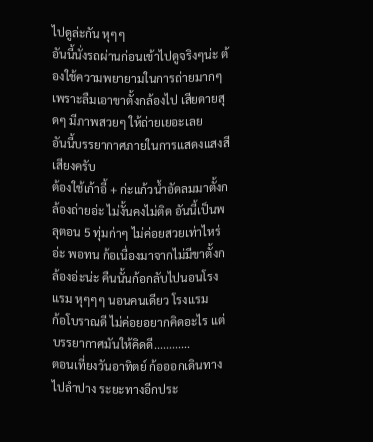ไปดูล่ะกัน หุๆๆ
อันนี้นั่งรถผ่านก่อนเข้าไปดูจริงๆน่ะ ต้องใช้ความพยายามในการถ่ายมากๆ เพราะลืมเอาขาตั้งกล้องไป เสียดายสุดๆ มีภาพสวยๆ ให้ถ่ายเยอะเลย
อันนี้บรรยากาศภายในการแสดงแสงสีเสียงครับ
ต้องใช้เก้าอี้ + ก่ะแก้วน้ำอัดลมมาตั้งกล้องถ่ายอ่ะ ไม่งั้นคงไม่ติด อันนี้เป็นพลุตอน 5 ทุ่มก่าๆ ไม่ค่อยสวยเท่าไหร่อ่ะ พอทน ก้อเนื่องมาจากไม่มีขาตั้งกล้องอ่ะน่ะ คืนนั้นก้อกลับไปนอนโรงแรม หุๆๆๆ นอนคนเดียว โรงแรม
ก้อโบราณดี ไม่ค่อยอยากคิดอะไร แต่บรรยากาศมันให้คิดดี............
ตอนเที่ยงวันอาทิตย์ ก้อออกเดินทางไปลำปาง ระยะทางอีกประ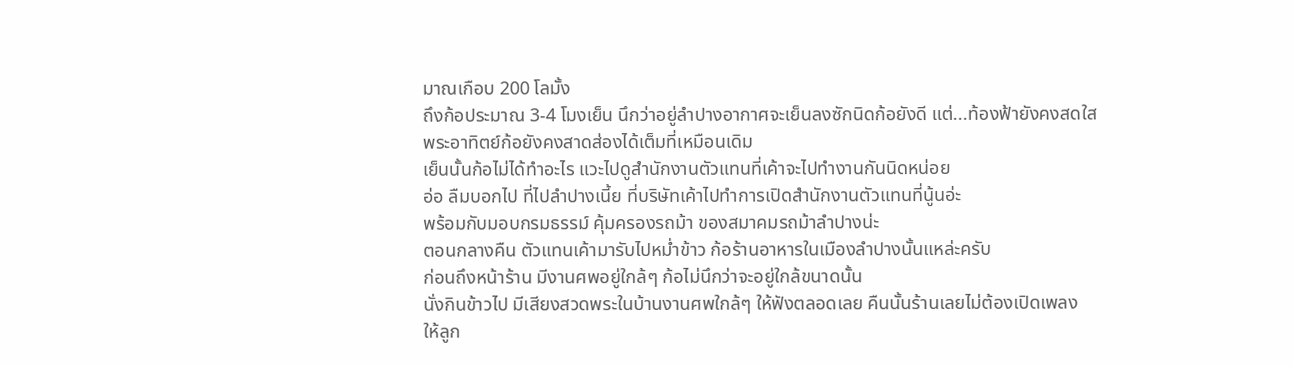มาณเกือบ 200 โลมั้ง
ถึงก้อประมาณ 3-4 โมงเย็น นึกว่าอยู่ลำปางอากาศจะเย็นลงซักนิดก้อยังดี แต่...ท้องฟ้ายังคงสดใส
พระอาทิตย์ก้อยังคงสาดส่องได้เต็มที่เหมือนเดิม
เย็นนั้นก้อไม่ได้ทำอะไร แวะไปดูสำนักงานตัวแทนที่เค้าจะไปทำงานกันนิดหน่อย
อ่อ ลืมบอกไป ที่ไปลำปางเนี้ย ที่บริษัทเค้าไปทำการเปิดสำนักงานตัวแทนที่นู้นอ่ะ
พร้อมกับมอบกรมธรรม์ คุ้มครองรถม้า ของสมาคมรถม้าลำปางน่ะ
ตอนกลางคืน ตัวแทนเค้ามารับไปหม่ำข้าว ก้อร้านอาหารในเมืองลำปางนั้นแหล่ะครับ
ก่อนถึงหน้าร้าน มีงานศพอยู่ใกล้ๆ ก้อไม่นึกว่าจะอยู่ใกล้ขนาดนั้น
นั่งกินข้าวไป มีเสียงสวดพระในบ้านงานศพใกล้ๆ ให้ฟังตลอดเลย คืนนั้นร้านเลยไม่ต้องเปิดเพลง
ให้ลูก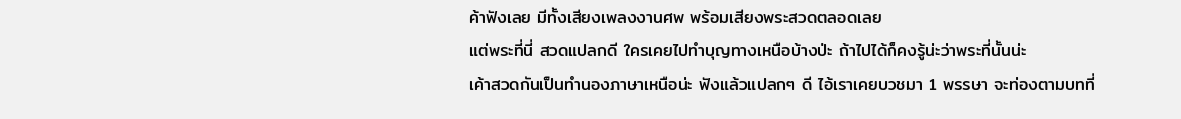ค้าฟังเลย มีทั้งเสียงเพลงงานศพ พร้อมเสียงพระสวดตลอดเลย
แต่พระที่นี่ สวดแปลกดี ใครเคยไปทำบุญทางเหนือบ้างป่ะ ถ้าไปได้ก็คงรู้น่ะว่าพระที่นั้นน่ะ
เค้าสวดกันเป็นทำนองภาษาเหนือน่ะ ฟังแล้วแปลกๆ ดี ไอ้เราเคยบวชมา 1 พรรษา จะท่องตามบทที่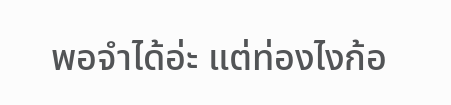พอจำได้อ่ะ แต่ท่องไงก้อ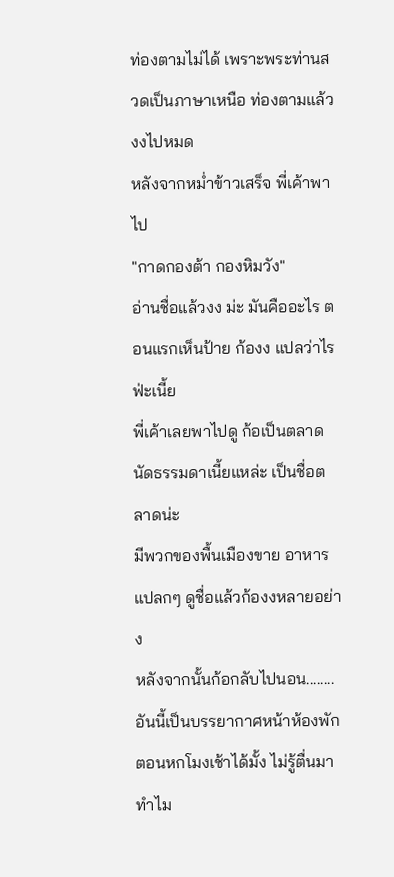ท่องตามไม่ได้ เพราะพระท่านสวดเป็นภาษาเหนือ ท่องตามแล้วงงไปหมด
หลังจากหม่ำข้าวเสร็จ พี่เค้าพาไป
"กาดกองต้า กองหิมวัง"
อ่านชื่อแล้วงง ม่ะ มันคืออะไร ตอนแรกเห็นป้าย ก้องง แปลว่าไรฟ่ะเนี้ย
พี่เค้าเลยพาไปดู ก้อเป็นตลาดนัดธรรมดาเนี้ยแหล่ะ เป็นชื่อตลาดน่ะ
มีพวกของพื้นเมืองขาย อาหารแปลกๆ ดูชื่อแล้วก้องงหลายอย่าง
หลังจากนั้นก้อกลับไปนอน........ อันนี้เป็นบรรยากาศหน้าห้องพัก ตอนหกโมงเช้าได้มั้ง ไม่รู้ตื่นมาทำไม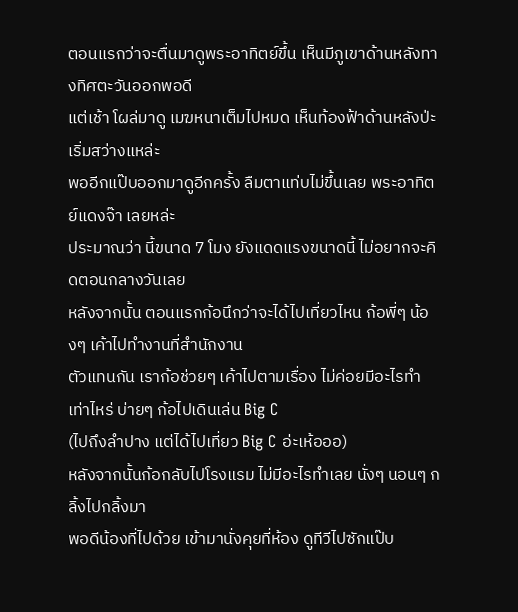ตอนแรกว่าจะตื่นมาดูพระอาทิตย์ขึ้น เห็นมีภูเขาด้านหลังทางทิศตะวันออกพอดี
แต่เช้า โผล่มาดู เมฆหนาเต็มไปหมด เห็นท้องฟ้าด้านหลังป่ะ เริ่มสว่างแหล่ะ
พออีกแป๊บออกมาดูอีกครั้ง ลืมตาแท่บไม่ขึ้นเลย พระอาทิตย์แดงจ๊า เลยหล่ะ
ประมาณว่า นี้ขนาด 7 โมง ยังแดดแรงขนาดนี้ ไม่อยากจะคิดตอนกลางวันเลย
หลังจากนั้น ตอนแรกก้อนึกว่าจะได้ไปเที่ยวไหน ก้อพี่ๆ น้องๆ เค้าไปทำงานที่สำนักงาน
ตัวแทนกัน เราก้อช่วยๆ เค้าไปตามเรื่อง ไม่ค่อยมีอะไรทำเท่าไหร่ บ่ายๆ ก้อไปเดินเล่น Big C
(ไปถึงลำปาง แต่ได้ไปเที่ยว Big C อ่ะเห้อออ)
หลังจากนั้นก้อกลับไปโรงแรม ไม่มีอะไรทำเลย นั่งๆ นอนๆ กลิ้งไปกลิ้งมา
พอดีน้องที่ไปด้วย เข้ามานั่งคุยที่ห้อง ดูทีวีไปซักแป๊บ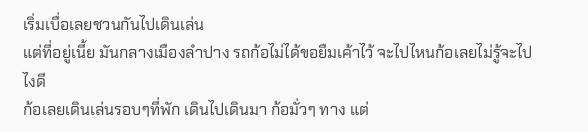เริ่มเบื่อเลยชวนกันไปเดินเล่น
แต่ที่อยู่เนี้ย มันกลางเมืองลำปาง รถก้อไม่ได้ขอยืมเค้าไว้ จะไปไหนก้อเลยไม่รู้จะไปไงดี
ก้อเลยเดินเล่นรอบๆที่พัก เดินไปเดินมา ก้อมั่วๆ ทาง แต่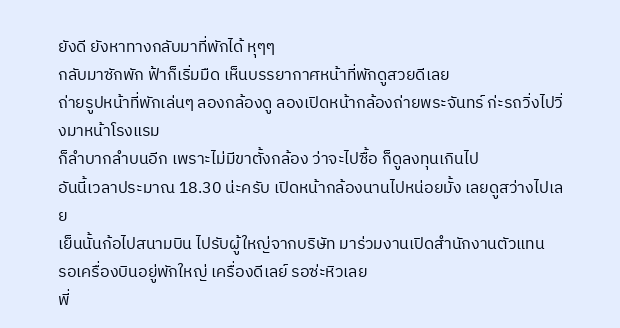ยังดี ยังหาทางกลับมาที่พักได้ หุๆๆ
กลับมาซักพัก ฟ้าก็เริ่มมืด เห็นบรรยากาศหน้าที่พักดูสวยดีเลย
ถ่ายรูปหน้าที่พักเล่นๆ ลองกล้องดู ลองเปิดหน้ากล้องถ่ายพระจันทร์ ก่ะรถวิ่งไปวิ่งมาหน้าโรงแรม
ก็ลำบากลำบนอีก เพราะไม่มีขาตั้งกล้อง ว่าจะไปซื้อ ก็ดูลงทุนเกินไป
อันนี้เวลาประมาณ 18.30 น่ะครับ เปิดหน้ากล้องนานไปหน่อยมั้ง เลยดูสว่างไปเลย
เย็นนั้นก้อไปสนามบิน ไปรับผู้ใหญ่จากบริษัท มาร่วมงานเปิดสำนักงานตัวแทน
รอเครื่องบินอยู่พักใหญ่ เครื่องดีเลย์ รอซ่ะหิวเลย
พี่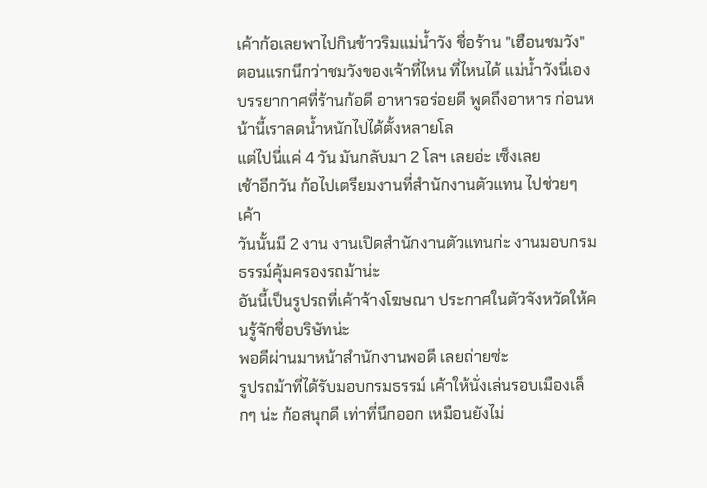เค้าก้อเลยพาไปกินข้าวริมแม่น้ำวัง ชื่อร้าน "เฮือนชมวัง"
ตอนแรกนึกว่าชมวังของเจ้าที่ไหน ที่ไหนได้ แม่น้ำวังนี่เอง
บรรยากาศที่ร้านก้อดี อาหารอร่อยดี พูดถึงอาหาร ก่อนหน้านี้เราลดน้ำหนักไปได้ตั้งหลายโล
แต่ไปนี่แค่ 4 วัน มันกลับมา 2 โลฯ เลยอ่ะ เซ็งเลย
เช้าอีกวัน ก้อไปเตรียมงานที่สำนักงานตัวแทน ไปช่วยๆเค้า
วันนั้นมี 2 งาน งานเปิดสำนักงานตัวแทนก่ะ งานมอบกรมธรรม์คุ้มครองรถม้าน่ะ
อันนี้เป็นรูปรถที่เค้าจ้างโฆษณา ประกาศในตัวจังหวัดให้คนรู้จักชื่อบริษัทน่ะ
พอดีผ่านมาหน้าสำนักงานพอดี เลยถ่ายซ่ะ
รูปรถม้าที่ได้รับมอบกรมธรรม์ เค้าให้นั่งเล่นรอบเมืองเล็กๆ น่ะ ก้อสนุกดี เท่าที่นึกออก เหมือนยังไม่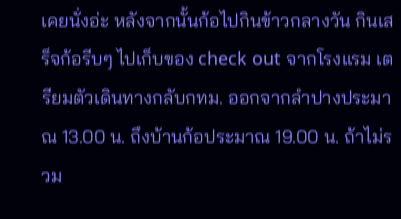เคยนั่งอ่ะ หลังจากนั้นก้อไปกินข้าวกลางวัน กินเสร็จก้อรีบๆ ไปเก็บของ check out จากโรงแรม เตรียมตัวเดินทางกลับกทม. ออกจากลำปางประมาณ 13.00 น. ถึงบ้านก้อประมาณ 19.00 น. ถ้าไม่รวม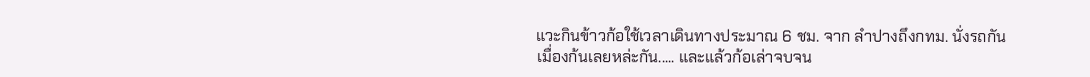แวะกินข้าวก้อใช้เวลาเดินทางประมาณ 6 ชม. จาก ลำปางถึงกทม. นั่งรถกันเมื่องก้นเลยหล่ะกัน..... และแล้วก้อเล่าจบจน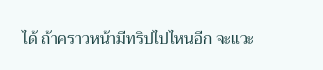ได้ ถ้าคราวหน้ามีทริปไปไหนอีก จะแวะ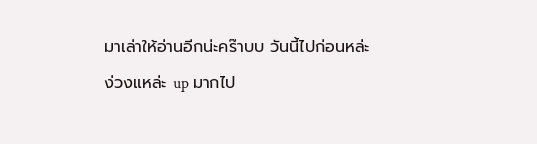มาเล่าให้อ่านอีกน่ะคร๊าบบ วันนี้ไปก่อนหล่ะ ง่วงแหล่ะ up มากไป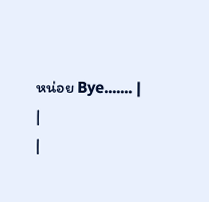หน่อย Bye....... |
|
|